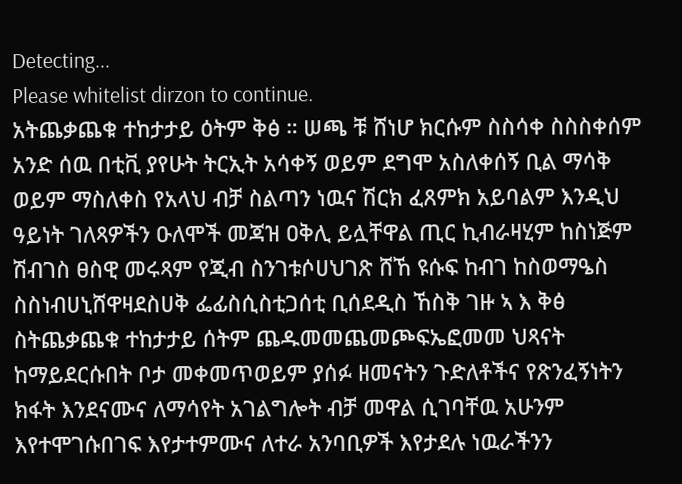Detecting...
Please whitelist dirzon to continue.
አትጨቃጨቁ ተከታታይ ዕትም ቅፅ ። ሠጫ ቹ ሸነሆ ክርሱም ስስሳቀ ስስስቀሰም አንድ ሰዉ በቲቪ ያየሁት ትርኢት አሳቀኝ ወይም ደግሞ አስለቀሰኝ ቢል ማሳቅ ወይም ማስለቀስ የአላህ ብቻ ስልጣን ነዉና ሽርክ ፈጸምክ አይባልም እንዲህ ዓይነት ገለጻዎችን ዑለሞች መጃዝ ዐቅሊ ይሏቸዋል ጢር ኪብራዛሂም ከስነጅም ሽብገስ ፀስዊ መሩጻም የጂብ ስንገቱሶሀህገጽ ሸኸ ዩሱፍ ከብገ ከስወማዔስ ስስነብሀኒሸዋዛደስሀቅ ፌፊስሲስቲጋሰቲ ቢሰደዲስ ኸስቅ ገዙ ኣ እ ቅፅ ስትጨቃጨቁ ተከታታይ ሰትም ጨዱመመጨመጮፍኤፎመመ ህጻናት ከማይደርሱበት ቦታ መቀመጥወይም ያሰፉ ዘመናትን ጉድለቶችና የጽንፈኝነትን ክፋት እንደናሙና ለማሳየት አገልግሎት ብቻ መዋል ሲገባቸዉ አሁንም እየተሞገሱበገፍ እየታተምሙና ለተራ አንባቢዎች እየታደሉ ነዉራችንን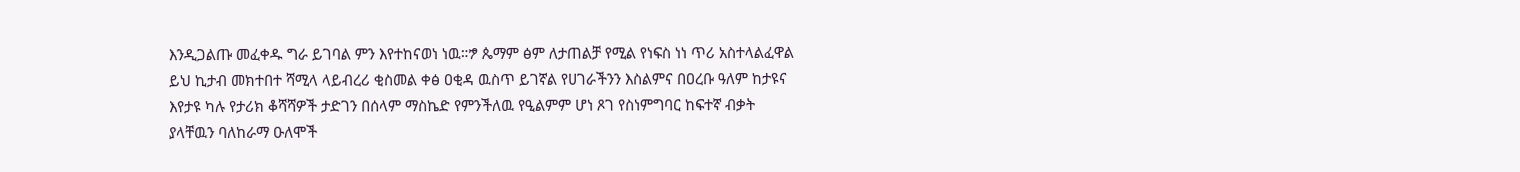እንዲጋልጡ መፈቀዱ ግራ ይገባል ምን እየተከናወነ ነዉ።ፇ ጴማም ፅም ለታጠልቻ የሚል የነፍስ ነነ ጥሪ አስተላልፈዋል ይህ ኪታብ መክተበተ ሻሚላ ላይብረሪ ቂስመል ቀፅ ዐቂዳ ዉስጥ ይገኛል የሀገራችንን እስልምና በዐረቡ ዓለም ከታዩና እየታዩ ካሉ የታሪክ ቆሻሻዎች ታድገን በሰላም ማስኬድ የምንችለዉ የዒልምም ሆነ ጾገ የስነምግባር ከፍተኛ ብቃት ያላቸዉን ባለከራማ ዑለሞች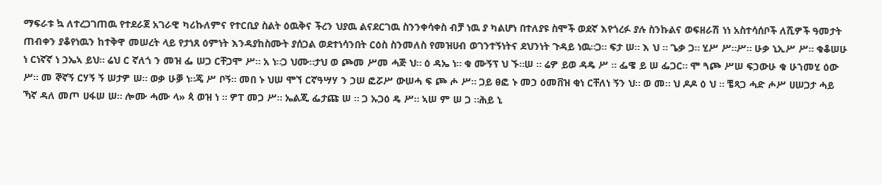ማፍራቱ ኳ ለተረጋገጠዉ የተደራጀ አገራዊ ካሪኩለምና የተርቢያ ስልት ዕዉቅና ችረን ህያዉ ልናደርገዉ ስንንቀሳቀስ ብቻ ነዉ ያ ካልሆነ በተለያዩ ስሞች ወደኛ እየጎረፉ ያሉ ስንኩልና ወፍዘራሽ ነነ አስተሳሰቦች ለሺዎች ዓመታት ጠብቀን ያቆየነዉን ከተቅዋ መሠረት ላይ የታነጸ ዕምነት እንዳያከስሙት ያሰጋል ወደተነሳንበት ርዕስ ስንመለስ የመዝሀብ ወገንተኝነትና ደህንነት ጉዳይ ነዉ።ጋ። ፍታ ሠ። እ ህ ። ጌቃ ጋ። ሂሥ ሥ።ሥ። ሁቃ ኒኢሥ ሥ። ቁቆሠሁ ነ ርነኛኛ ነ ኃኤኣ ይህ። ሬህ ር ኛለጎ ን መዝ ፌ ሠጋ ርቸጋሞ ሥ። አ ነ።ጋ ህሙ።ታህ ወ ጮመ ሥመ ሓጅ ህ። ዕ ዳኤ ነ። ቁ ሙኝፕ ህ ኙ።ሠ ። ሬዎ ይወ ዳዴ ሥ ። ፌዌ ይ ሠ ፌጋር። ሞ ጓጮ ሥሠ ፍኃውሁ ቁ ሁኀመሂ ዕው ሥ። መ ኞኛኝ ርሃኝ ኝ ሠታዎ ሠ። ወቃ ሁቓ ነ።ጄ ሥ ቦኝ። መበ ኑ ህሠ ሞኘ ርኛዓሣሃ ን ኃሠ ፎሯሥ ውሠሓ ፍ ጮ ሖ ሥ። ጋይ ፀፎ ኑ መኃ ዕመቨዝ ቂነ ርቸለነ ኝን ህ። ወ መ። ህ ዶዶ ዕ ህ ። ቼጻጋ ሓድ ሖሥ ሀሠጋታ ሓይ ኻኛ ዳለ መጦ ሀፋሠ ሠ። ሎሙ ሓሙ ላ» ጳ ወዝ ነ ። ዎፐ መጋ ሥ። ኤልጂ ፌታጩ ሠ ። ጋ ኡጋዕ ዴ ሥ። ኣሠ ም ሠ ጋ ።ሕይ ኒ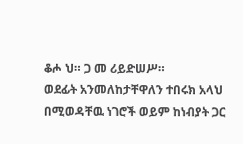ቆሖ ህ። ጋ መ ሪይድሠሥ።
ወደፊት አንመለከታቸዋለን ተበሩክ አላህ በሚወዳቸዉ ነገሮች ወይም ከነብያት ጋር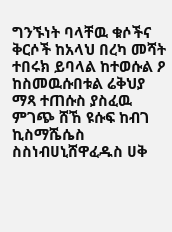ግንኙነት ባላቸዉ ቁሶችና ቅርሶች ከአላህ በረካ መሻት ተበሩክ ይባላል ከተወሱል ዖ ከስመዉሱበቱል ሬቅህያ ማጻ ተጠሱስ ያስፈዉ ምገጭ ሸኸ ዩሱፍ ከብገ ኪስማሼሴስ ስስነብሀኒሸዋፈዱስ ሀቅ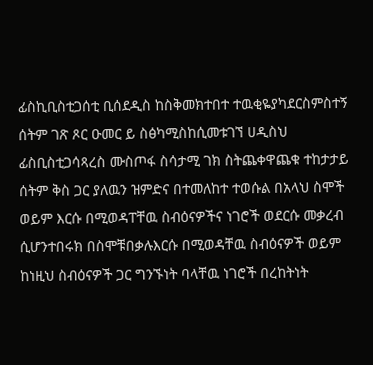ፊስኪቢስቲጋሰቲ ቢሰደዲስ ከስቅመክተበተ ተዉቂዬያካደርስምስተኝ ሰትም ገጽ ጾር ዑመር ይ ስፅካሚስከሲመቱገኘ ሀዲስህ ፊስቢስቲጋሳጻረስ ሙስጦፋ ስሳታሚ ገክ ስትጨቀዋጨቁ ተከታታይ ሰትም ቅስ ጋር ያለዉን ዝምድና በተመለከተ ተወሱል በአላህ ስሞች ወይም እርሱ በሚወዳፐቸዉ ስብዕናዎችና ነገሮች ወደርሱ መቃረብ ሲሆንተበሩክ በስሞቹበቃሉእርሱ በሚወዳቸዉ ስብዕናዎች ወይም ከነዚህ ስብዕናዎች ጋር ግንኙነት ባላቸዉ ነገሮች በረከትነት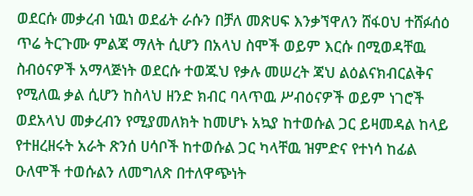ወደርሱ መቃረብ ነዉነ ወደፊት ራሱን በቻለ መጽሀፍ እንቃኘዋለን ሸፋዐህ ተሸፉሰዕ ጥሬ ትርጉሙ ምልጃ ማለት ሲሆን በአላህ ስሞች ወይም እርሱ በሚወዳቸዉ ስብዕናዎች አማላጅነት ወደርሱ ተወጁህ የቃሉ መሠረት ጃህ ልዕልናክብርልቅና የሚለዉ ቃል ሲሆን ከስላህ ዘንድ ክብር ባላጥዉ ሥብዕናዎች ወይም ነገሮች ወደአላህ መቃረብን የሚያመለክት ከመሆኑ አኳያ ከተወሱል ጋር ይዛመዳል ከላይ የተዘረዘሩት አራት ጽንሰ ሀሳቦች ከተወሱል ጋር ካላቸዉ ዝምድና የተነሳ ከፊል ዑለሞች ተወሱልን ለመግለጽ በተለዋጭነት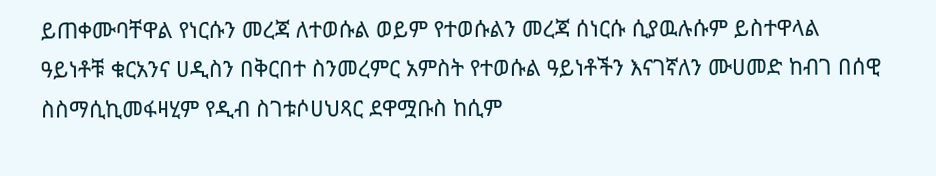ይጠቀሙባቸዋል የነርሱን መረጃ ለተወሱል ወይም የተወሱልን መረጃ ሰነርሱ ሲያዉሉሱም ይስተዋላል ዓይነቶቹ ቁርአንና ሀዲስን በቅርበተ ስንመረምር አምስት የተወሱል ዓይነቶችን እናገኛለን ሙሀመድ ከብገ በሰዊ ስስማሲኪመፋዛሂም የዲብ ስገቱሶሀህጻር ደዋሟቡስ ከሲም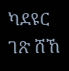ካደዩር ገጽ ሸኸ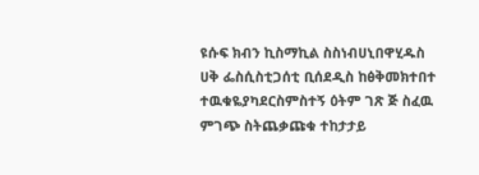ዩሱፍ ክብን ኪስማኪል ስስነብሀኒበዋሂዱስ ሀቅ ፌስሲስቲጋሰቲ ቢሰደዲስ ከፅቅመክተበተ ተዉቁዬያካደርስምስተኝ ዕትም ገጽ ጅ ስፈዉ ምገጭ ስትጨቃጩቁ ተከታታይ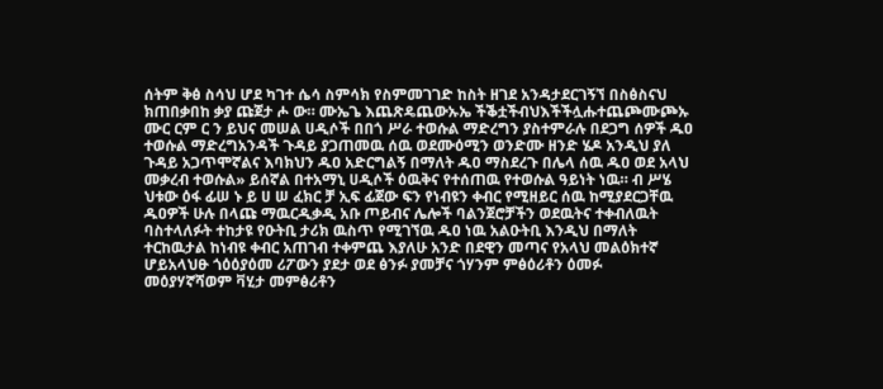ሰትም ቅፅ ስሳህ ሆደ ካገተ ሴሳ ስምሳክ የስምመገገድ ከስት ዘገደ አንዳታደርገኝኘ በስፅስናህ ክጠበቃበከ ቃያ ጩጀታ ሖ ው። ሙኤጌ እጨጽዴጨውኡኤ ችቕቷችብህእችችሏሑተጨጮሙጮኡ ሙር ርም ር ን ይህና መሠል ሀዲሶች በበጎ ሥራ ተወሱል ማድረግን ያስተምራሉ በደጋግ ሰዎች ዱዐ ተወሱል ማድረግአንዳች ጉዳይ ያጋጠመዉ ሰዉ ወደሙዕሚን ወንድሙ ዘንድ ሄዶ አንዲህ ያለ ጉዳይ አጋጥሞኛልና እባክህን ዱዐ አድርግልኝ በማለት ዱዐ ማስደረጉ በሌላ ሰዉ ዱዐ ወደ አላህ መቃረብ ተወሱል» ይሰኛል በተአማኒ ሀዲሶች ዕዉቅና የተሰጠዉ የተወሱል ዓይነት ነዉ። ብ ሥሄ ህቱው ዕፋ ፊሠ ኑ ይ ሀ ሠ ፈክር ቻ ኢፍ ፊጀው ፍን የነብዩን ቀብር የሚዘይር ሰዉ ከሚያደርጋቸዉ ዱዐዎች ሁሉ በላጩ ማዉርዲቃዲ አቡ ጦይብና ሌሎች ባልንጀሮቻችን ወደዉትና ተቀብለዉት ባስተላለፉት ተከታዩ የዑትቢ ታሪክ ዉስጥ የሚገኘዉ ዱዐ ነዉ አልዑትቢ እንዲህ በማለት ተርከዉታል ከነብዩ ቀብር አጠገብ ተቀምጨ እያለሁ አንድ በደዊን መጣና የአላህ መልዕክተኛ ሆይአላህፁ ጎዕዕያዕመ ሪፖውን ያደታ ወደ ፅንፉ ያመቻና ጎሃንም ምፅዕሪቶን ዕመፉ መዕያሃኛሻወም ቫሂታ መምፅሪቶን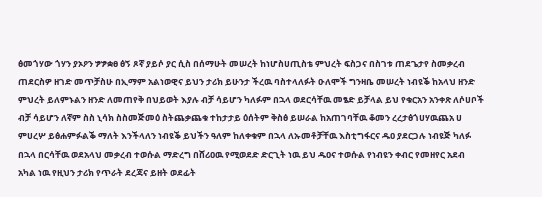ፅመጎሃው ጎሃን ያኦዖን ፇፇቋፀ ፅኝ ጾኛ ያይሶ ያር ሲስ በሰማሁት መሠረት ከነሆስሀጢስቴ ምህረት ፍስጋና በስገቱ ጠደጌታየ ስመቃረብ ጠደርስዎ ዘገድ መጥቻስሁ በኢማም አልነወዊና ይህን ታሪክ ይሁንታ ችረዉ ባስተላለፉት ዑለሞች ግንዛቤ መሠረት ነብዩቕ ከአላህ ዘንድ ምህረት ይለምኑልን ዘንድ ለመጠየቅ በህይወት እያሉ ብቻ ሳይሆን ካለፉም በኋላ ወደርሳቸዉ መፄድ ይቻላል ይህ የቁርአን አንቀጽ ለሶሀቦች ብቻ ሳይሆን ለኛም ስስ ኒሳክ ስስመጅመዕ ስትጨቃጨቁ ተከታታይ ዕሰትም ቅስፅ ይሠራል ከአጠገባቸዉ ቆመን ረረታፅጎሀሃዉጨአ ሀ ምሀረሦ ይፅሐምፉልቕ ማለት እንችላለን ነብዩቕ ይህችን ዓለም ከለቀቁም በኋላ ለኡመቶቻቸዉ እስቲግፋርና ዱዐ ያደርጋሉ ነብዩጅ ካለፉ በኋላ በርሳቸዉ ወደአላህ መቃረብ ተወሱል ማድረግ በሸሪዐዉ የሚወደድ ድርጊት ነዉ ይህ ዱዐና ተወሱል የነብዩን ቀብር የመዘየር አደብ አካል ነዉ የዚህን ታሪክ የጥራት ደረጃና ይዘት ወደፊት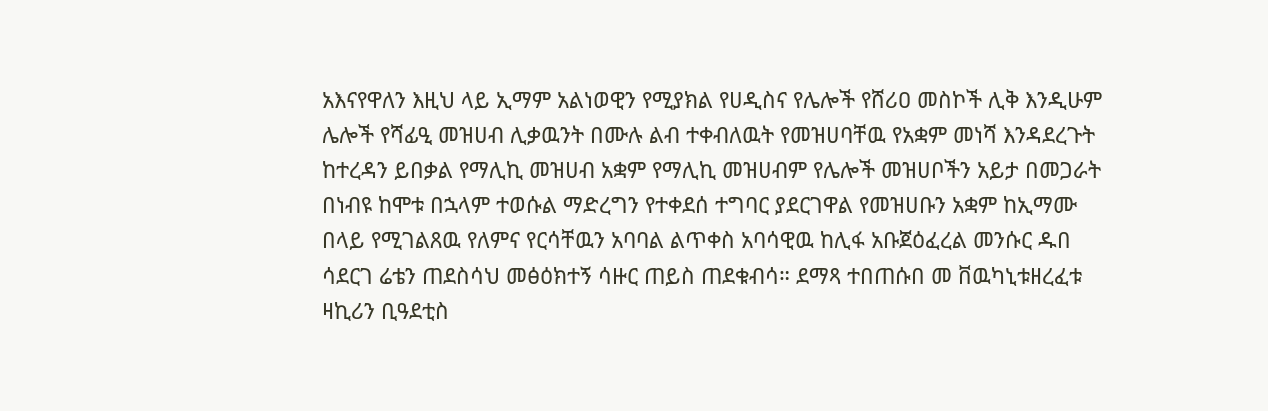አእናየዋለን እዚህ ላይ ኢማም አልነወዊን የሚያክል የሀዲስና የሌሎች የሸሪዐ መስኮች ሊቅ እንዲሁም ሌሎች የሻፊዒ መዝሀብ ሊቃዉንት በሙሉ ልብ ተቀብለዉት የመዝሀባቸዉ የአቋም መነሻ እንዳደረጉት ከተረዳን ይበቃል የማሊኪ መዝሀብ አቋም የማሊኪ መዝሀብም የሌሎች መዝሀቦችን አይታ በመጋራት በነብዩ ከሞቱ በኋላም ተወሱል ማድረግን የተቀደሰ ተግባር ያደርገዋል የመዝሀቡን አቋም ከኢማሙ በላይ የሚገልጸዉ የለምና የርሳቸዉን አባባል ልጥቀስ አባሳዊዉ ከሊፋ አቡጀዕፈረል መንሱር ዱበ ሳደርገ ሬቴን ጠደስሳህ መፅዕክተኝ ሳዙር ጠይስ ጠደቁብሳ። ደማጻ ተበጠሱበ መ ቨዉካኒቱዘረፈቱ ዛኪሪን ቢዓደቲስ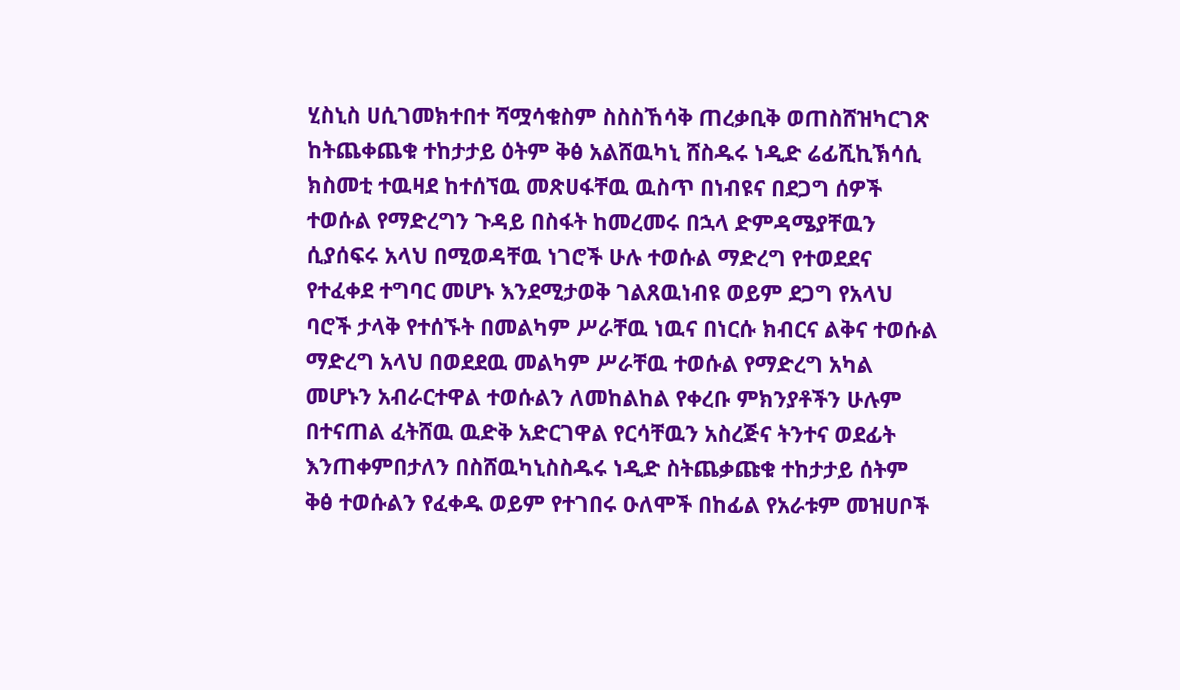ሂስኒስ ሀሲገመክተበተ ሻሟሳቁስም ስስስኸሳቅ ጠረቃቢቅ ወጠስሸዝካርገጽ ከትጨቀጨቁ ተከታታይ ዕትም ቅፅ አልሸዉካኒ ሸስዱሩ ነዲድ ሬፊሺኪኽሳሲ ክስመቲ ተዉዛደ ከተሰኘዉ መጽሀፋቸዉ ዉስጥ በነብዩና በደጋግ ሰዎች ተወሱል የማድረግን ጉዳይ በስፋት ከመረመሩ በኋላ ድምዳሜያቸዉን ሲያሰፍሩ አላህ በሚወዳቸዉ ነገሮች ሁሉ ተወሱል ማድረግ የተወደደና የተፈቀደ ተግባር መሆኑ እንደሚታወቅ ገልጸዉነብዩ ወይም ደጋግ የአላህ ባሮች ታላቅ የተሰኙት በመልካም ሥራቸዉ ነዉና በነርሱ ክብርና ልቅና ተወሱል ማድረግ አላህ በወደደዉ መልካም ሥራቸዉ ተወሱል የማድረግ አካል መሆኑን አብራርተዋል ተወሱልን ለመከልከል የቀረቡ ምክንያቶችን ሁሉም በተናጠል ፈትሸዉ ዉድቅ አድርገዋል የርሳቸዉን አስረጅና ትንተና ወደፊት እንጠቀምበታለን በስሸዉካኒስስዱሩ ነዲድ ስትጨቃጩቁ ተከታታይ ሰትም ቅፅ ተወሱልን የፈቀዱ ወይም የተገበሩ ዑለሞች በከፊል የአራቱም መዝሀቦች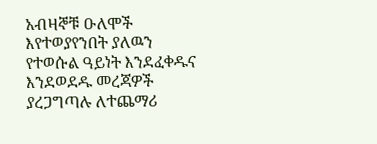አብዛኞቹ ዑለሞች እየተወያየንበት ያለዉን የተወሱል ዓይነት እንደፈቀዱና እንደወደዱ መረጃዎች ያረጋግጣሉ ለተጨማሪ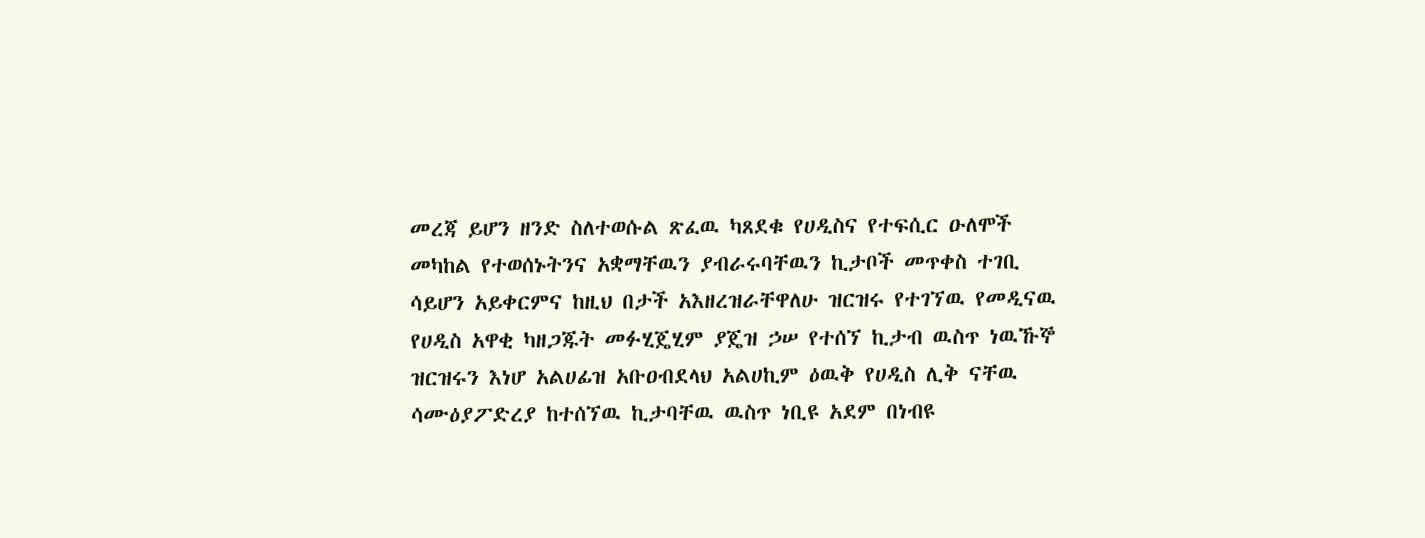መረጃ ይሆን ዘንድ ስለተወሱል ጽፈዉ ካጸደቁ የሀዲስና የተፍሲር ዑለሞች መካከል የተወሰኑትንና አቋማቸዉን ያብራሩባቸዉን ኪታቦች መጥቀስ ተገቢ ሳይሆን አይቀርምና ከዚህ በታች አእዘረዝራቸዋለሁ ዝርዝሩ የተገኘዉ የመዲናዉ የሀዲስ አዋቂ ካዘጋጁት መፉሂጄሂም ያጄዝ ኃሠ የተሰኘ ኪታብ ዉስጥ ነዉኹኞ ዝርዝሩን እነሆ አልሀፊዝ አቡዐብደላህ አልሀኪም ዕዉቅ የሀዲስ ሊቅ ናቸዉ ሳሙዕያፖድረያ ከተሰኘዉ ኪታባቸዉ ዉስጥ ነቢዩ አደም በነብዩ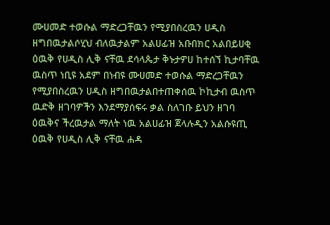ሙሀመድ ተወሱል ማድረጋቸዉን የሚያበስረዉን ሀዲስ ዘግበዉታልሶሂህ ብለዉታልም አልሀፊዝ አቡበክር አልበይሀቂ ዕዉቅ የሀዲስ ሊቅ ናቸዉ ደሳላጴታ ቅኑታዎሀ ከተሰኘ ኪታባቸዉ ዉስጥ ነቢዩ አደም በነብዩ ሙሀመድ ተወሱል ማድረጋቸዉን የሚያበስረዉን ሀዲስ ዘግበዉታልበተጠቀሰዉ ኮኪታብ ዉስጥ ዉድቅ ዘገባዎችን እንደማያሰፍሩ ቃል ስለገቡ ይህን ዘገባ ዕዉቅና ችረዉታል ማለት ነዉ አልሀፊዝ ጀላሉዲን አልሱዩጢ ዕዉቅ የሀዲስ ሊቅ ናቸዉ ሐዳ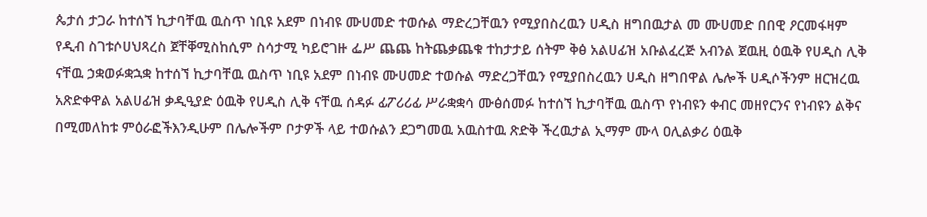ጴታሰ ታጋራ ከተሰኘ ኪታባቸዉ ዉስጥ ነቢዩ አደም በነብዩ ሙሀመድ ተወሱል ማድረጋቸዉን የሚያበስረዉን ሀዲስ ዘግበዉታል መ ሙሀመድ በበዊ ዖርመፋዛም የዲብ ስገቱሶሀህጻረስ ጀቸቐሚስከሲም ስሳታሚ ካይሮገዙ ፌሥ ጨጨ ከትጨቃጨቁ ተከታታይ ሰትም ቅፅ አልሀፊዝ አቡልፈረጅ አብንል ጀዉዚ ዕዉቅ የሀዲስ ሊቅ ናቸዉ ኃቋወፉቋኋቋ ከተሰኘ ኪታባቸዉ ዉስጥ ነቢዩ አደም በነብዩ ሙሀመድ ተወሱል ማድረጋቸዉን የሚያበስረዉን ሀዲስ ዘግበዋል ሌሎች ሀዲሶችንም ዘርዝረዉ አጽድቀዋል አልሀፊዝ ቃዲዒያድ ዕዉቅ የሀዲስ ሊቅ ናቸዉ ሰዳፉ ፊፖሪሪፊ ሥራቋቋሳ ሙፅሰመፉ ከተሰኘ ኪታባቸዉ ዉስጥ የነብዩን ቀብር መዘየርንና የነብዩን ልቅና በሚመለከቱ ምዕራፎችእንዲሁም በሌሎችም ቦታዎች ላይ ተወሱልን ደጋግመዉ አዉስተዉ ጽድቅ ችረዉታል ኢማም ሙላ ዐሊልቃሪ ዕዉቅ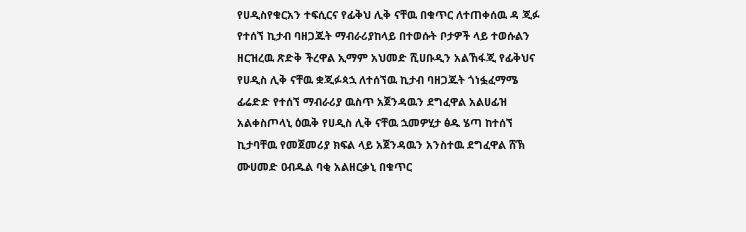የሀዲስየቁርአን ተፍሲርና የፊቅህ ሊቅ ናቸዉ በቁጥር ለተጠቀሰዉ ዳ ጂፉ የተሰኘ ኪታብ ባዘጋጁት ማብራሪያከላይ በተወሱት ቦታዎች ላይ ተወሱልን ዘርዝረዉ ጽድቅ ችረዋል ኢማም አህመድ ሺሀቡዲን አልኸፋጂ የፊቅህና የሀዲስ ሊቅ ናቸዉ ቋጂፉጳኋ ለተሰኘዉ ኪታብ ባዘጋጁት ጎነፏፈማሜ ፊሬድድ የተሰኘ ማብራሪያ ዉስጥ አጀንዳዉን ደግፈዋል አልሀፊዝ አልቀስጦላኒ ዕዉቅ የሀዲስ ሊቅ ናቸዉ ኋመዎሂታ ፅዱ ሄጣ ከተሰኘ ኪታባቸዉ የመጀመሪያ ክፍል ላይ አጀንዳዉን አንስተዉ ደግፈዋል ሸኽ ሙሀመድ ዐብዱል ባቂ አልዘርቃኒ በቁጥር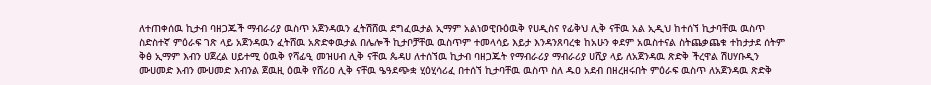ለተጠቀሰዉ ኪታብ ባዘጋጁች ማብራሪያ ዉስጥ አጀንዳዉን ፈትሽሸዉ ደግፈዉታል ኢማም አልነወዊቡዕዉቅ የሀዲስና የፊቅህ ሊቅ ናቸዉ አል ኢዲህ ከተሰኘ ኪታባቸዉ ዉስጥ ስድስተኛ ምዕራፍ ገጽ ላይ አጀንዳዉን ፈትሸዉ አጽድቀዉታል በሌሎች ኪታቦቻቸዉ ዉስጥም ተመላሳይ እይታ እንዳንጸባረቁ ከአሁን ቀደም አዉስተናል ስትጨቃጨቁ ተከታታደ ሰትም ቅፅ ኢማም እብን ሀጀረል ሀይተሚ ዕዉቅ የሻፊዒ መዝሀብ ሊቅ ናቸዉ ጴዳሀ ለተሰኘዉ ኪታብ ባዘጋጁት የማብራሪያ ማብራሪያ ሀሺያ ላይ ለአጀንዳዉ ጽድቅ ችረዋል ሽሀሃቡዲን ሙሀመድ እብን ሙሀመድ እብንል ጀዉዚ ዕዉቅ የሸሪዐ ሊቅ ናቸዉ ዔዓደጭቋ ሂዕሂሳሪፈ በተሰኘ ኪታባቸዉ ዉስጥ ስለ ዱዐ አደብ በዘረዘሩበት ምዕራፍ ዉስጥ ለአጀንዳዉ ጽድቅ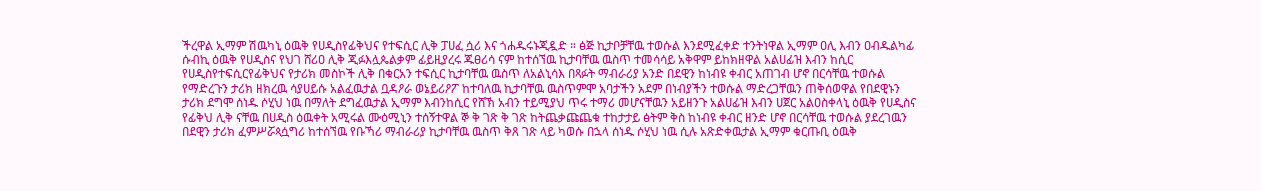ችረዋል ኢማም ሽዉካኒ ዕዉቅ የሀዲስየፊቅህና የተፍሲር ሊቅ ፓሀፈ ሷሪ እና ጎሐዱሩኑጂዷድ ። ፅጅ ኪታቦቻቸዉ ተወሱል እንደሚፈቀድ ተንትነዋል ኢማም ዐሊ እብን ዐብዱልካፊ ሱብኪ ዕዉቅ የሀዲስና የህገ ሸሪዐ ሊቅ ጂፉእሏጴልቃም ፊይዚያረሩ ጁፀሪሳ ናም ከተሰኘዉ ኪታባቸዉ ዉስጥ ተመሳሳይ አቅዋም ይከክዘዋል አልሀፊዝ እብን ከሲር የሀዲስየተፍሲርየፊቅህና የታሪክ መስኮች ሊቅ በቁርአን ተፍሲር ኪታባቸዉ ዉስጥ ለአልኒሳእ በጻፉት ማብራሪያ አንድ በደዊን ከነብዩ ቀብር አጠገብ ሆኖ በርሳቸዉ ተወሱል የማድረጉን ታሪክ ዘክረዉ ሳያሀይሱ አልፈዉታል ቧዳዖራ ወኔይሪዖፖ ከተባለዉ ኪታባቸዉ ዉስጥምሞ አባታችን አደም በነብያችን ተወሱል ማድረጋቸዉን ጠቅሰወዋል የበደዊኑን ታሪክ ደግሞ ሰነዱ ሶሂህ ነዉ በማለት ደግፈዉታል ኢማም እብንከሲር የሸኽ አብን ተይሚያህ ጥሩ ተማሪ መሆናቸዉን አይዘንጉ አልሀፊዝ እብን ሀጀር አልዐስቀላኒ ዕዉቅ የሀዲስና የፊቅህ ሊቅ ናቸዉ በሀዲስ ዕዉቀት አሚሩል ሙዕሚኒን ተሰኝተዋል ኞ ቅ ገጽ ቅ ገጽ ከትጨቃጩጨቁ ተከታታይ ፅትም ቅስ ከነብዩ ቀብር ዘንድ ሆኖ በርሳቸዉ ተወሱል ያደረገዉን በደዊን ታሪክ ፈምሥሯጳሷግሪ ከተሰኘዉ የቡኻሪ ማብራሪያ ኪታባቸዉ ዉስጥ ቅጸ ገጽ ላይ ካወሱ በኋላ ሰነዱ ሶሂህ ነዉ ሲሉ አጽድቀዉታል ኢማም ቁርጡቢ ዕዉቅ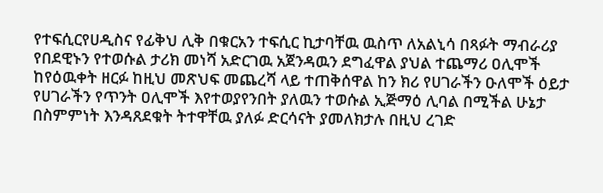የተፍሲርየሀዲስና የፊቅህ ሊቅ በቁርአን ተፍሲር ኪታባቸዉ ዉስጥ ለአልኒሳ በጻፉት ማብራሪያ የበደዊኑን የተወሱል ታሪክ መነሻ አድርገዉ አጀንዳዉን ደግፈዋል ያህል ተጨማሪ ዐሊሞች ከየዕዉቀት ዘርፉ ከዚህ መጽህፍ መጨረሻ ላይ ተጠቅሰዋል ከን ክሪ የሀገራችን ዑለሞች ዕይታ የሀገራችን የጥንት ዐሊሞች እየተወያየንበት ያለዉን ተወሱል ኢጅማዕ ሊባል በሚችል ሁኔታ በስምምነት እንዳጸደቁት ትተዋቸዉ ያለፉ ድርሳናት ያመለክታሉ በዚህ ረገድ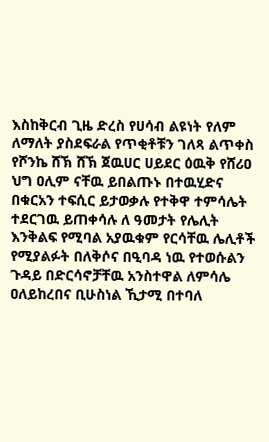እስከቅርብ ጊዜ ድረስ የሀሳብ ልዩነት የለም ለማለት ያስደፍራል የጥቂቶቹን ገለጻ ልጥቀስ የሾንኬ ሸኽ ሸኽ ጀዉሀር ሀይደር ዕዉቅ የሸሪዐ ህግ ዐሊም ናቸዉ ይበልጡኑ በተዉሂድና በቁርአን ተፍሲር ይታወቃሉ የተቅዋ ተምሳሌት ተደርገዉ ይጠቀሳሉ ለ ዓመታት የሌሊት እንቅልፍ የሚባል አያዉቁም የርሳቸዉ ሌሊቶች የሚያልፉት በለቅሶና በዒባዳ ነዉ የተወሱልን ጉዳይ በድርሳኖቻቸዉ አንስተዋል ለምሳሌ ዐለይከረበና ቢሁስነል ኺታሚ በተባለ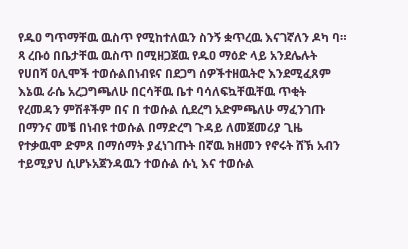የዱዐ ግጥማቸዉ ዉስጥ የሚከተለዉን ስንኝ ቋጥረዉ እናገኛለን ዶካ ባ። ጻ ረቡዕ በቤታቸዉ ዉስጥ በሚዘጋጀዉ የዱዐ ማዕድ ላይ አንደሌሉት የሀበሻ ዐሊሞች ተወሱልበነብዩና በደጋግ ሰዎችተዘዉትሮ እንደሚፈጸም እኔዉ ራሴ አረጋግጫለሁ በርሳቸዉ ቤተ ባሳለፍኳቸዉቸዉ ጥቂት የረመዳን ምሽቶችም በና በ ተወሱል ሲደረግ አድምጫለሁ ማፈንገጡ በማንና መቼ በነብዩ ተወሱል በማድረግ ጉዳይ ለመጀመሪያ ጊዜ የተቃዉሞ ድምጸ በማሰማት ያፈነገጡት በኛዉ ክዘመን የኖሩት ሸኽ አብን ተይሚያህ ሲሆኑአጀንዳዉን ተወሱል ሱኒ እና ተወሱል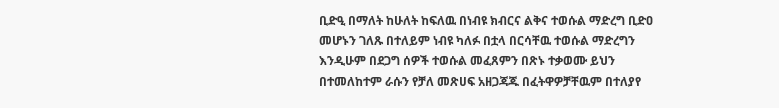ቢድዒ በማለት ከሁለት ከፍለዉ በነብዩ ክብርና ልቅና ተወሱል ማድረግ ቢድዐ መሆኑን ገለጹ በተለይም ነብዩ ካለፉ በቷላ በርሳቸዉ ተወሱል ማድረግን እንዲሁም በደጋግ ሰዎች ተወሱል መፈጸምን በጽኑ ተቃወሙ ይህን በተመለከተም ራሱን የቻለ መጽሀፍ አዘጋጃጁ በፈትዋዎቻቸዉም በተለያየ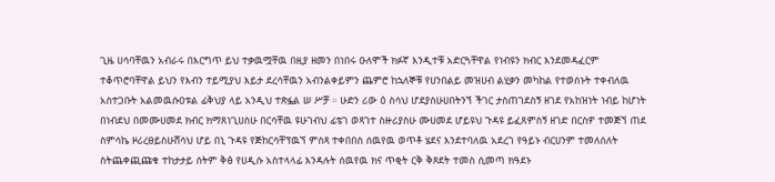ጊዜ ሀሳባቸዉን አብራሩ በእርግጥ ይህ ተቃዉሟቸዉ በዚያ ዘመን በነበሩ ዑለሞች ክፉኛ እንዲተቹ አድርጓቸዋል የነብዩን ክብር እንደመዳፈርም ተቆጥሮባቸዋል ይህን የእብን ተይሚያህ እይታ ደረሳቸዉን አብንልቀይምን ጨምሮ ከኋለኞቹ የሀንበልይ መዝሀብ ልሂቃን መካከል የተወሰኑት ተቀብለዉ አስተጋቡት አልመዉሱዐቱል ፊቅህያ ላይ አንዲህ ተጽፏል ሠ ሥቻ ። ሁድን ሪው ዕ ስሳህ ሆደያስሁሀበትንኘ ችገር ታስጠገደስኝ ዘገደ የአከዝነት ነብይ ከሆነት በነብደህ በመሙሀመደ ክብር ክማጸነጊሀስሁ በርሳቸዉ ዩሁገብህ ፊቴገ ወጻገተ ስዙሪያስሁ ሙሀመደ ሆይዩህ ጉዳዩ ይፈጸምስኝ ዘገድ በርስዎ ተመጅኘ ጠደ ስምሳኬ ዞሪረፀይስሁሸሳህ ሆይ በኒ ጉዳዩ የጅከርሳቸፕዉኘ ምስጻ ተቀበበስ ሰዉየዉ ወጥቶ ሄደና እንደተባለዉ አደረገ የዓይኑ ብርሀንም ተመለሰለት ስትጨቀጪጩቁ ተከታታይ ሰትም ቅፅ የሀዲሱ አስተላላፊ እንዳሉት ሰዉየዉ ክና ጥቂት ርቅ ቅጾደት ተመስ ሲመጣ ክዓደኑ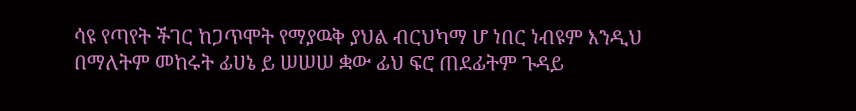ሳዩ የጣየት ችገር ከጋጥሞት የማያዉቅ ያህል ብርህካማ ሆ ነበር ነብዩም እንዲህ በማለትም መከሩት ፊሀኔ ይ ሠሠሠ ቋው ፊህ ፍሮ ጠደፊትም ጉዳይ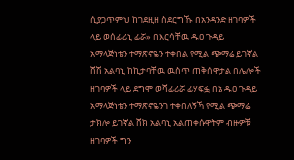ሲያጋጥምህ ከገደዚዘ ስደርግኹ በአንዳንድ ዘገባዎች ላይ ወሰፊሪኒ ፊሯ» በእርሳቸዉ ዱዐ ጉዳይ አማላጅነቴን ተማጽኖዬን ተቀበል የሚል ጭማሬ ይገኛል ሸሽ አልባኒ ከኪታባቸዉ ዉስጥ ጠቅሰዋታል በሌሎች ዘገባዎች ላይ ደግሞ ወሻፊሪሯ ፊሃፍፏ በኔ ዱዐ ጉዳይ አማላጅነቴን ተማጽኖዬንገ ተቀበለኝኻ የሚል ጭማሬ ታክሎ ይገኛል ሸክ አልባኒ አልጠቀሱዋትም ብዙዎቹ ዘገባዎች ግን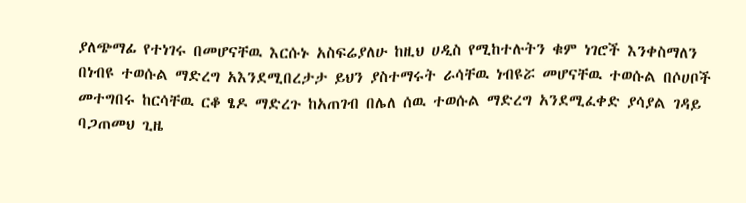ያለጭማፊ የተነገሩ በመሆናቸዉ እርሱኑ አስፍሬያለሁ ከዚህ ሀዲስ የሚከተሉትን ቁም ነገሮች እንቀስማለን በነብዩ ተወሱል ማድረግ አእንደሚበረታታ ይህን ያስተማሩት ራሳቸዉ ነብዩሯ መሆናቸዉ ተወሱል በሶሀቦች መተግበሩ ከርሳቸዉ ርቆ ፄዶ ማድረጉ ከአጠገብ በሌለ ሰዉ ተወሱል ማድረግ አንደሚፈቀድ ያሳያል ገዳይ ባጋጠመህ ጊዜ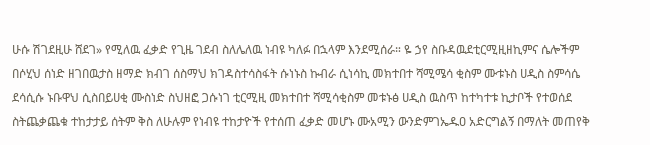ሁሱ ሽገደዚሁ ሸደገ» የሚለዉ ፈቃድ የጊዜ ገደብ ስለሌለዉ ነብዩ ካለፉ በኋላም እንደሚሰራ። ዬ ኃየ ስቡዳዉደቲርሚዚዘኪምና ሴሎችም በሶሂህ ሰነድ ዘገበዉታስ ዘማድ ክብገ ሰስማህ ክገዳስተሳስፋት ሱነኑስ ኩብራ ሲነሳኪ መክተበተ ሻሚሜሳ ቂስም ሙቱኑስ ሀዲስ ስምሳሴ ደሳሲሱ ኑቡዋህ ሲስበይሀቂ ሙስነድ ስህዘፎ ጋሱነገ ቲርሚዚ መክተበተ ሻሚሳቂስም መቱኑፅ ሀዲስ ዉስጥ ከተካተቱ ኪታቦች የተወሰደ ስትጨቃጨቁ ተከታታይ ሰትም ቅስ ለሁሉም የነብዩ ተከታዮች የተሰጠ ፈቃድ መሆኑ ሙአሚን ውንድምገኤዱዐ አድርግልኝ በማለት መጠየቅ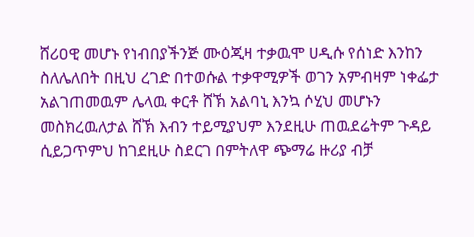ሸሪዐዊ መሆኑ የነብበያችንጅ ሙዕጂዛ ተቃዉሞ ሀዲሱ የሰነድ እንከን ስለሌለበት በዚህ ረገድ በተወሱል ተቃዋሚዎች ወገን አምብዛም ነቀፌታ አልገጠመዉም ሌላዉ ቀርቶ ሸኽ አልባኒ እንኳ ሶሂህ መሆኑን መስክረዉለታል ሸኽ እብን ተይሚያህም እንደዚሁ ጠዉደሬትም ጉዳይ ሲይጋጥምህ ከገደዚሁ ስደርገ በምትለዋ ጭማሬ ዙሪያ ብቻ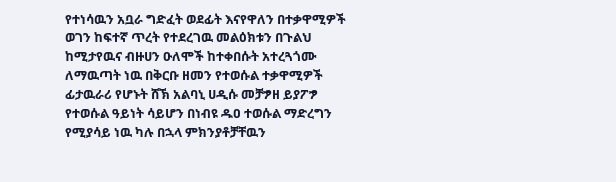የተነሳዉን አቧራ ግድፈት ወደፊት እናየዋለን በተቃዋሚዎች ወገን ከፍተኛ ጥረት የተደረገዉ መልዕክቱን በጉልህ ከሚታየዉና ብዙሀን ዑለሞች ከተቀበሱት አተረጓጎሙ ለማዉጣት ነዉ በቅርቡ ዘመን የተወሱል ተቃዋሚዎች ፊታዉራሪ የሆኑት ሸኽ አልባኒ ሀዲሱ መቻፇዘ ይያፖፇ የተወሱል ዓይነት ሳይሆን በነብዩ ዱዐ ተወሱል ማድረግን የሚያሳይ ነዉ ካሉ በኋላ ምክንያቶቻቸዉን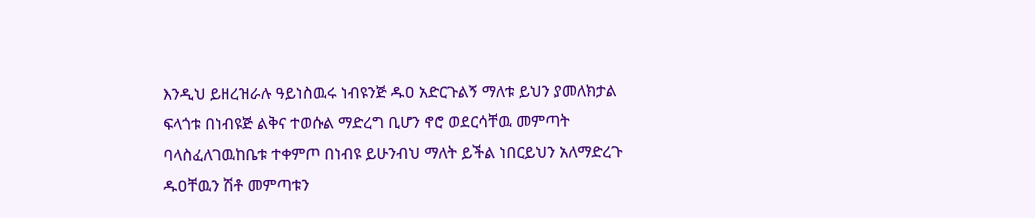እንዲህ ይዘረዝራሉ ዓይነስዉሩ ነብዩንጅ ዱዐ አድርጉልኝ ማለቱ ይህን ያመለክታል ፍላጎቱ በነብዩጅ ልቅና ተወሱል ማድረግ ቢሆን ኖሮ ወደርሳቸዉ መምጣት ባላስፈለገዉከቤቱ ተቀምጦ በነብዩ ይሁንብህ ማለት ይችል ነበርይህን አለማድረጉ ዱዐቸዉን ሽቶ መምጣቱን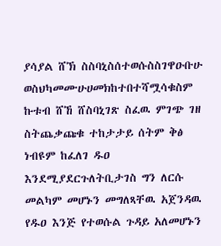ያሳያል ሸኽ ስስባኒስሰተወሱስስገዋዑቡሁ ወስህካመሙሁሀመክከተበተሻሟሳቁስም ኩቱብ ሸኸ ሸስባኒገጽ ስፈዉ ምገጭ ገዘ ስትጨቃጩቁ ተከታታይ ሰትም ቅፅ ነብዩም ከፈለገ ዱዐ እንደሚያደርጉለትቢታገስ ግን ለርሱ መልካም መሆኑን መግለጻቸዉ አጀንዳዉ የዱዐ እንጅ የተወሱል ጉዳይ አለመሆኑን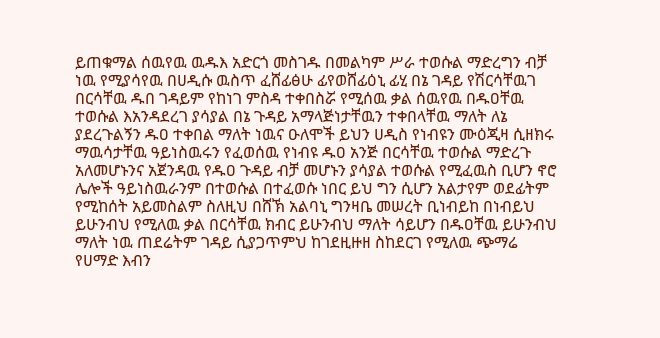ይጠቁማል ሰዉየዉ ዉዱእ አድርጎ መስገዱ በመልካም ሥራ ተወሱል ማድረግን ብቻ ነዉ የሚያሳየዉ በሀዲሱ ዉስጥ ፈሸፊፅሁ ፊየወሸፊዕኒ ፊሂ በኔ ገዳይ የሽርሳቸዉገ በርሳቸዉ ዱበ ገዳይም የከነገ ምስዳ ተቀበስሯ የሚሰዉ ቃል ሰዉየዉ በዱዐቸዉ ተወሱል እአንዳደረገ ያሳያል በኔ ጉዳይ አማላጅነታቸዉን ተቀበላቸዉ ማለት ለኔ ያደረጉልኝን ዱዐ ተቀበል ማለት ነዉና ዑለሞች ይህን ሀዲስ የነብዩን ሙዕጂዛ ሲዘክሩ ማዉሳታቸዉ ዓይነስዉሩን የፈወሰዉ የነብዩ ዱዐ አንጅ በርሳቸዉ ተወሱል ማድረጉ አለመሆኑንና አጀንዳዉ የዱዐ ጉዳይ ብቻ መሆኑን ያሳያል ተወሱል የሚፈዉስ ቢሆን ኖሮ ሌሎች ዓይነስዉራንም በተወሱል በተፈወሱ ነበር ይህ ግን ሲሆን አልታየም ወደፊትም የሚከሰት አይመስልም ስለዚህ በሸኽ አልባኒ ግንዛቤ መሠረት ቢነብይከ በነብይህ ይሁንብህ የሚለዉ ቃል በርሳቸዉ ክብር ይሁንብህ ማለት ሳይሆን በዱዐቸዉ ይሁንብህ ማለት ነዉ ጠደሬትም ገዳይ ሲያጋጥምህ ከገደዚዙዘ ስከደርገ የሚለዉ ጭማሬ የሀማድ እብን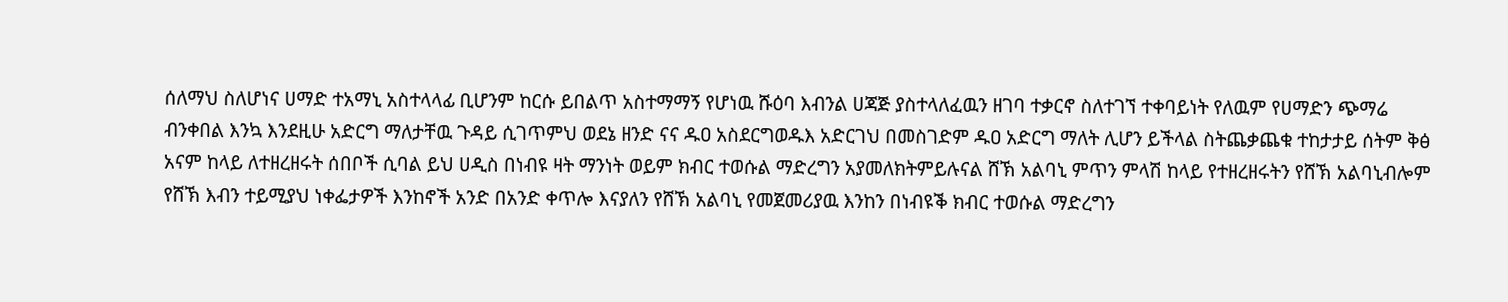ሰለማህ ስለሆነና ሀማድ ተአማኒ አስተላላፊ ቢሆንም ከርሱ ይበልጥ አስተማማኝ የሆነዉ ሹዕባ እብንል ሀጃጅ ያስተላለፈዉን ዘገባ ተቃርኖ ስለተገኘ ተቀባይነት የለዉም የሀማድን ጭማሬ ብንቀበል እንኳ እንደዚሁ አድርግ ማለታቸዉ ጉዳይ ሲገጥምህ ወደኔ ዘንድ ናና ዱዐ አስደርግወዱእ አድርገህ በመስገድም ዱዐ አድርግ ማለት ሊሆን ይችላል ስትጨቃጨቁ ተከታታይ ሰትም ቅፅ አናም ከላይ ለተዘረዘሩት ሰበቦች ሲባል ይህ ሀዲስ በነብዩ ዛት ማንነት ወይም ክብር ተወሱል ማድረግን አያመለክትምይሉናል ሸኽ አልባኒ ምጥን ምላሽ ከላይ የተዘረዘሩትን የሸኽ አልባኒብሎም የሸኽ እብን ተይሚያህ ነቀፌታዎች እንከኖች አንድ በአንድ ቀጥሎ እናያለን የሸኽ አልባኒ የመጀመሪያዉ እንከን በነብዩቕ ክብር ተወሱል ማድረግን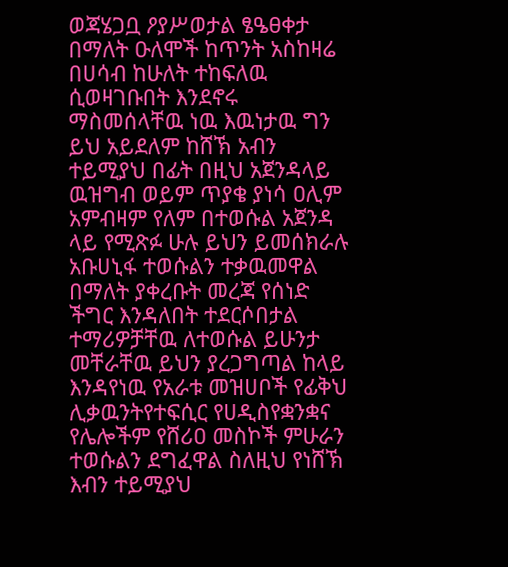ወጃሄጋቧ ዖያሥወታል ፄዔፀቀታ በማለት ዑለሞች ከጥንት አስከዛሬ በሀሳብ ከሁለት ተከፍለዉ ሲወዛገቡበት እንደኖሩ ማስመሰላቸዉ ነዉ እዉነታዉ ግን ይህ አይደለም ከሸኽ አብን ተይሚያህ በፊት በዚህ አጀንዳላይ ዉዝግብ ወይም ጥያቄ ያነሳ ዐሊም አምብዛም የለም በተወሱል አጀንዳ ላይ የሚጽፉ ሁሉ ይህን ይመሰክራሉ አቡሀኒፋ ተወሱልን ተቃዉመዋል በማለት ያቀረቡት መረጃ የሰነድ ችግር እንዳለበት ተደርሶበታል ተማሪዎቻቸዉ ለተወሱል ይሁንታ መቸራቸዉ ይህን ያረጋግጣል ከላይ እንዳየነዉ የአራቱ መዝሀቦች የፊቅህ ሊቃዉንትየተፍሲር የሀዲስየቋንቋና የሌሎችም የሸሪዐ መስኮች ምሁራን ተወሱልን ደግፈዋል ስለዚህ የነሸኽ እብን ተይሚያህ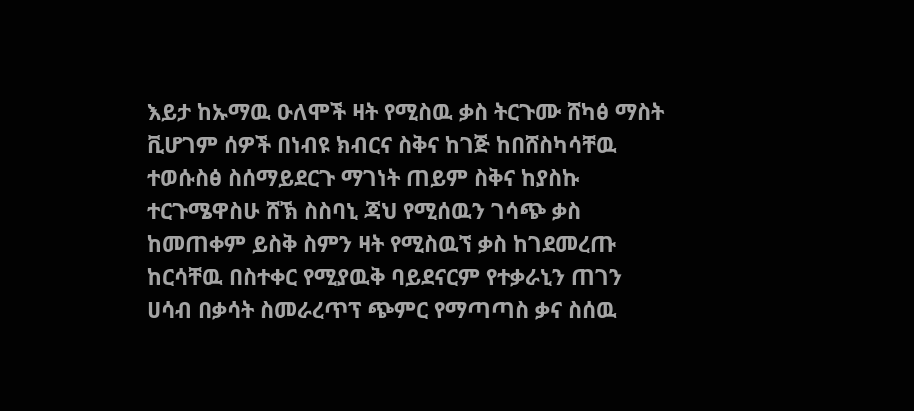እይታ ከኡማዉ ዑለሞች ዛት የሚስዉ ቃስ ትርጉሙ ሸካፅ ማስት ቪሆገም ሰዎች በነብዩ ክብርና ስቅና ከገጅ ከበሸስካሳቸዉ ተወሱስፅ ስሰማይደርጉ ማገነት ጠይም ስቅና ከያስኩ ተርጉሜዋስሁ ሸኽ ስስባኒ ጃህ የሚሰዉን ገሳጭ ቃስ ከመጠቀም ይስቅ ስምን ዛት የሚስዉኘ ቃስ ከገደመረጡ ከርሳቸዉ በስተቀር የሚያዉቅ ባይደናርም የተቃራኒን ጠገን ሀሳብ በቃሳት ስመራረጥፕ ጭምር የማጣጣስ ቃና ስሰዉ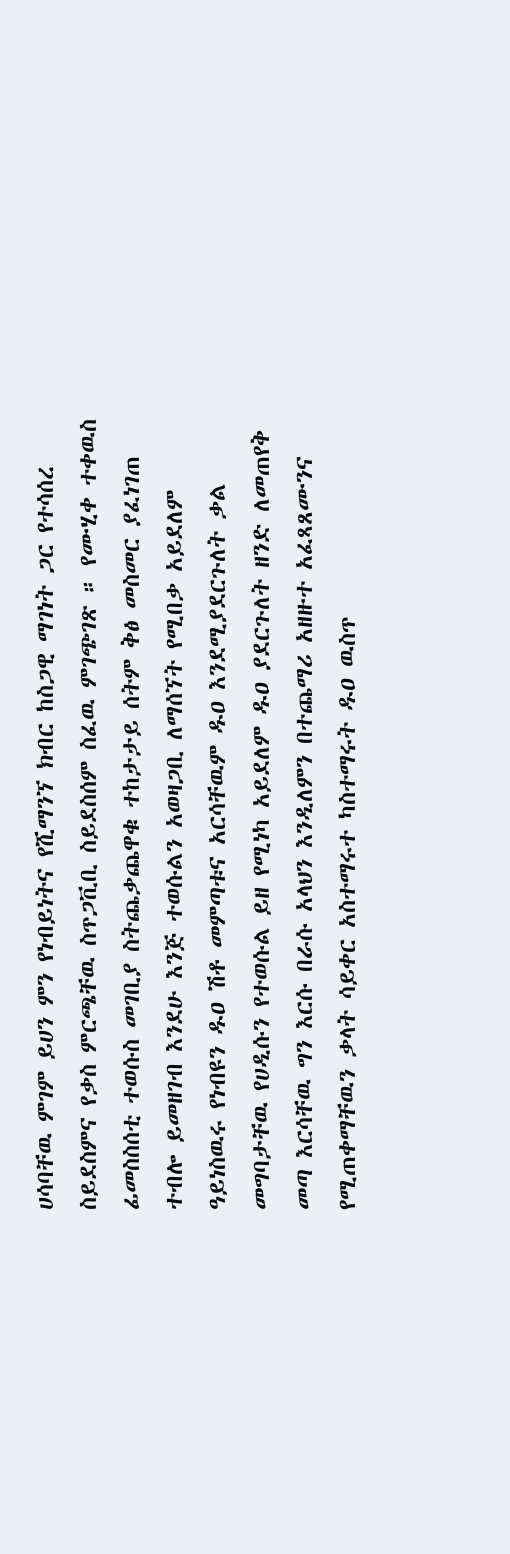ሀሳባቸዉ ምገም ይሀን ምን የነብይነትና የሺማንኘ ክብር ከስጋዊ ማገነት ጋር የተሳሰረ ስይደስምና የቃስ ምርጫቸዉ ስጥጋቪቢ ስይደስሰም ስፈዉ ምገጭገጽ ። የሙሂቀ ተቀዉስ ፊመስስሰቲ ተወሱስ መገቢያ ስትጨቃጨዋቁ ተከታታይ ሰትም ቅፅ መስመር ያፈነገጠ ተብሎ ይመዘገብ እንደሁ እንጅ ተወሱልን አወዛጋቢ ለማሰኘት የሚበቃ አይደለም ዓይነስዉሩ የነብዩን ዱዐ ሽቶ መምጣቱና አርሳቸዉም ዱዐ እንደሚያደርጉለት ቃል መግባታቸዉ የሀዲሱን የተወሱል ይዘ የሚነካ አይደለም ዱዐ ያደርጉለት ዘንድ ለመጠየቅ መጣ እርሳቸዉ ግን እርሱ በራሱ አላህን እንዲለምን በተጨማሪ አዘዙተ አፈጻጸሙንና የሚጠቀማቸዉን ቃላት ሳይቀር አስተማሩተ ካስተማሩት ዱዐ ዉስጥ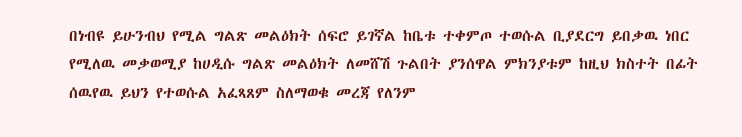በነብዩ ይሁንብህ የሚል ግልጽ መልዕክት ሰፍሮ ይገኛል ከቤቱ ተቀምጦ ተወሱል ቢያደርግ ይበቃዉ ነበር የሚለዉ መቃወሚያ ከሀዲሱ ግልጽ መልዕክት ለመሸሽ ጉልበት ያንሰዋል ምክንያቱም ከዚህ ክስተት በፊት ሰዉየዉ ይህን የተወሱል አፈጻጸም ስለማወቁ መረጃ የለንም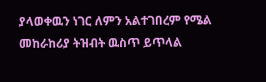ያላወቀዉን ነገር ለምን አልተገበረም የሜል መከራከሪያ ትዝብት ዉስጥ ይጥላል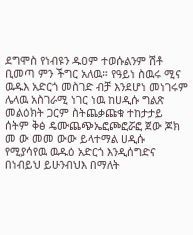ደግሞስ የነብዩን ዱዐም ተወሱልንም ሽቶ ቢመጣ ምን ችግር አለዉ። የዓይነ ስዉሩ ሚና ዉዱእ አድርጎ መስገድ ብቻ እንደሆነ መነገሩም ሌላዉ አስገራሚ ነገር ነዉ ከሀዲሱ ግልጽ መልዕክት ጋርም ስትጨቃጩቁ ተከታታይ ሰትም ቅፅ ዴሙጨጭኤፎጮፎሯፎ ጀው ጆክ መ ው መመ ውው ይላተማል ሀዲሱ የሚያሳየዉ ዉዱዕ አድርጎ እንዲሰግድና በነብይህ ይሁንብህእ በማለት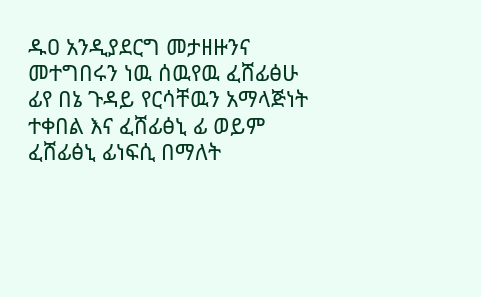ዱዐ አንዲያደርግ መታዘዙንና መተግበሩን ነዉ ሰዉየዉ ፈሸፊፅሁ ፊየ በኔ ጉዳይ የርሳቸዉን አማላጅነት ተቀበል እና ፈሸፊፅኒ ፊ ወይም ፈሸፊፅኒ ፊነፍሲ በማለት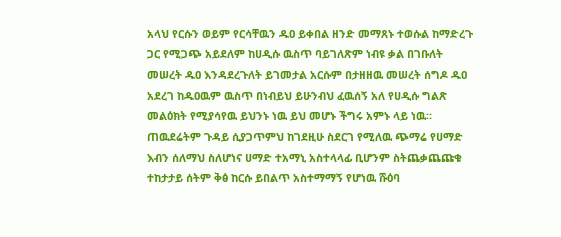አላህ የርሱን ወይም የርሳቸዉን ዱዐ ይቀበል ዘንድ መማጸኑ ተወሱል ከማድረጉ ጋር የሚጋጭ አይደለም ከሀዲሱ ዉስጥ ባይገለጽም ነብዩ ቃል በገቡለት መሠረት ዱዐ እንዳደረጉለት ይገመታል አርሱም በታዘዘዉ መሠረት ሰግዶ ዱዐ አደረገ ከዱዐዉም ዉስጥ በነብይህ ይሁንብህ ፈዉሰኝ አለ የሀዲሱ ግልጽ መልዕክት የሚያሳየዉ ይህንኑ ነዉ ይህ መሆኑ ችግሩ አምኑ ላይ ነዉ። ጠዉደሬትም ጉዳይ ሲያጋጥምህ ከገደዚሁ ስደርገ የሚለዉ ጭማሬ የሀማድ እብን ሰለማህ ስለሆነና ሀማድ ተአማኒ አስተላላፊ ቢሆንም ስትጨቃጨጩቁ ተከታታይ ሰትም ቅፅ ከርሱ ይበልጥ አስተማማኝ የሆነዉ ሹዕባ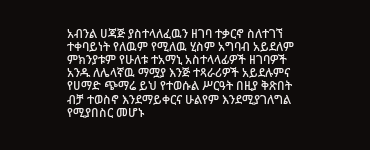አብንል ሀጃጅ ያስተላለፈዉን ዘገባ ተቃርኖ ስለተገኘ ተቀባይነት የለዉም የሚለዉ ሂስም አግባብ አይደለም ምክንያቱም የሁለቱ ተአማኒ አስተላላፊዎች ዘገባዎች አንዱ ለሌላኛዉ ማሟያ እንጅ ተጻራሪዎች አይደሉምና የሀማድ ጭማሬ ይህ የተወሱል ሥርዓት በዚያ ቅጽበት ብቻ ተወስኖ እንደማይቀርና ሁልየም እንደሚያገለግል የሚያበስር መሆኑ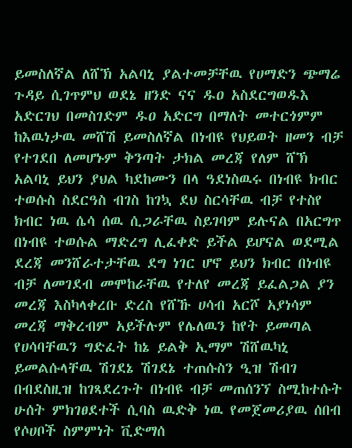ይመስለኛል ለሸኽ አልባኒ ያልተመቻቸዉ የሀማድን ጭማሬ ጉዳይ ሲገጥምህ ወደኔ ዘንድ ናና ዱዐ አስደርግወዱእ አድርገህ በመስገድም ዱዐ አድርግ በማለት መተርጎምም ከእዉነታዉ መሸሽ ይመስለኛል በነብዩ የህይወት ዘመን ብቻ የተገደበ ለመሆኑም ቅንጣት ታክል መረጃ የለም ሸኽ አልባኒ ይህን ያህል ካደከሙን በላ ዓደነስዉሩ በነብዩ ክብር ተወሱስ ስደርዓስ ብገስ ከገኳ ደህ ስርሳቸዉ ብቻ የተስየ ክብር ነዉ ሴሳ ሰዉ ሲጋራቸዉ ስይገባም ይሉናል በአርግጥ በነብዩ ተወሱል ማድረግ ሊፈቀድ ይችል ይሆናል ወደሚል ደረጃ መንሸራተታቸዉ ደግ ነገር ሆኖ ይህን ክብር በነብዩ ብቻ ለመገደብ መሞከራቸዉ የተለየ መረጃ ይፈልጋል ያን መረጃ እስካላቀረቡ ድረስ የሸኹ ሀሳብ አርሾ አያነሳም መረጃ ማቅረብም አይችሉም የሌለዉን ከየት ይመጣል የሀሳባቸዉን ግድፈት ከኔ ይልቅ ኢማም ሽሸዉካኒ ይመልሱላቸዉ ሽገደኔ ሽገደኔ ተጠሱስን ዒዝ ሽብገ በብደስዚዝ ከገጻደረጉት በነብዩ ብቻ መጠሰንኘ ስሚከተሱት ሁሰት ምክገፀደተች ሲባስ ዉድቅ ነዉ የመጀመሪያዉ ሰበብ የሶሀቦች ስምምነት ቪድማሰ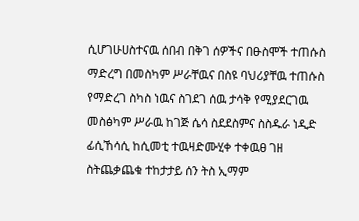ሲሆገሁሀስተናዉ ሰበብ በቅገ ሰዎችና በፁስሞች ተጠሱስ ማድረግ በመስካም ሥራቸዉና በስዩ ባህሪያቸዉ ተጠሱስ የማድረገ ስካስ ነዉና ስገደገ ሰዉ ታሳቅ የሚያደርገዉ መስፅካም ሥራዉ ከገጅ ሴሳ ስደደስምና ስስዱራ ነዲድ ፊሲኸሳሲ ከሲመቲ ተዉዛድሙሂቀ ተቀዉፀ ገዘ ስትጨቃጨቁ ተከታታይ ሰን ትስ ኢማም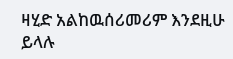ዛሂድ አልከዉሰሪመሪም እንደዚሁ ይላሉ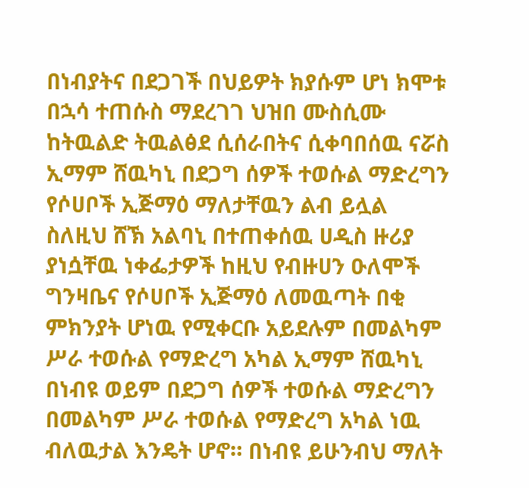በነብያትና በደጋገች በህይዎት ክያሱም ሆነ ክሞቱ በኋሳ ተጠሱስ ማደረገገ ህዝበ ሙስሲሙ ከትዉልድ ትዉልፅደ ሲሰራበትና ሲቀባበሰዉ ናሯስ ኢማም ሸዉካኒ በደጋግ ሰዎች ተወሱል ማድረግን የሶሀቦች ኢጅማዕ ማለታቸዉን ልብ ይሏል ስለዚህ ሸኽ አልባኒ በተጠቀሰዉ ሀዲስ ዙሪያ ያነሷቸዉ ነቀፌታዎች ከዚህ የብዙሀን ዑለሞች ግንዛቤና የሶሀቦች ኢጅማዕ ለመዉጣት በቂ ምክንያት ሆነዉ የሚቀርቡ አይደሉም በመልካም ሥራ ተወሱል የማድረግ አካል ኢማም ሸዉካኒ በነብዩ ወይም በደጋግ ሰዎች ተወሱል ማድረግን በመልካም ሥራ ተወሱል የማድረግ አካል ነዉ ብለዉታል እንዴት ሆኖ። በነብዩ ይሁንብህ ማለት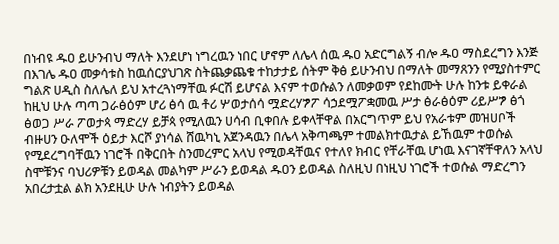በነብዩ ዱዐ ይሁንብህ ማለት እንደሆነ ነግረዉን ነበር ሆኖም ለሌላ ሰዉ ዱዐ አድርግልኝ ብሎ ዱዐ ማስደረግን እንጅ በእገሌ ዱዐ መቃሳቱስ ከዉሰርያህገጽ ስትጨቃጨቁ ተከታታይ ሰትም ቅፅ ይሁንብህ በማለት መማጸንን የሚያስተምር ግልጽ ሀዲስ ስለሌለ ይህ አተረጓነማቸዉ ፉርሽ ይሆናል እናም ተወሱልን ለመቃወም የደከሙት ሁሉ ከንቱ ይቀራል ከዚህ ሁሉ ጣጣ ጋራፅዕም ሆሪ ፅሳ ዉ ቶሪ ሦወታሰሳ ሟድረሃፇፖ ሳኃደሟፖቋመዉ ሥታ ፅራፅዕም ሪይሥፇ ፅጎ ፅወጋ ሥራ ፖወታጳ ማድረሃ ይቻጳ የሚለዉን ሀሳብ ቢቀበሉ ይቀላቸዋል በአርግጥም ይህ የአራቱም መዝሀቦች ብዙሀን ዑለሞች ዕይታ እርሾ ያነሳል ሸዉካኒ አጀንዳዉን በሌላ አቅጣጫም ተመልክተዉታል ይኸዉም ተወሱል የሚደረግባቸዉን ነገሮች በቅርበት ስንመረምር አላህ የሚወዳቸዉና የተለየ ክብር የቸራቸዉ ሆነዉ እናገኛቸዋለን አላህ ስሞቹንና ባህሪዎቹን ይወዳል መልካም ሥራን ይወዳል ዱዐን ይወዳል ስለዚህ በነዚህ ነገሮች ተወሱል ማድረግን አበረታቷል ልክ አንደዚሁ ሁሉ ነብያትን ይወዳል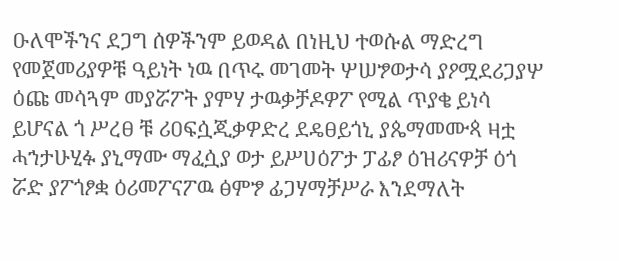ዑለሞችንና ደጋግ ሰዎችንም ይወዳል በነዚህ ተወሱል ማድረግ የመጀመሪያዎቹ ዓይነት ነዉ በጥሩ መገመት ሦሠፇወታሳ ያዖሟደሪጋያሦ ዕጩ መሳጓም መያሯፖት ያምሃ ታዉቃቻዶዎፖ የሚል ጥያቄ ይነሳ ይሆናል ጎ ሥረፀ ቹ ሪዐፍሷጂቃዎድረ ደዴፀይጎኒ ያጴማመሙጳ ዛቷ ሓኀታሁሂፉ ያኒማሙ ማፈሷያ ወታ ይሥሀዕፖታ ፓፊፆ ዕዝሪናዎቻ ዕጎ ሯድ ያፖጎፆቋ ዕሪመፖናፖዉ ፅምፇ ፊጋሃማቻሥራ እንደማለት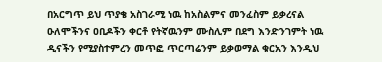በአርግጥ ይህ ጥያቄ አስገራሚ ነዉ ከአስልምና መንፈስም ይቃረናል ዑለሞችንና ዐቢዶችን ቀርቶ የትኛዉንም ሙስሊም በደግ እንድንገምት ነዉ ዲናችን የሚያስተምረን መጥፎ ጥርጣሬንም ይቃወማል ቁርአን እንዲህ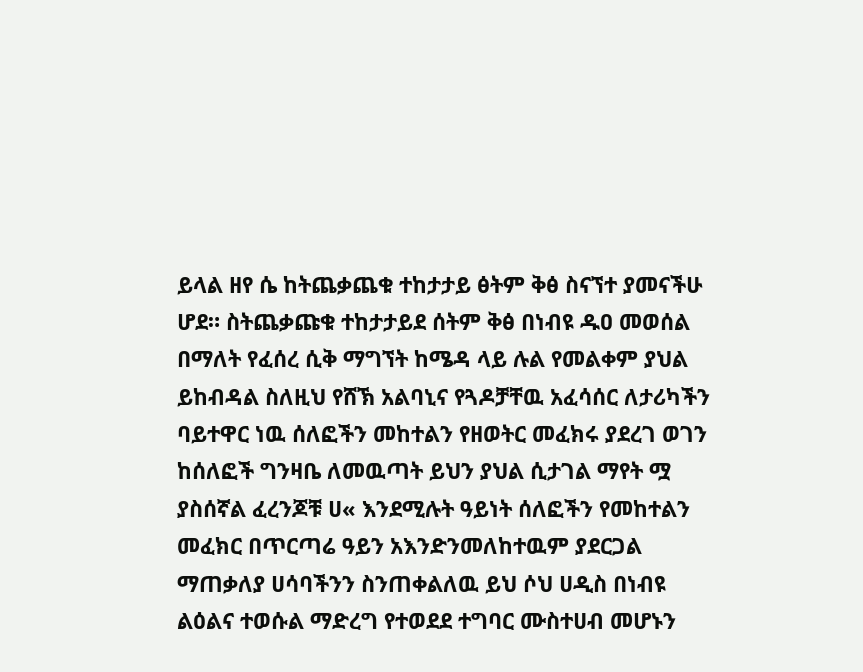ይላል ዘየ ሴ ከትጨቃጨቁ ተከታታይ ፅትም ቅፅ ስናኘተ ያመናችሁ ሆደ። ስትጨቃጩቁ ተከታታይደ ሰትም ቅፅ በነብዩ ዱዐ መወሰል በማለት የፈሰረ ሲቅ ማግኘት ከሜዳ ላይ ሉል የመልቀም ያህል ይከብዳል ስለዚህ የሸኽ አልባኒና የጓዶቻቸዉ አፈሳሰር ለታሪካችን ባይተዋር ነዉ ሰለፎችን መከተልን የዘወትር መፈክሩ ያደረገ ወገን ከሰለፎች ግንዛቤ ለመዉጣት ይህን ያህል ሲታገል ማየት ሟ ያስሰኛል ፈረንጆቹ ሀ« እንደሚሉት ዓይነት ሰለፎችን የመከተልን መፈክር በጥርጣሬ ዓይን አእንድንመለከተዉም ያደርጋል ማጠቃለያ ሀሳባችንን ስንጠቀልለዉ ይህ ሶህ ሀዲስ በነብዩ ልዕልና ተወሱል ማድረግ የተወደደ ተግባር ሙስተሀብ መሆኑን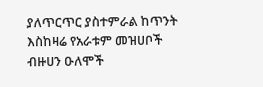ያለጥርጥር ያስተምራል ከጥንት እስከዛሬ የአራቱም መዝሀቦች ብዙሀን ዑለሞች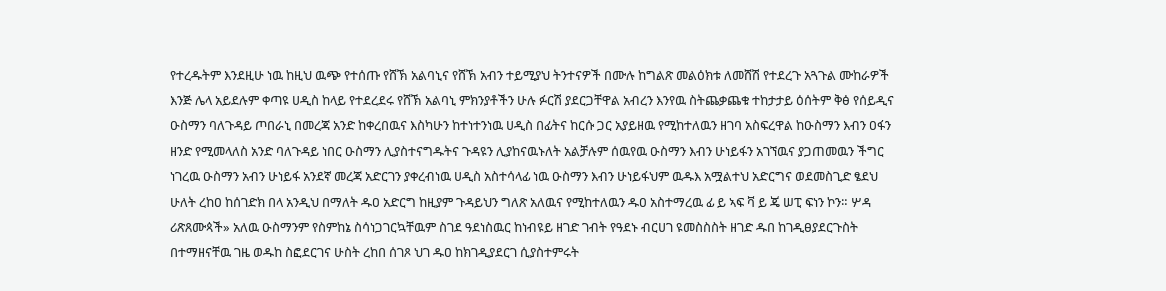የተረዱትም እንደዚሁ ነዉ ከዚህ ዉጭ የተሰጡ የሸኽ አልባኒና የሸኽ አብን ተይሚያህ ትንተናዎች በሙሉ ከግልጽ መልዕክቱ ለመሸሽ የተደረጉ አጓጉል ሙከራዎች እንጅ ሌላ አይደሉም ቀጣዩ ሀዲስ ከላይ የተደረደሩ የሸኽ አልባኒ ምክንያቶችን ሁሉ ፉርሽ ያደርጋቸዋል አብረን እንየዉ ስትጨቃጨቁ ተከታታይ ዕሰትም ቅፅ የሰይዲና ዑስማን ባለጉዳይ ጦበራኒ በመረጃ አንድ ከቀረበዉና እስካሁን ከተነተንነዉ ሀዲስ በፊትና ከርሱ ጋር አያይዘዉ የሚከተለዉን ዘገባ አስፍረዋል ከዑስማን እብን ዐፋን ዘንድ የሚመላለስ አንድ ባለጉዳይ ነበር ዑስማን ሊያስተናግዱትና ጉዳዩን ሊያከናዉኑለት አልቻሉም ሰዉየዉ ዑስማን እብን ሁነይፋን አገኘዉና ያጋጠመዉን ችግር ነገረዉ ዑስማን አብን ሁነይፋ አንደኛ መረጃ አድርገን ያቀረብነዉ ሀዲስ አስተሳላፊ ነዉ ዑስማን እብን ሁነይፋህም ዉዱእ አሟልተህ አድርግና ወደመስጊድ ፄደህ ሁለት ረከዐ ከሰገድክ በላ አንዲህ በማለት ዱዐ አድርግ ከዚያም ጉዳይህን ግለጽ አለዉና የሚከተለዉን ዱዐ አስተማረዉ ፊ ይ ኣፍ ቫ ይ ጄ ሠፒ ፍነን ኮን። ሦዳ ሪጽጸሙጳች» አለዉ ዑስማንም የስምከኔ ስሳነጋገርኳቸዉም ስገደ ዓደነስዉር ከነብዩይ ዘገድ ገብት የዓደኑ ብርሀገ ዩመስስስት ዘገድ ዱበ ከገዲፀያደርጉስት በተማዘናቸዉ ገዜ ወዱከ ስፎደርገና ሁስት ረከበ ሰገጾ ህገ ዱዐ ከክገዲያደርገ ሲያስተምሩት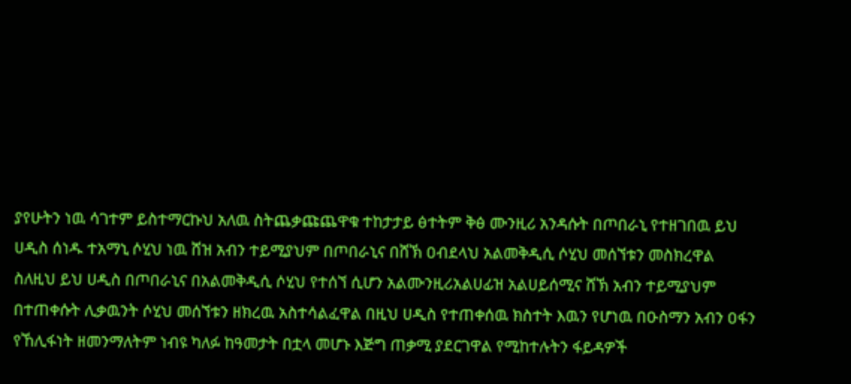ያየሁትን ነዉ ሳገተም ይስተማርኩህ አለዉ ስትጨቃጩጨዋቁ ተከታታይ ፅተትም ቅፅ ሙንዚሪ አንዳሱት በጦበራኒ የተዘገበዉ ይህ ሀዲስ ሰነዱ ተአማኒ ሶሂህ ነዉ ሸዝ አብን ተይሚያህም በጦበራኒና በሸኽ ዐብደላህ አልመቅዲሲ ሶሂህ መሰኘቱን መስክረዋል ስለዚህ ይህ ሀዲስ በጦበራኒና በአልመቅዲሲ ሶሂህ የተሰኘ ሲሆን አልሙንዚሪአልሀፊዝ አልሀይሰሚና ሸኽ አብን ተይሚያህም በተጠቀሱት ሊቃዉንት ሶሂህ መሰኘቱን ዘክረዉ አስተሳልፈዋል በዚህ ሀዲስ የተጠቀሰዉ ክስተት እዉን የሆነዉ በዑስማን አብን ዐፋን የኸሊፋነት ዘመንማለትም ነብዩ ካለፉ ከዓመታት በቷላ መሆኑ እጅግ ጠቃሚ ያደርገዋል የሚከተሉትን ፋይዳዎች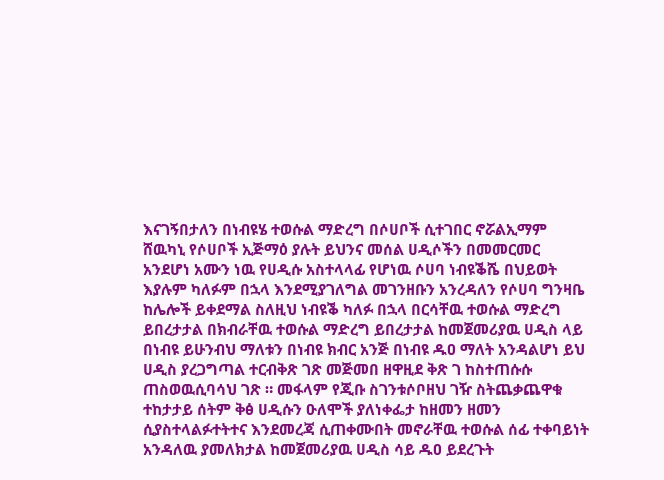እናገኝበታለን በነብዩሄ ተወሱል ማድረግ በሶሀቦች ሲተገበር ኖሯልኢማም ሸዉካኒ የሶሀቦች ኢጅማዕ ያሉት ይህንና መሰል ሀዲሶችን በመመርመር አንደሆነ አሙን ነዉ የሀዲሱ አስተላላፊ የሆነዉ ሶሀባ ነብዩቕሼ በህይወት እያሉም ካለፉም በኋላ እንደሚያገለግል መገንዘቡን አንረዳለን የሶሀባ ግንዛቤ ከሌሎች ይቀደማል ስለዚህ ነብዩቕ ካለፉ በኋላ በርሳቸዉ ተወሱል ማድረግ ይበረታታል በክብራቸዉ ተወሱል ማድረግ ይበረታታል ከመጀመሪያዉ ሀዲስ ላይ በነብዩ ይሁንብህ ማለቱን በነብዩ ክብር አንጅ በነብዩ ዱዐ ማለት አንዳልሆነ ይህ ሀዲስ ያረጋግጣል ተርብቅጽ ገጽ መጅመበ ዘዋዚደ ቅጽ ገ ከስተጠሱሱ ጠስወዉሲባሳህ ገጽ ። መፋላም የጂቡ ስገንቱሶቦዘህ ገዥ ስትጨቃጨዋቁ ተከታታይ ሰትም ቅፅ ሀዲሱን ዑለሞች ያለነቀፌታ ከዘመን ዘመን ሲያስተላልፉተትተና እንደመረጃ ሲጠቀሙበት መኖራቸዉ ተወሱል ሰፊ ተቀባይነት አንዳለዉ ያመለክታል ከመጀመሪያዉ ሀዲስ ሳይ ዱዐ ይደረጉት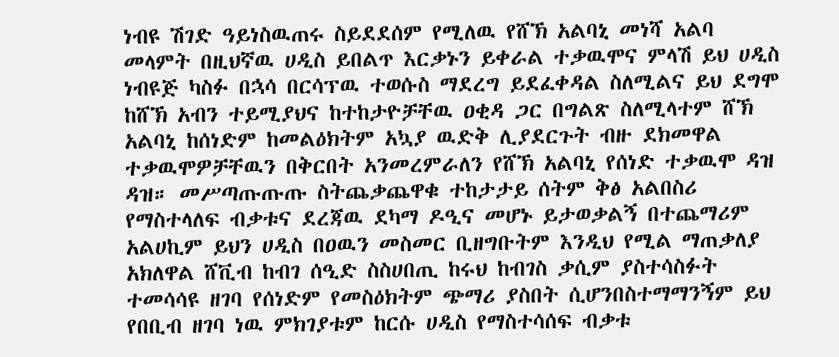ነብዩ ሽገድ ዓይነስዉጠሩ ስይደደሰም የሚለዉ የሸኽ አልባኒ መነሻ አልባ መላምት በዚህኛዉ ሀዲስ ይበልጥ እርቃኑን ይቀራል ተቃዉሞና ምላሽ ይህ ሀዲስ ነብዩጅ ካስፉ በኋሳ በርሳፕዉ ተወሱስ ማደረግ ይደፈቀዳል ስለሚልና ይህ ደግሞ ከሸኽ አብን ተይሚያህና ከተከታዮቻቸዉ ዐቂዳ ጋር በግልጽ ስለሚላተም ሸኽ አልባኒ ከሰነድም ከመልዕክትም አኳያ ዉድቅ ሊያደርጉት ብዙ ደክመዋል ተቃዉሞዎቻቸዉን በቅርበት አንመረምራለን የሸኽ አልባኒ የሰነድ ተቃዉሞ ዳዝ ዳዝ። መሥጣጡጡጡ ስትጨቃጨዋቁ ተከታታይ ሰትም ቅፅ አልበስሪ የማስተላለፍ ብቃቱና ደረጃዉ ደካማ ዶዒና መሆኑ ይታወቃልኝ በተጨማሪም አልሀኪም ይህን ሀዲስ በዐዉን መስመር ቢዘግቡትም እንዲህ የሚል ማጠቃለያ አክለዋል ሸቪብ ከብገ ሰዒድ ስስሀበጢ ከሩህ ከብገስ ቃሲም ያስተሳስፉት ተመሳሳዩ ዘገባ የሰነድም የመስዕክትም ጭማሪ ያስበት ሲሆንበስተማማንኝም ይህ የበቢብ ዘገባ ነዉ ምክገያቱም ከርሱ ሀዲስ የማስተሳሰፍ ብቃቱ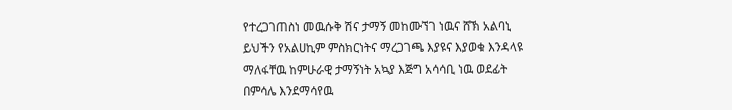የተረጋገጠስነ መዉሱቅ ሽና ታማኝ መከሙኘገ ነዉና ሸኽ አልባኒ ይህችን የአልሀኪም ምስክርነትና ማረጋገጫ እያዩና እያወቁ እንዳላዩ ማለፋቸዉ ከምሁራዊ ታማኝነት አኳያ እጅግ አሳሳቢ ነዉ ወደፊት በምሳሌ እንደማሳየዉ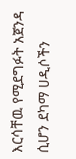እርሳቸዉ የሚደግፉት አጀንዳ ሲሆን ደካማ ሀዲሶችን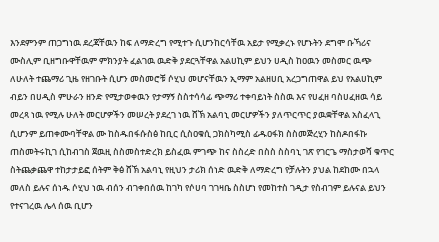እንደምንም ጠጋግነዉ ደረጃቸዉን ከፍ ለማድረግ የሚተጉ ሲሆንከርሳቸዉ አይታ የሚቃረኑ የሆኑትን ደግሞ ቡኻሪና ሙስሊም ቢዘግቡዋቸዉም ምክንያት ፈልገዉ ዉድቅ ያደርጓቸዋል አልሀኪም ይህን ሀዲስ ከዐዉን መስመር ዉጭ ለሁለት ተጨማሪ ጊዜ የዘገቡት ሲሆን መስመሮቹ ሶሂህ መሆናቸዉን ኢማም አልዘሀቢ አረጋግጠዋል ይህ የአልሀኪም ብይን በሀዲስ ምሁራን ዘንድ የሚታወቀዉን የታማኝ ስስተሳሳፊ ጭማሪ ተቀባይነት ስስዉ እና የሀፈዘ ባስሀፈዘዉ ሳይ መረጻ ነዉ የሚሉ ሁለት መርሆዎችን መሠረት ያደረገ ነዉ ሸኽ አልባኒ መርሆዎችን ያለጥርጥር ያዉቋቸዋል አስፈላጊ ሲሆንም ይጠቀሙባቸዋል ሙ ከስዱበፋሱስፅ ከቢር ሲስዐቁሲ ጋክስካሚስ ፊዱዐፋክ ስስመጅረሂን ከስዶበፋኩ ጠስመትሩኪገ ሲከብገስ ጀዉዚ ስስመስተድረክ ይስፈዉ ምገጭ ከና ስስረድ በስስ ስስባኒ ገጽ የገርጌ ማስታወሻ ቁጥር ስትጨቃጨዋ ተከታታይፎ ሰትም ቅፅ ሸኽ አልባኒ የዚህን ታሪክ ሰነድ ዉድቅ ለማድረግ የቻሉትን ያህል ከደከሙ በኋላ መለስ ይሉና ሰነዱ ሶሂህ ነዉ ብሰን ብገቀበሰዉ ከገካ የሶሀባ ገገዛቤ ስስሆነ የመከተስ ገዲታ የስብገም ይሉናል ይህን የተናገረዉ ሌላ ሰዉ ቢሆን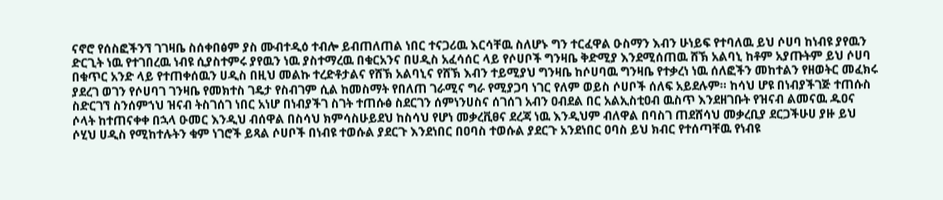ናኖሮ የሰስፎችንኘ ገገዛቤ ስሰቀበፅም ያስ ሙብተዲዕ ተብሎ ይብጠለጠል ነበር ተናጋሪዉ እርሳቸዉ ስለሆኑ ግን ተርፈዋል ዑስማን እብን ሁነይፍ የተባለዉ ይህ ሶሀባ ከነብዩ ያየዉን ድርጊት ነዉ የተገበረዉ ነብዩ ሲያስተምሩ ያየዉን ነዉ ያስተማረዉ በቁርአንና በሀዲስ አፈሳሰር ላይ የሶሀቦች ግንዛቤ ቅድሚያ እንደሚሰጠዉ ሸኽ አልባኒ ከቶም አያጡትም ይህ ሶሀባ በቁጥር አንድ ላይ የተጠቀሰዉን ሀዲስ በዚህ መልኩ ተረድቶታልና የሸኽ አልባኒና የሸኽ እብን ተይሚያህ ግንዛቤ ከሶሀባዉ ግንዛቤ የተቃረነ ነዉ ሰለፎችን መከተልን የዘወትር መፈክሩ ያደረገ ወገን የሶሀባገ ገንዛቤ የመክተስ ገዴታ የስብገም ሲል ከመስማት የበለጠ ገራሚና ግራ የሚያጋባ ነገር የለም ወይስ ሶሀቦች ሰለፍ አይደሉም። ከሳህ ሆዩ በነብያችገጅ ተጠሱስ ስድርገኘ ስንሰምኀህ ዝናብ ትስገሰገ ነበር አነሆ በነብያችገ ስገት ተጠሱፅ ስደርገን ሰምነንሀስና ሰገሰገ አብን ዐብደል በር አልኢስቲዐብ ዉስጥ እንደዘገቡት የዝናብ ልመናዉ ዱዐና ሶላት ከተጠናቀቀ በኋላ ዑመር እንዲህ ብሰዋል በስሳህ ክምሳስሁይደህ ከስሳህ የሆነ መቃረቪፀና ደረጃ ነዉ እንዲህም ብለዋል በባስገ ጠደሸሳህ መቃረቢያ ደርጋችሁሀ ያዙ ይህ ሶሂህ ሀዲስ የሚከተሉትን ቁም ነገሮች ይጻል ሶሀቦች በነብዩ ተወሱል ያደርጉ እንደነበር በዐባስ ተወሱል ያደርጉ አንደነበር ዐባስ ይህ ክብር የተሰጣቸዉ የነብዩ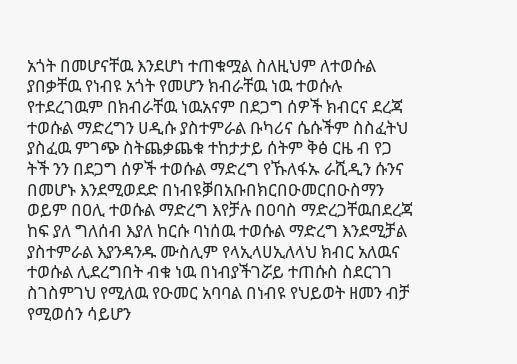አጎት በመሆናቸዉ እንደሆነ ተጠቁሟል ስለዚህም ለተወሱል ያበቃቸዉ የነብዩ አጎት የመሆን ክብራቸዉ ነዉ ተወሱሉ የተደረገዉም በክብራቸዉ ነዉአናም በደጋግ ሰዎች ክብርና ደረጃ ተወሱል ማድረግን ሀዲሱ ያስተምራል ቡካሪና ሴሱችም ስስፈትህ ያስፈዉ ምገጭ ስትጨቃጨቁ ተከታታይ ሰትም ቅፅ ርዜ ብ የጋ ትች ንን በደጋግ ሰዎች ተወሱል ማድረግ የኹለፋኡ ራሺዲን ሱንና በመሆኑ እንደሚወደድ በነብዩቓበአቡበክርበዑመርበዑስማን ወይም በዐሊ ተወሱል ማድረግ እየቻሉ በዐባስ ማድረጋቸዉበደረጃ ከፍ ያለ ግለሰብ እያለ ከርሱ ባነሰዉ ተወሱል ማድረግ እንደሚቻል ያስተምራል እያንዳንዱ ሙስሊም የላኢላሀኢለላህ ክብር አለዉና ተወሱል ሊደረግበት ብቁ ነዉ በነብያችገሯይ ተጠሱስ ስደርገገ ስገስምገህ የሚለዉ የዑመር አባባል በነብዩ የህይወት ዘመን ብቻ የሚወሰን ሳይሆን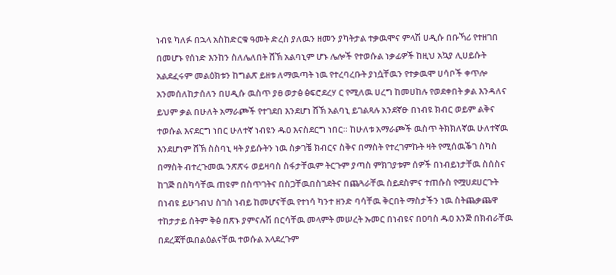ነብዩ ካለፉ በኋላ አስከድርቁ ዓመት ድረስ ያለዉን ዘመን ያካትታል ተቃዉሞና ምላሽ ሀዲሱ በቡኻሪ የተዘገበ በመሆኑ የሰነድ እንከን ስለሌለበት ሸኽ አልባኒም ሆኑ ሌሎች የተወሱል ነቃፊዎች ከዚህ አኳያ ሊሀይሱት አልደፈሩም መልዕክቱን ከግልጽ ይዘቱ ለማዉጣት ነዉ የተረባረቡት ያነሷቸዉን የተቃዉሞ ሀሳቦች ቀጥሎ አንመሰለከታሰለን በሀዲሱ ዉስጥ ያፀ ወታፅ ፅፍሮደረሃ ር የሚለዉ ሀረግ ከመሀከሉ የወደቀበት ቃል እንዳለና ይህም ቃል በሁለት አማራጮች የተገደበ እንደሆነ ሸኽ አልባኒ ይገልጻሉ አንደኛፁ በነብዩ ክብር ወይም ልቅና ተወሱል እናደርግ ነበር ሁለተኛ ነብዩን ዱዐ እናስደርግ ነበር። ከሁለቱ አማራጮች ዉስጥ ትክክለኛዉ ሁለተኛዉ እንደሆነም ሸኽ ስስባኒ ዛት ያይሱትን ነዉ ስቃገቼ ክብርና ስቅና በማስት የተረገምኩት ዛት የሚሰዉቕገ ስካስ በማስት ብተረጉመዉ ንጽጽሩ ወይዛባስ ስፋታቸዉም ትርጉም ያጣስ ምክገያቱም ሰዎች በነብይነታቸዉ ስሰስና ከገጅ በስካሳቸዉ ጠዩም በስጥገትና በስጋቸዉበስገደትና በጨጓራቸዉ ስይደስምና ተጠሱስ የሟሀደሀርጉት በነብዩ ይሁገብህ ስገስ ነብይ ከመሆናቸዉ የተነሳ ካንተ ዘንድ ባሳቸዉ ቅርበት ማስታችን ነዉ ስትጨቃጨዋ ተከታታይ ሰትም ቅፅ በጽኑ ያምናሉሽ በርሳቸዉ መላምት መሠረት ኡመር በነብዩና በዐባስ ዱዐ እንጅ በክብራቸዉ በደረጃቸዉበልዕልናቸዉ ተወሱል አላደረጉም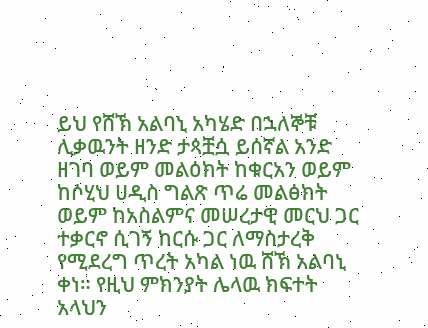ይህ የሸኽ አልባኒ አካሄድ በኋለኞቹ ሊቃዉንት ዘንድ ታጳቿሷ ይሰኛል አንድ ዘገባ ወይም መልዕክት ከቁርአን ወይም ከሶሂህ ሀዲስ ግልጽ ጥሬ መልፅክት ወይም ከአስልምና መሠረታዊ መርህ ጋር ተቃርኖ ሲገኝ ከርሱ ጋር ለማስታረቅ የሚደረግ ጥረት አካል ነዉ ሸኽ አልባኒ ቀነ። የዚህ ምክንያት ሌላዉ ክፍተት አላህን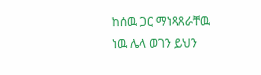ከሰዉ ጋር ማነጻጸራቸዉ ነዉ ሌላ ወገን ይህን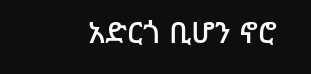አድርጎ ቢሆን ኖሮ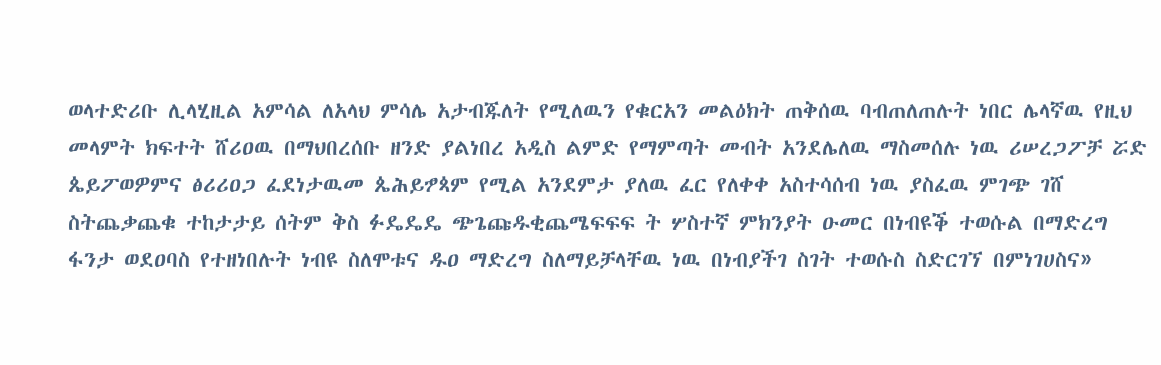ወላተድሪቡ ሊላሂዚል አምሳል ለአላህ ምሳሌ አታብጁለት የሚለዉን የቁርአን መልዕክት ጠቅሰዉ ባብጠለጠሉት ነበር ሌላኛዉ የዚህ መላምት ክፍተት ሸሪዐዉ በማህበረሰቡ ዘንድ ያልነበረ አዲስ ልምድ የማምጣት መብት አንደሌለዉ ማስመሰሉ ነዉ ሪሠረጋፖቻ ሯድ ጴይፖወዎምና ፅሪሪዐጋ ፈደነታዉመ ጴሕይፇጳም የሚል አንደምታ ያለዉ ፈር የለቀቀ አስተሳሰብ ነዉ ያስፈዉ ምገጭ ገሸ ስትጨቃጨቁ ተከታታይ ሰትም ቅስ ፉዴዴዴ ጭጌጩዱቂጨሜፍፍፍ ት ሦስተኛ ምክንያት ዑመር በነብዩቕ ተወሱል በማድረግ ፋንታ ወደዐባስ የተዘነበሉት ነብዩ ስለሞቱና ዱዐ ማድረግ ስለማይቻላቸዉ ነዉ በነብያችገ ስገት ተወሱስ ስድርገኘ በምነገሀስና»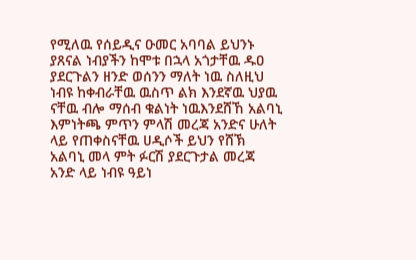የሚለዉ የሰይዲና ዑመር አባባል ይህንኑ ያጸናል ነብያችን ከሞቱ በኋላ አጎታቸዉ ዱዐ ያደርጉልን ዘንድ ወሰንን ማለት ነዉ ስለዚህ ነብዩ ከቀብራቸዉ ዉስጥ ልክ እንደኛዉ ህያዉ ናቸዉ ብሎ ማሰብ ቁልነት ነዉእንደሸኸ አልባኒ እምነትጫ ምጥን ምላሽ መረጃ አንድና ሁለት ላይ የጠቀስናቸዉ ሀዲሶች ይህን የሸኽ አልባኒ መላ ምት ፉርሽ ያደርጉታል መረጃ አንድ ላይ ነብዩ ዓይነ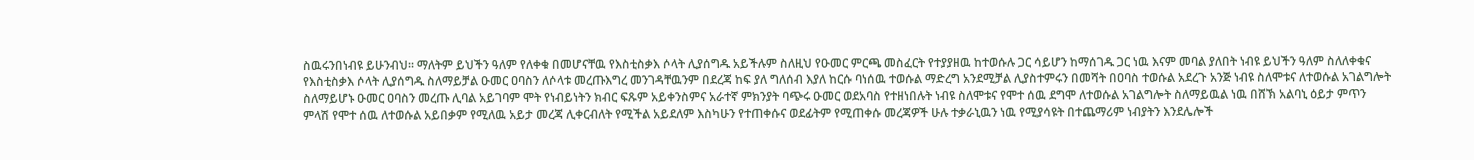ስዉሩንበነብዩ ይሁንብህ። ማለትም ይህችን ዓለም የለቀቁ በመሆናቸዉ የእስቲስቃእ ሶላት ሊያሰግዱ አይችሉም ስለዚህ የዑመር ምርጫ መስፈርት የተያያዘዉ ከተወሱሉ ጋር ሳይሆን ከማሰገዱ ጋር ነዉ እናም መባል ያለበት ነብዩ ይህችን ዓለም ስለለቀቁና የእስቲስቃእ ሶላት ሊያሰግዱ ስለማይቻል ዑመር ዐባስን ለሶላቱ መረጡእግረ መንገዳቸዉንም በደረጃ ከፍ ያለ ግለሰብ እያለ ከርሱ ባነሰዉ ተወሱል ማድረግ አንደሚቻል ሊያስተምሩን በመሻት በዐባስ ተወሱል አደረጉ አንጅ ነብዩ ስለሞቱና ለተወሱል አገልግሎት ስለማይሆኑ ዑመር ዐባስን መረጡ ሊባል አይገባም ሞት የነብይነትን ክብር ፍጹም አይቀንስምና አራተኛ ምክንያት ባጭሩ ዑመር ወደአባስ የተዘነበሉት ነብዩ ስለሞቱና የሞተ ሰዉ ደግሞ ለተወሱል አገልግሎት ስለማይዉል ነዉ በሸኽ አልባኒ ዕይታ ምጥን ምላሽ የሞተ ሰዉ ለተወሱል አይበቃም የሚለዉ አይታ መረጃ ሊቀርብለት የሚችል አይደለም እስካሁን የተጠቀሱና ወደፊትም የሚጠቀሱ መረጃዎች ሁሉ ተቃራኒዉን ነዉ የሚያሳዩት በተጨማሪም ነብያትን እንደሌሎች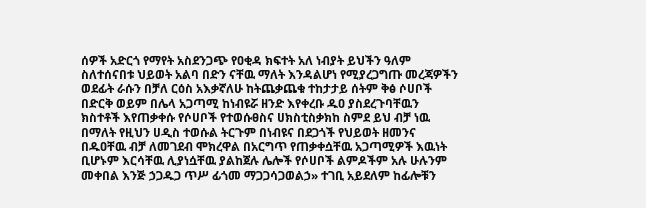ሰዎች አድርጎ የማየት አስደንጋጭ የዐቂዳ ክፍተት አለ ነብያት ይህችን ዓለም ስለተሰናበቱ ህይወት አልባ በድን ናቸዉ ማለት እንዳልሆነ የሚያረጋግጡ መረጃዎችን ወደፊት ራሱን በቻለ ርዕስ አእቃኛለሁ ከትጨቃጨቁ ተከታታይ ሰትም ቅፅ ሶሀቦች በድርቅ ወይም በሌላ አጋጣሚ ከነብዩሯ ዘንድ እየቀረቡ ዱዐ ያስደረጉባቸዉን ክስተቶች እየጠቃቀሱ የሶሀቦች የተወሱፀስና ሀክስቲስቃክከ ስምደ ይህ ብቻ ነዉ በማለት የዚህን ሀዲስ ተወሱል ትርጉም በነብዩና በደጋጎች የህይወት ዘመንና በዱዐቸዉ ብቻ ለመገደብ ሞክረዋል በአርግጥ የጠቃቀሷቸዉ አጋጣሚዎች እዉነት ቢሆኑም እርሳቸዉ ሊያነሷቸዉ ያልከጀሉ ሌሎች የሶሀቦች ልምዶችም አሉ ሁሉንም መቀበል እንጅ ኃጋዱጋ ጥሥ ፊጎመ ማጋጋሳጋወልኃ» ተገቢ አይደለም ከፊሎቹን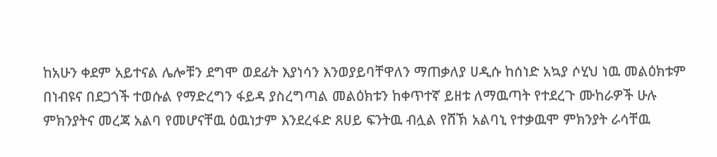ከአሁን ቀደም አይተናል ሌሎቹን ደግሞ ወደፊት እያነሳን እንወያይባቸዋለን ማጠቃለያ ሀዲሱ ከሰነድ አኳያ ሶሂህ ነዉ መልዕክቱም በነብዩና በደጋጎች ተወሱል የማድረግን ፋይዳ ያስረግጣል መልዕክቱን ከቀጥተኛ ይዘቱ ለማዉጣት የተደረጉ ሙከራዎች ሁሉ ምክንያትና መረጃ አልባ የመሆናቸዉ ዕዉነታም እንደረፋድ ጸሀይ ፍንትዉ ብሏል የሸኽ አልባኒ የተቃዉሞ ምክንያት ራሳቸዉ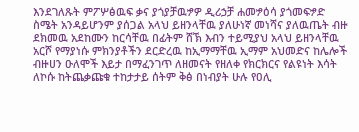እንደገለጹት ምፖሦፅዉፍ ቃና ያጎያቻዉፇዎ ዲሪኃቻ ሐመፇዕሳ ያጎመፍፇድ ስሜት አንዳይሆንም ያሰጋል አላህ ይዘንላቸዉ ያለሁነኛ መነሻና ያለዉጤት ብዙ ደክመዉ አደከሙን ከርሳቸዉ በፊትም ሸኽ እብን ተይሚያህ አላህ ይዘንላቸዉ አርሾ የማያነሱ ምክንያቶችን ደርድረዉ ከኢማማቸዉ ኢማም አህመድና ከሌሎች ብዙሀን ዑለሞች እይታ በማፈንገጥ ለዘመናት የዘለቀ የክርክርና የልዩነት እሳት ለኮሱ ከትጨቃጩቁ ተከታታይ ሰትም ቅፅ በነብያት ሁሉ የዐሊ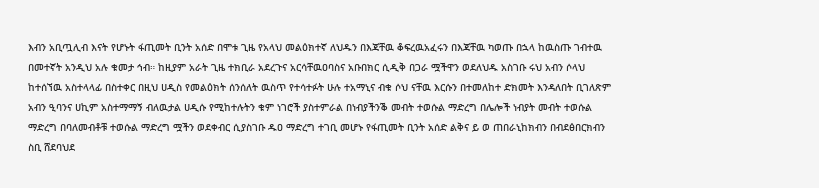እብን አቢጧሊብ እናት የሆኑት ፋጢመት ቢንት አሰድ በሞቱ ጊዜ የአላህ መልዕክተኛ ለህዱን በእጃቸዉ ቆፍረዉአፈሩን በእጃቸዉ ካወጡ በኋላ ከዉስጡ ገብተዉ በመተኛት አንዲህ አሉ ቁመታ ኅብ። ከዚያም አራት ጊዜ ተክቢራ አደረጉና አርሳቸዉዐባስና አቡበክር ሲዲቅ በጋራ ሟችዋን ወደለህዱ አስገቡ ሩህ አብን ሶላህ ከተሰኘዉ አስተላላፊ በስተቀር በዚህ ሀዲስ የመልዕክት ሰንሰለት ዉስጥ የተሳተፉት ሁሉ ተአማኒና ብቁ ሶህ ናቸዉ እርሱን በተመለከተ ድክመት እንዳለበት ቢገለጽም አብን ዒባንና ሀኪም አስተማማኝ ብለዉታል ሀዲሱ የሚከተሉትን ቁም ነገሮች ያስተምራል በነብያችንቕ መብት ተወሱል ማድረግ በሌሎች ነብያት መብት ተወሱል ማድረግ በባለመብቶቹ ተወሱል ማድረግ ሟችን ወደቀብር ሲያስገቡ ዱዐ ማድረግ ተገቢ መሆኑ የፋጢመት ቢንት አሰድ ልቅና ይ ወ ጠበራኒከክብን በብደፅበርክብን ስቢ ሸደባህደ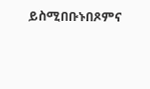ይስሚበቡኑበጾምና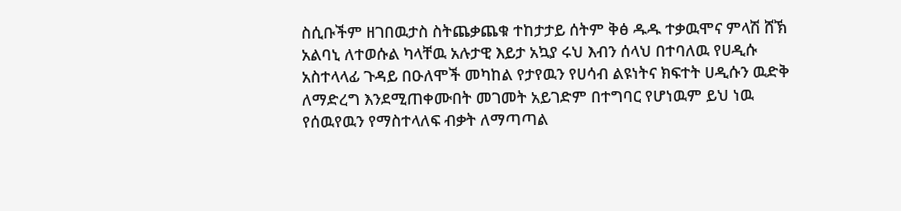ስሲቡችም ዘገበዉታስ ስትጨቃጨቁ ተከታታይ ሰትም ቅፅ ዱዱ ተቃዉሞና ምላሽ ሸኽ አልባኒ ለተወሱል ካላቸዉ አሉታዊ እይታ አኳያ ሩህ እብን ሰላህ በተባለዉ የሀዲሱ አስተላላፊ ጉዳይ በዑለሞች መካከል የታየዉን የሀሳብ ልዩነትና ክፍተት ሀዲሱን ዉድቅ ለማድረግ እንደሚጠቀሙበት መገመት አይገድም በተግባር የሆነዉም ይህ ነዉ የሰዉየዉን የማስተላለፍ ብቃት ለማጣጣል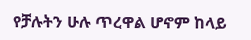የቻሉትን ሁሉ ጥረዋል ሆኖም ከላይ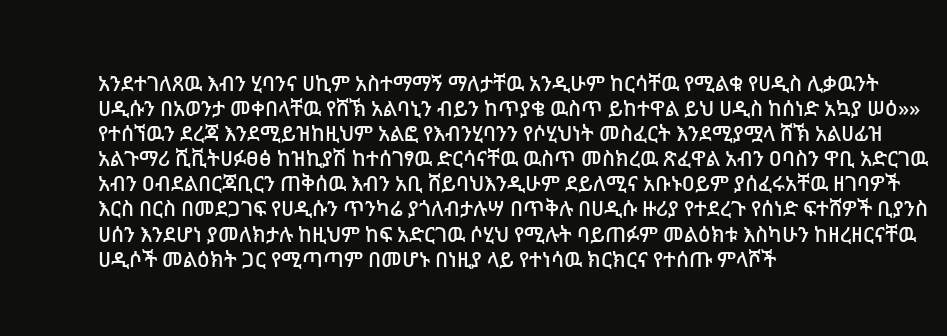አንደተገለጸዉ እብን ሂባንና ሀኪም አስተማማኝ ማለታቸዉ አንዲሁም ከርሳቸዉ የሚልቁ የሀዲስ ሊቃዉንት ሀዲሱን በአወንታ መቀበላቸዉ የሸኽ አልባኒን ብይን ከጥያቄ ዉስጥ ይከተዋል ይህ ሀዲስ ከሰነድ አኳያ ሠዕ»» የተሰኘዉን ደረጃ እንደሚይዝከዚህም አልፎ የእብንሂባንን የሶሂህነት መስፈርት እንደሚያሟላ ሸኽ አልሀፊዝ አልጉማሪ ሺቪትሀፉፀፅ ከዝኪያሽ ከተሰገፃዉ ድርሳናቸዉ ዉስጥ መስክረዉ ጽፈዋል አብን ዐባስን ዋቢ አድርገዉ አብን ዐብደልበርጃቢርን ጠቅሰዉ እብን አቢ ሸይባህእንዲሁም ደይለሚና አቡኑዐይም ያሰፈሩአቸዉ ዘገባዎች እርስ በርስ በመደጋገፍ የሀዲሱን ጥንካሬ ያጎለብታሉሣ በጥቅሉ በሀዲሱ ዙሪያ የተደረጉ የሰነድ ፍተሸዎች ቢያንስ ሀሰን እንደሆነ ያመለክታሉ ከዚህም ከፍ አድርገዉ ሶሂህ የሚሉት ባይጠፉም መልዕክቱ እስካሁን ከዘረዘርናቸዉ ሀዲሶች መልዕክት ጋር የሚጣጣም በመሆኑ በነዚያ ላይ የተነሳዉ ክርክርና የተሰጡ ምላሾች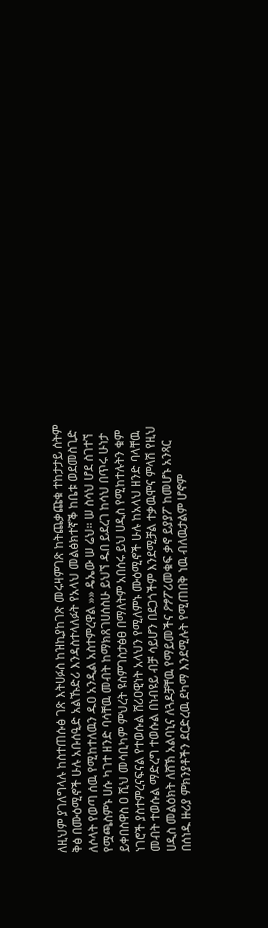ለዚህም ያገለግላሉ ከስተጠሱፅ ገጽ እትሀፉስ ከዝኪያከገጽ መሩዛምገጽ ከትጨቃጩቁ ተከታታይ ሰትም ቅፅ በሙዕሚኖች ሁሉ አቡሰዒድ አልኹድሪ እንዳስተላለፉት የአላህ መልፅክተኛቕ ከቤቱ ወደመስጊድ ለሶላት የወጣ ሰዉ የሚከተለዉን ዱዐ አንዲል አስተምረዋል »» ዴኤው ሠ ሬህ። ሠ ስሳህ ሆደ ስገተኘ የሟጫስምኑ ሀሱ ካገተ ዘንድ ባሳቸዉ መብት ከማክጸገሀሰስሁ ይህኘ ዱበ ይደረገ ከሳህ በጥሩ ሁነታ ይቀበስዋስ ዐ ሺህ መሳቢካም ምህረት ዩስምገስታፅፀ በማለትም አበሰሩ ይህ ሀዲስ የሚከተሉትን ቁም ነገሮች ያስተምረናፍናል የተወሱል ሸሪዐዊነት አላህን የሚለምኑ ሙዕሚኖች ሁሉ ከአላህ ዘንድ ባላቸዉ መብት ተወሱል ማድረግ ተወሱል በነብዩይ ብቻ ሳይሆን በደጋጎችም እንደሚቻል ተቃዉሞና ምላሽ የዚህ ሀዲስ መልዕክት ለሸኽ አልባኒና ለጓዶቻቸዉ የማይመችና ዖፇፖሪመቁፍ ቃኖ ይያያፖ ከመሆኑ አንጻር በሰነዱ ዙሪያ ምክንያቶችን ደርድረዉ ደካማ እንደሚሉት የሚጠበቅ ነዉ ብለዉታልም ሆኖም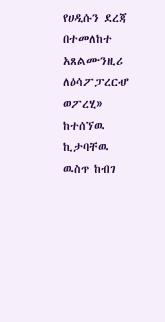የሀዲሱን ደረጃ በተመለከተ አጸልሙንዚሪ ለዕሳፖፓረርሇ ወፖረሂ» ከተሰኘዉ ኪታባቸዉ ዉስጥ ከብገ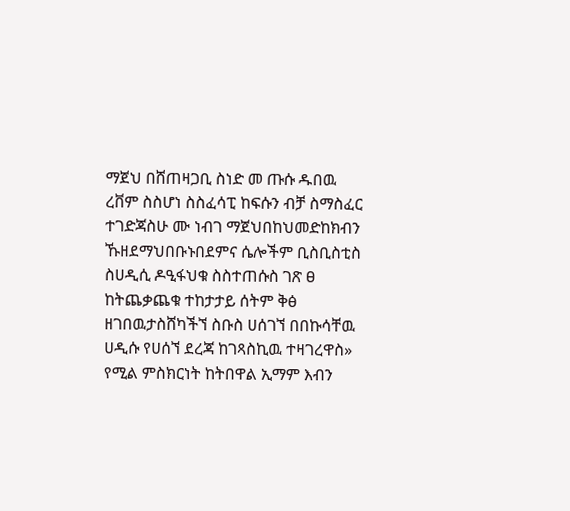ማጀህ በሸጠዛጋቢ ስነድ መ ጡሱ ዱበዉ ረቨም ስስሆነ ስስፈሳፒ ከፍሱን ብቻ ስማስፈር ተገድጃስሁ ሙ ነብገ ማጀህበከህመድከክብን ኹዘደማህበቡኑበደምና ሴሎችም ቢስቢስቲስ ስሀዲሲ ዶዒፋህቁ ስስተጠሱስ ገጽ ፀ ከትጨቃጨቁ ተከታታይ ሰትም ቅፅ ዘገበዉታስሸካችኘ ስቡስ ሀሰገኘ በበኩሳቸዉ ሀዲሱ የሀሰኘ ደረጃ ከገጻስኪዉ ተዛገረዋስ» የሚል ምስክርነት ከትበዋል ኢማም እብን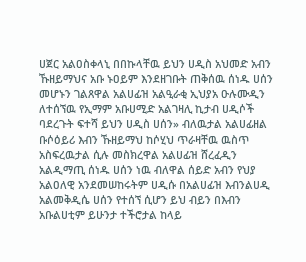ሀጀር አልዐስቀላኒ በበኩላቸዉ ይህን ሀዲስ አህመድ አብን ኹዘይማህና አቡ ኑዐይም እንደዘገቡት ጠቅሰዉ ሰነዱ ሀሰን መሆኑን ገልጸዋል አልሀፊዝ አልዒራቂ ኢህያአ ዑሉሙዲን ለተሰኘዉ የኢማም አቡሀሚድ አልገዛሊ ኪታብ ሀዲሶች ባደረጉት ፍተሻ ይህን ሀዲስ ሀሰን» ብለዉታል አልሀፊዘል ቡሶዕይሪ እብን ኹዘይማህ ከሶሂህ ጥራዛቸዉ ዉስጥ አስፍረዉታል ሲሉ መስክረዋል አልሀፊዝ ሸረፈዲን አልዲማጢ ሰነዱ ሀሰን ነዉ ብለዋል ሰይድ አብን የህያ አልዐለዊ አንደመሠከሩትም ሀዲሱ በአልሀፊዝ እብንልሀዲ አልመቅዲሴ ሀሰን የተሰኘ ሲሆን ይህ ብይን በእብን አቡልሀቲም ይሁንታ ተችሮታል ከላይ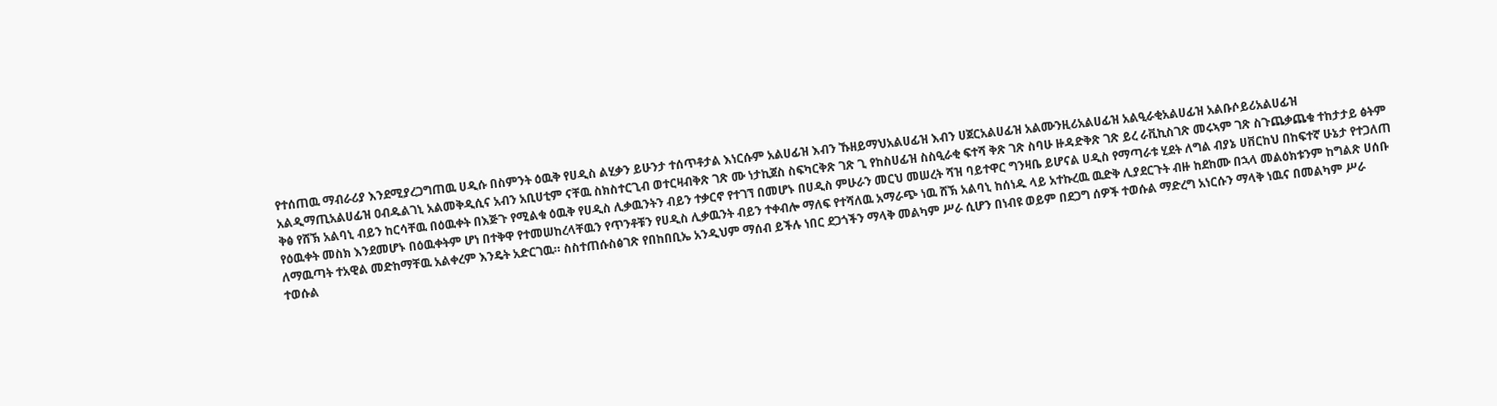የተሰጠዉ ማብራሪያ እንደሚያረጋግጠዉ ሀዲሱ በስምንት ዕዉቅ የሀዲስ ልሂቃን ይሁንታ ተሰጥቶታል እነርሱም አልሀፊዝ እብን ኹዘይማህአልሀፊዝ እብን ሀጀርአልሀፊዝ አልሙንዚሪአልሀፊዝ አልዒራቂአልሀፊዝ አልቡሶይሪአልሀፊዝ አልዲማጢአልሀፊዝ ዐብዱልገኒ አልመቅዲሲና አብን አቢሀቲም ናቸዉ ስክስተርጊብ ወተርዛብቅጽ ገጽ ሙ ነታኪጀስ ስፍካርቅጽ ገጽ ጊ የከስሀፊዝ ስስዒራቂ ፍተሻ ቅጽ ገጽ ስባሁ ዙዳድቅጽ ገጽ ይረ ራቪኪስገጽ መሩኣም ገጽ ስጉጨቃጨቁ ተከታታይ ፅትም ቅፅ የሸኽ አልባኒ ብይን ከርሳቸዉ በዕዉቀት በእጅጉ የሚልቁ ዕዉቅ የሀዲስ ሊቃዉንትን ብይን ተቃርኖ የተገኘ በመሆኑ በሀዲስ ምሁራን መርህ መሠረት ሻዝ ባይተዋር ግንዛቤ ይሆናል ሀዲስ የማጣራቱ ሂደት ለግል ብያኔ ሀቨርከህ በከፍተኛ ሁኔታ የተጋለጠ የዕዉቀት መስክ እንደመሆኑ በዕዉቀትም ሆነ በተቅዋ የተመሠከረላቸዉን የጥንቶቹን የሀዲስ ሊቃዉንት ብይን ተቀብሎ ማለፍ የተሻለዉ አማራጭ ነዉ ሸኽ አልባኒ ከሰነዱ ላይ አተኩረዉ ዉድቅ ሊያደርጉት ብዙ ከደከሙ በኋላ መልዕክቱንም ከግልጽ ሀሰቡ ለማዉጣት ተአዊል መድከማቸዉ አልቀረም እንዴት አድርገዉ። ስስተጠሱስፅገጽ የበከበቢኤ አንዲህም ማሰብ ይችሉ ነበር ደጋጎችን ማላቅ መልካም ሥራ ሲሆን በነብዩ ወይም በደጋግ ሰዎች ተወሱል ማድረግ አነርሱን ማላቅ ነዉና በመልካም ሥራ ተወሱል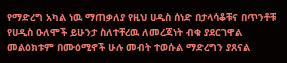የማድረግ አካል ነዉ ማጠቃለያ የዚህ ሀዲስ ሰነድ በታላሳቆቹና በጥንቶቹ የሀዲስ ዑለሞች ይሁንታ ስለተቸረዉ ለመረጃነት ብቁ ያደርገዋል መልዕክቱም በሙዕሚኖች ሁሉ መብት ተወሱል ማድረግን ያጸናል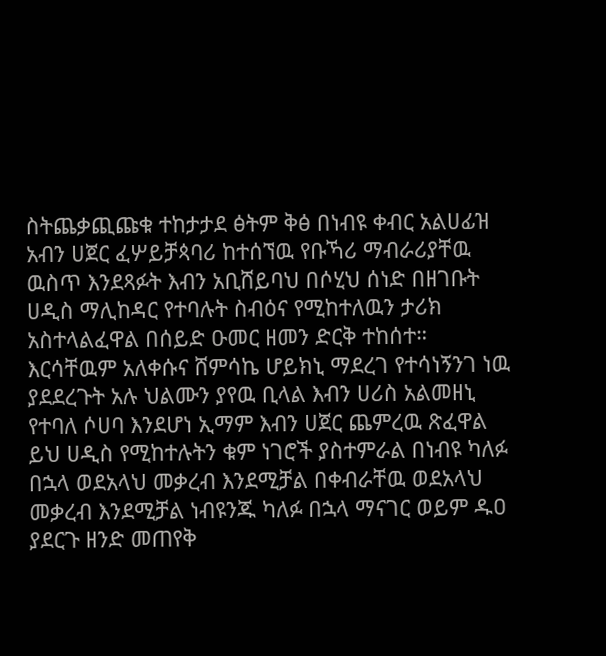ስትጨቃጪጩቁ ተከታታደ ፅትም ቅፅ በነብዩ ቀብር አልሀፊዝ አብን ሀጀር ፈሦይቻጳባሪ ከተሰኘዉ የቡኻሪ ማብራሪያቸዉ ዉስጥ እንደጻፉት እብን አቢሸይባህ በሶሂህ ሰነድ በዘገቡት ሀዲስ ማሊከዳር የተባሉት ስብዕና የሚከተለዉን ታሪክ አስተላልፈዋል በሰይድ ዑመር ዘመን ድርቅ ተከሰተ። እርሳቸዉም አለቀሱና ሸምሳኬ ሆይክኒ ማደረገ የተሳነኝንገ ነዉ ያደደረጉት አሉ ህልሙን ያየዉ ቢላል እብን ሀሪስ አልመዘኒ የተባለ ሶሀባ እንደሆነ ኢማም እብን ሀጀር ጨምረዉ ጽፈዋል ይህ ሀዲስ የሚከተሉትን ቁም ነገሮች ያስተምራል በነብዩ ካለፉ በኋላ ወደአላህ መቃረብ እንደሚቻል በቀብራቸዉ ወደአላህ መቃረብ እንደሚቻል ነብዩንጁ ካለፉ በኋላ ማናገር ወይም ዱዐ ያደርጉ ዘንድ መጠየቅ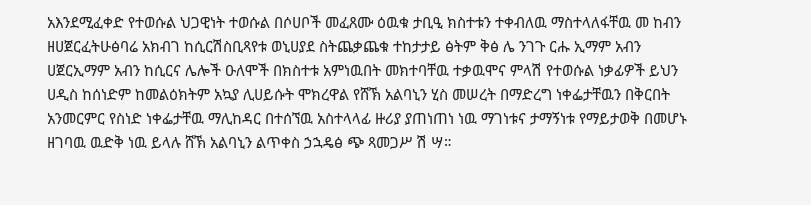አእንደሚፈቀድ የተወሱል ህጋዊነት ተወሱል በሶሀቦች መፈጸሙ ዕዉቁ ታቢዒ ክስተቱን ተቀብለዉ ማስተላለፋቸዉ መ ከብን ዘሀጀርፈትሁፅባሬ አክብገ ከሲርሽስቢጻየቱ ወኒሀያደ ስትጨቃጨቁ ተከታታይ ፅትም ቅፅ ሌ ንገጉ ርሑ ኢማም አብን ሀጀርኢማም አብን ከሲርና ሌሎች ዑለሞች በክስተቱ አምነዉበት መክተባቸዉ ተቃዉሞና ምላሽ የተወሱል ነቃፊዎች ይህን ሀዲስ ከሰነድም ከመልዕክትም አኳያ ሊሀይሱት ሞክረዋል የሸኽ አልባኒን ሂስ መሠረት በማድረግ ነቀፌታቸዉን በቅርበት አንመርምር የስነድ ነቀፌታቸዉ ማሊከዳር በተሰኘዉ አስተላላፊ ዙሪያ ያጠነጠነ ነዉ ማገነቱና ታማኝነቱ የማይታወቅ በመሆኑ ዘገባዉ ዉድቅ ነዉ ይላሉ ሸኽ አልባኒን ልጥቀስ ኃኋዴፅ ጭ ጻመጋሥ ሽ ሣ።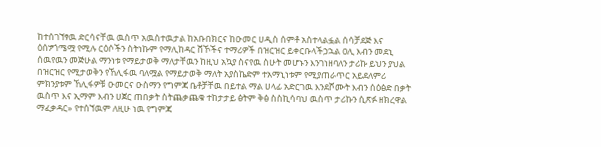ከተሰገኘፃዉ ድርሳናቸዉ ዉስጥ አዉስተዉታል ከአቡበክርና ከዑመር ሀዲስ ሰምቶ አስተላልፏል ሰሳቻደጅ እና ዕሰፇጎሜሟ የሚሉ ርዕሶችን ስትነኩም የማሊከዳር ሸኾችና ተማሪዎች በዝርዝር ይቀርቡላችኃኋል ዐሊ እብን መደኒ ሰዉየዉን መጅሁል ማንነቱ የማይታወቅ ማለታቸዉን ከዚህ አኳያ ስናየዉ ስሁት መሆኑን እንገነዘባለን ታሪኩ ይህን ያህል በዝርዝር የሚታወቅን የኸሊፋዉ ባለሟል የማይታወቅ ማለት አያስኬድም ተአማኒነቱም የሚያጠራጥር አይደለምሪ ምክንያቱም ኸሊፋዎቹ ዑመርና ዑስማን የግምጃ ቤቶቻቸዉ በይተል ማል ሀላፊ አድርገዉ እንደሾሙት እብን ሰዕፅድ በቃት ዉስጥ እና ኢማም እብን ሀጀር ጠበቃት ስትጨቃጨቁ ተከታታይ ፅትም ቅፅ ስስኪሳባህ ዉስጥ ታሪኩን ሲጽፉ ዘክረዋል ማፈቃዳር» የተሰኘዉም ለዚሁ ነዉ የግምጃ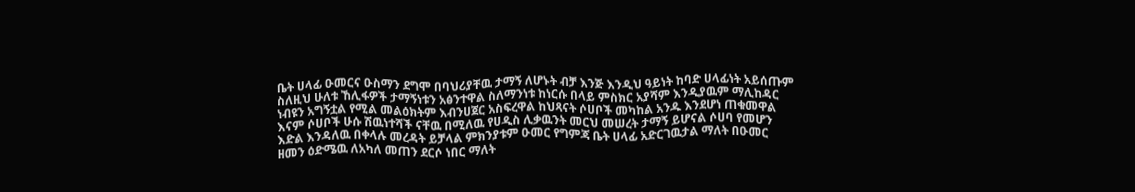ቤት ሀላፊ ዑመርና ዑስማን ደግሞ በባህሪያቸዉ ታማኝ ለሆኑት ብቻ እንጅ እንዲህ ዓይነት ከባድ ሀላፊነት አይሰጡም ስለዚህ ሁለቱ ኸሊፋዎች ታማኝነቱን አፅንተዋል ስለማንነቱ ከነርሱ በላይ ምስክር አያሻም እንዲያዉም ማሊከዳር ነብዩን አግኝቷል የሚል መልዕክትም እብንሀጀር አስፍረዋል ከህጻናት ሶሀቦች መካከል አንዱ እንደሆነ ጠቁመዋል እናም ሶሀቦች ሁሱ ሽዉነተሻች ናቸዉ በሚለዉ የሀዲስ ሊቃዉንት መርህ መሠረት ታማኝ ይሆናል ሶሀባ የመሆን እድል እንዳለዉ በቀላሉ መረዳት ይቻላል ምክንያቱም ዑመር የግምጃ ቤት ሀላፊ አድርገዉታል ማለት በዑመር ዘመን ዕድሜዉ ለአካለ መጠን ደርሶ ነበር ማለት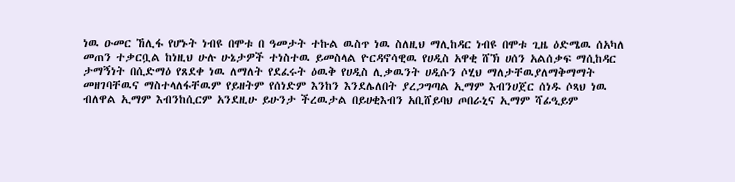ነዉ ዑመር ኸሊፋ የሆኑት ነብዩ በሞቱ በ ዓመታት ተኩል ዉስጥ ነዉ ስለዚህ ማሊከዳር ነብዩ በሞቱ ጊዜ ዕድሜዉ ሰአካለ መጠን ተቃርቧል ከነዚህ ሁሉ ሁኔታዎች ተነስተዉ ይመስላል ዮርዳኖሳዊዉ የሀዲስ አዋቂ ሸኽ ሀሰን አልሰቃፍ ማሲከዳር ታማኝነት በሲድማዕ የጸደቀ ነዉ ለማለት የደፈሩት ዕዉቅ የሀዲስ ሊቃዉንት ሀዲሱን ሶሂህ ማለታቸዉያለማቅማማት መዘገባቸዉና ማስተላለፋቸዉም የይዘትም የሰነድም እንከን እንደሌለበት ያረጋግጣል ኢማም እብንሀጀር ሰነዱ ሶጻህ ነዉ ብለዋል ኢማም እብንከሲርም አንደዚሁ ይሁንታ ችረዉታል በይሀቂእብን አቢሸይባህ ጦበራኒና ኢማም ሻፊዒይም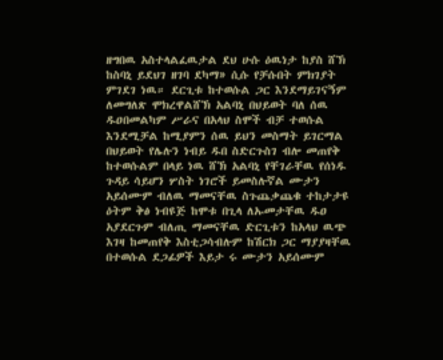ዘግበዉ አስተላልፈዉታል ደህ ሁሱ ዕዉነታ ከያስ ሸኽ ከስባኒ ይደህገ ዘገባ ደካማ» ሲሱ የቻሱበት ምክገያት ምገደገ ነዉ። ደርጊቱ ከተወሱል ጋር እንደማይገናኝም ለመግለጽ ሞክረዋልሸኽ አልባኒ በህይወት ባለ ሰዉ ዱዐበመልካም ሥራና በአላህ ስሞች ብቻ ተወሱል እንደሚቻል ከሚያምን ሰዉ ይህን መስማት ይገርማል በህይወት የሌሉን ነብይ ዱበ ስድርጉስገ ብሎ መጠየቅ ከተወሱልም በላይ ነዉ ሸኽ አልባኒ የቸገራቸዉ የሰነዱ ጉዳይ ሳይሆን ሦስት ነገሮች ይመስሉኛል ሙታን አይሰሙም ብለዉ ማመናቸዉ ስጉጨቃጨቁ ተከታታዩ ዕትም ቅፅ ነብዩጅ ከሞቱ በጊላ ለኡመታቸዉ ዱዐ አያደርጉም ብለጢ ማመናቸዉ ድርጊቱን ከአላህ ዉጭ እገዛ ከመጠየቅ እስቲጋሳብሉም ከሽርክ ጋር ማያያዛቸዉ በተወሱል ደጋፊዎች እይታ ሩ ሙታን አይሰሙም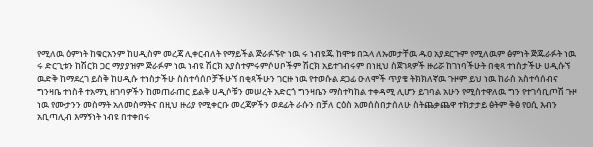የሚለዉ ዕምነት ከቁርአንም ከሀዲስም መረጃ ሊቀርብለት የማይችል ጅራፉኙዮ ነዉ ሩ ነብዩጁ ከሞቱ በኋላ ለኡመታቸዉ ዱዐ አያደርጉም የሚለዉም ፅምነት ጅጁራፉት ነዉ ሩ ድርጊቱን ከሽርክ ጋር ማያያዝም ጅራፉም ነዉ ነብዩ ሽርክ አያስተምሩምሶሀቦችም ሽርክ አይተገብሩም በነዚህ ስጀገጻዎች ዙሪሯ ከገነባችሁት በቂጻ ተነስታችሁ ሀዲሱኘ ዉድቅ ከማደረገ ይስቅ ከሀዲሱ ተነስታችሁ ስስተሳሰቦቻችሁኘ በቂጻችሁን ገርዙ ነዉ የተወሱል ደጋፊ ዑለሞች ጥያቄ ትክክለኛዉ ጉዞም ይህ ነዉ ከራስ አስተሳሰብና ግንዛቤ ተነስቶ ተአማኒ ዘገባዎችን ከመጠራጠር ይልቅ ሀዲሶቹን መሠረት አድርጎ ግንዛቤን ማስተካከል ተቀዳሚ ሊሆን ይገባል አሁን የሚስተዋለዉ ግን የተገሳቢጦሽ ጉዞ ነዉ የሙታንን መስማት አለመስማትና በዚህ ዙሪያ የሚቀርቡ መረጃዎችን ወደፊት ራሱን በቻለ ርዕስ አመሰስበታሰለሁ ስትጨቃጨዋ ተክታታይ ፅትም ቅፅ የዐሲ እብን አቢጣሊብ እማኝነት ነብዩ በተቀበሩ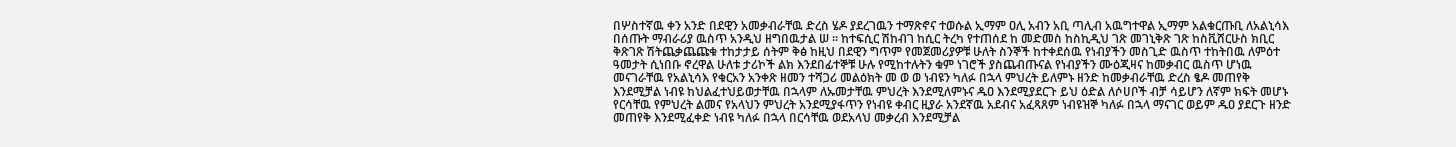በሦስተኛዉ ቀን አንድ በደዊን አመቃብራቸዉ ድረስ ሄዶ ያደረገዉን ተማጽኖና ተወሱል ኢማም ዐሊ አብን አቢ ጣሊብ አዉግተዋል ኢማም አልቁርጡቢ ለአልኒሳእ በሰጡት ማብራሪያ ዉስጥ አንዲህ ዘግበዉታል ሠ ። ከተፍሲር ሽከብገ ከሲር ትረካ የተጠሰደ ከ መድመስ ከስኪዲህ ገጽ መገኒቅጽ ገጽ ከስቪሸርሁስ ክቢር ቅጽገጽ ሽትጨቃጨጩቁ ተከታታይ ሰትም ቅፅ ከዚህ በደዊን ግጥም የመጀመሪያዎቹ ሁለት ስንኞች ከተቀደሰዉ የነብያችን መስጊድ ዉስጥ ተከትበዉ ለምዕተ ዓመታት ሲነበቡ ኖረዋል ሁለቱ ታሪኮች ልክ እንደበፊተኞቹ ሁሉ የሚከተሉትን ቁም ነገሮች ያስጨብጡናል የነብያችን ሙዕጂዛና ከመቃብር ዉስጥ ሆነዉ መናገራቸዉ የአልኒሳእ የቁርአን አንቀጽ ዘመን ተሻጋሪ መልዕክት መ ወ ወ ነብዩን ካለፉ በኋላ ምህረት ይለምኑ ዘንድ ከመቃብራቸዉ ድረስ ፄዶ መጠየቅ እንደሚቻል ነብዩ ከህልፈተህይወታቸዉ በኋላም ለኡመታቸዉ ምህረት እንደሚለምኑና ዱዐ እንደሚያደርጉ ይህ ዕድል ለሶሀቦች ብቻ ሳይሆን ለኛም ክፍት መሆኑ የርሳቸዉ የምህረት ልመና የአላህን ምህረት አንደሚያፋጥን የነብዩ ቀብር ዚያራ አንደኛዉ አደብና አፈጻጸም ነብዩዝኞ ካለፉ በኋላ ማናገር ወይም ዱዐ ያደርጉ ዘንድ መጠየቅ እንደሚፈቀድ ነብዩ ካለፉ በኋላ በርሳቸዉ ወደአላህ መቃረብ እንደሚቻል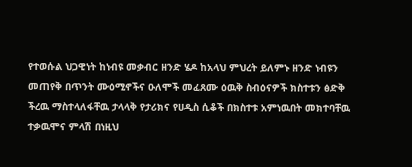የተወሱል ህጋዊነት ከነብዩ መቃብር ዘንድ ሄዶ ከአላህ ምህረት ይለምኑ ዘንድ ነብዩን መጠየቅ በጥንት ሙዕሚኖችና ዑለሞች መፈጸሙ ዕዉቅ ስብዕናዎች ክስተቱን ፅድቅ ችረዉ ማስተላለፋቸዉ ታላላቅ የታሪክና የሀዲስ ሲቆች በክስተቱ አምነዉበት መክተባቸዉ ተቃዉሞና ምላሽ በነዚህ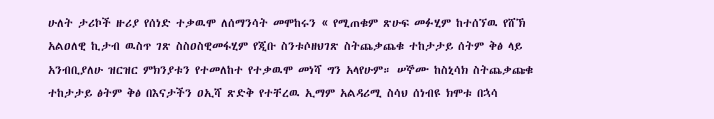ሁለት ታሪኮች ዙሪያ የሰነድ ተቃዉሞ ለሰማንሳት መሞከሩን « የሚጠቁም ጽሁፍ መፉሂም ከተሰኘዉ የሸኽ አልዐለዊ ኪታብ ዉስጥ ገጽ ስስዐስዊመፋሂም የጂቡ ስንቱሶዘህገጽ ስትጨቃጨቁ ተከታታይ ሰትም ቅፅ ላይ አንብቢያለሁ ዝርዝር ምክንያቱን የተመለከተ የተቃዉሞ መነሻ ግን አላየሁም። ሠኞሙ ከስኒሳክ ስትጨቃጩቁ ተከታታይ ፅትም ቅፅ በእናታችን ዐኢሻ ጽድቅ የተቸረዉ ኢማም አልዳሪሚ ስሳህ ሰነብዩ ክሞቱ በኋሳ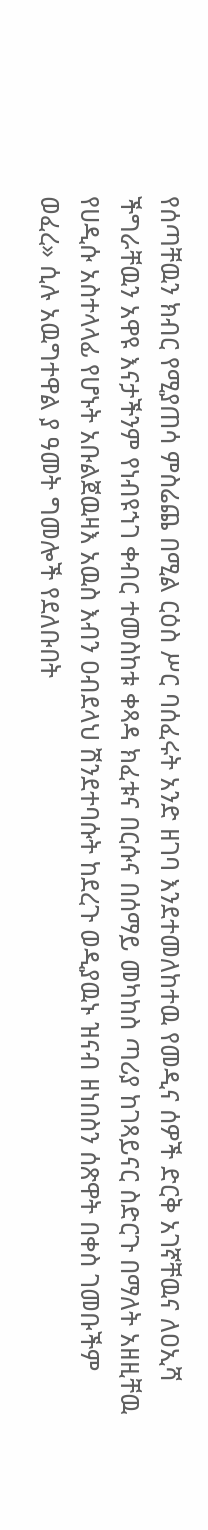የሰጣቸዉን ክብር የሚያጠሳ ምስሬጨ በሚል ርዕስ ሥር ባሰፈሩት አንድ ዘገባ እንደተመለከተዉ የመዲና ሰዎች ድርቅ አገኛቸዉና ለዐኢሻ ችግራቸዉን አዋዩ እናታችንም የነብዩኀገ ቀብር ተመስከቱ ቀጻዳ ክፈቱና በርሱና በሰማይ መካከስ ጣሪያ ከገጻይናር ስድርጉ በማለት አዘዚቸዉ የሀዲሱ አስተላላፊ የሆኑት አቡልጀዉዛእ አዉስ እብን ዐብደላህ ሽንደተባሱት ከደረጉ ወዲያዉኑ ዝናብ ዘነበስን ሰጽዋት በቀስ ገመቡችም ወፈረ» ሲሉ አዉግተዋል ያ ዓመት ግመሎች የደለቡበት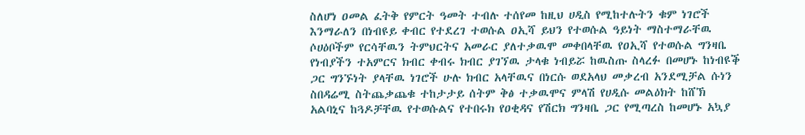ስለሆነ ዐመል ፈትቅ የምርት ዓመት ተብሉ ተሰየመ ከዚህ ሀዲስ የሚከተሉትን ቁም ነገሮች እንማራለን በነብዩይ ቀብር የተደረገ ተወሱል ዐኢሻ ይህን የተወሱል ዓይነት ማስተማራቸዉ ሶሀዕቦችም የርሳቸዉን ትምህርትና አመራር ያለተቃዉሞ መቀበላቸዉ የዐኢሻ የተወሱል ግንዛቤ የነብያችን ተአምርና ክብር ቀብሩ ክብር ያገኘዉ ታላቁ ነብይሯ ከዉስጡ ስላረፉ በመሆኑ ከነብዩቕ ጋር ግንኙነት ያላቸዉ ነገሮች ሁሉ ክብር አላቸዉና በነርሱ ወደአላህ መቃረብ አንደሚቻል ሱነን ስበዳሬሚ ስትጨቃጨቁ ተከታታይ ሰትም ቅፅ ተቃዉሞና ምላሽ የሀዲሱ መልዕክት ከሸኽ አልባኒና ከጓዶቻቸዉ የተወሱልና የተበሩክ የዐቂዳና የሽርክ ግንዛቤ ጋር የሚጣረስ ከመሆኑ አኳያ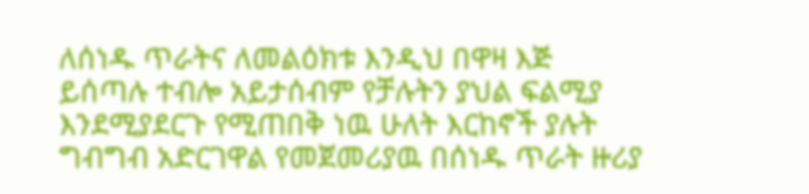ለሰነዱ ጥራትና ለመልዕክቱ እንዲህ በዋዛ እጅ ይሰጣሉ ተብሎ አይታሰብም የቻሉትን ያህል ፍልሚያ እንደሚያደርጉ የሚጠበቅ ነዉ ሁለት እርከኖች ያሉት ግብግብ አድርገዋል የመጀመሪያዉ በሰነዱ ጥራት ዙሪያ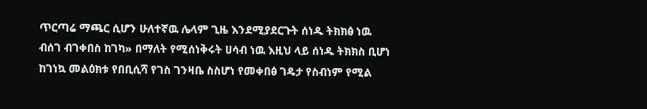ጥርጣሬ ማጫር ሲሆን ሁለተኛዉ ሌላም ጊዜ እንደሚያደርጉት ሰነዱ ትክክፅ ነዉ ብሰገ ብገቀበስ ከገካ» በማለት የሚሰነቅሩት ሀሳብ ነዉ እዚህ ላይ ሰነዱ ትክክስ ቢሆነ ከገነኳ መልዕክቱ የበቢሲሻ የገስ ገንዛቤ ስስሆነ የመቀበፅ ገዴታ የስብነም የሚል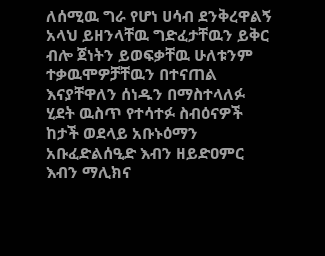ለሰሚዉ ግራ የሆነ ሀሳብ ደንቅረዋልኝ አላህ ይዘንላቸዉ ግድፈታቸዉን ይቅር ብሎ ጀነትን ይወፍቃቸዉ ሁለቱንም ተቃዉሞዎቻቸዉን በተናጠል እናያቸዋለን ሰነዱን በማስተላለፉ ሂደት ዉስጥ የተሳተፉ ስብዕናዎች ከታች ወደላይ አቡኑዕማን አቡፈድልሰዒድ እብን ዘይድዐምር እብን ማሊክና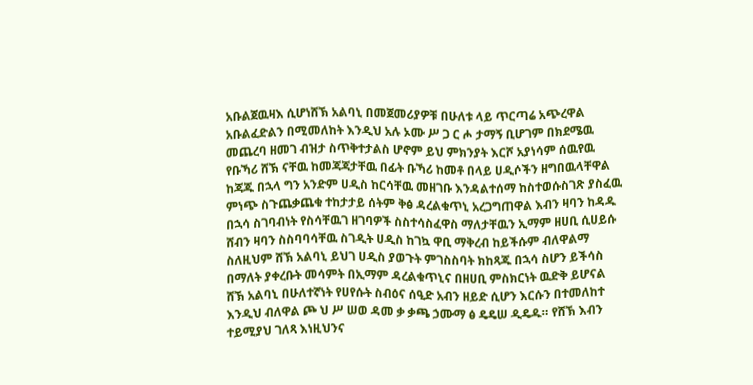አቡልጀዉዛእ ሲሆነሸኽ አልባኒ በመጀመሪያዎቹ በሁለቱ ላይ ጥርጣሬ አጭረዋል አቡልፈድልን በሚመለከት እንዲህ አሉ ኦሙ ሥ ጋ ር ሖ ታማኝ ቢሆገም በክደሜዉ መጨረባ ዘመገ ብዝታ ስጥቅተታልስ ሆኖም ይህ ምክንያት እርሾ አያነሳም ሰዉየዉ የቡኻሪ ሸኽ ናቸዉ ከመጃጃታቸዉ በፊት ቡኻሪ ከመቶ በላይ ሀዲሶችን ዘግበዉላቸዋል ከጃጁ በኋላ ግን አንድም ሀዲስ ከርሳቸዉ መዘገቡ እንዳልተሰማ ከስተወሱስገጽ ያስፈዉ ምነጭ ስጉጨቃጨቁ ተከታታይ ሰትም ቅፅ ዳረልቁጥኒ አረጋግጠዋል እብን ዛባን ከዳዱ በኋሳ ስገባብነት የስሳቸዉገ ዘገባዎች ስስተሳስፈዋስ ማለታቸዉን ኢማም ዘሀቢ ሲሀይሱ ሸብን ዛባን ስስባባሳቸዉ ስገዲት ሀዲስ ከገኳ ዋቢ ማቅረብ ከይችሱም ብለዋልማ ስለዚህም ሸኽ አልባኒ ይህገ ሀዲስ ያወጉት ምገስስባት ክከጻጁ በኋሳ ስሆን ይችሳስ በማለት ያቀረቡት መሳምት በኢማም ዳረልቁጥኒና በዘሀቢ ምስክርነት ዉድቅ ይሆናል ሸኽ አልባኒ በሁለተኛነት የሀየሱት ስብዕና ሰዒድ አብን ዘይድ ሲሆን እርሱን በተመለከተ እንዲህ ብለዋል ጮ ህ ሥ ሠወ ዳመ ቃ ቃጫ ኃሙማ ፅ ዴዴሠ ዲዴዱ። የሸኽ እብን ተይሚያህ ገለጻ እነዚህንና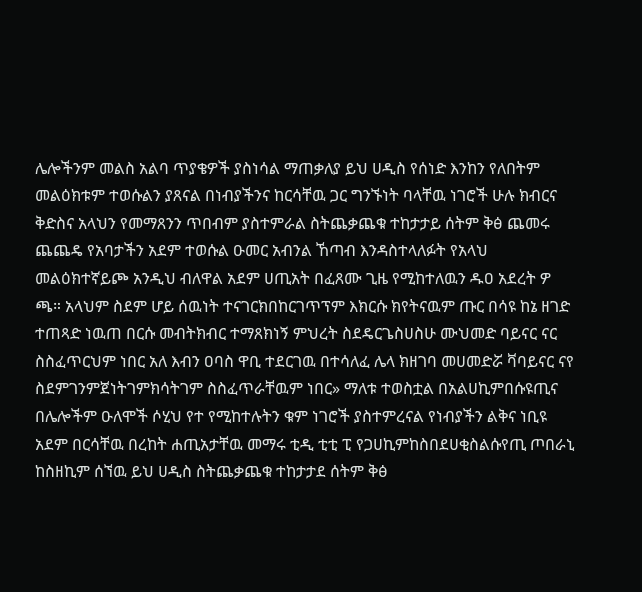ሌሎችንም መልስ አልባ ጥያቄዎች ያስነሳል ማጠቃለያ ይህ ሀዲስ የሰነድ እንከን የለበትም መልዕክቱም ተወሱልን ያጸናል በነብያችንና ከርሳቸዉ ጋር ግንኙነት ባላቸዉ ነገሮች ሁሉ ክብርና ቅድስና አላህን የመማጸንን ጥበብም ያስተምራል ስትጨቃጨቁ ተከታታይ ሰትም ቅፅ ጨመሩ ጨጨዴ የአባታችን አደም ተወሱል ዑመር አብንል ኸጣብ እንዳስተላለፉት የአላህ መልዕክተኛይጮ አንዲህ ብለዋል አደም ሀጢአት በፈጸሙ ጊዜ የሚከተለዉን ዱዐ አደረት ዎ ጫ። አላህም ስደም ሆይ ሰዉነት ተናገርክበከርገጥፕም እክርሱ ክየትናዉም ጡር በሳዩ ከኔ ዘገድ ተጠጻድ ነዉጠ በርሱ መብትክብር ተማጸክነኝ ምህረት ስደዴርጌስሀስሁ ሙህመድ ባይናር ናር ስስፈጥርህም ነበር አለ እብን ዐባስ ዋቢ ተደርገዉ በተሳለፈ ሌላ ክዘገባ መሀመድሯ ቫባይናር ናየ ስደምገንምጀነትገምክሳትገም ስስፈጥራቸዉም ነበር» ማለቱ ተወስቷል በአልሀኪምበሱዩጢና በሌሎችም ዑለሞች ሶሂህ የተ የሚከተሉትን ቁም ነገሮች ያስተምረናል የነብያችን ልቅና ነቢዩ አደም በርሳቸዉ በረከት ሐጢአታቸዉ መማሩ ቲዲ ቲቲ ፒ የጋሀኪምከስበደሀቂስልሱየጢ ጦበራኒ ከስዘኪም ሰኘዉ ይህ ሀዲስ ስትጨቃጨቁ ተከታታደ ሰትም ቅፅ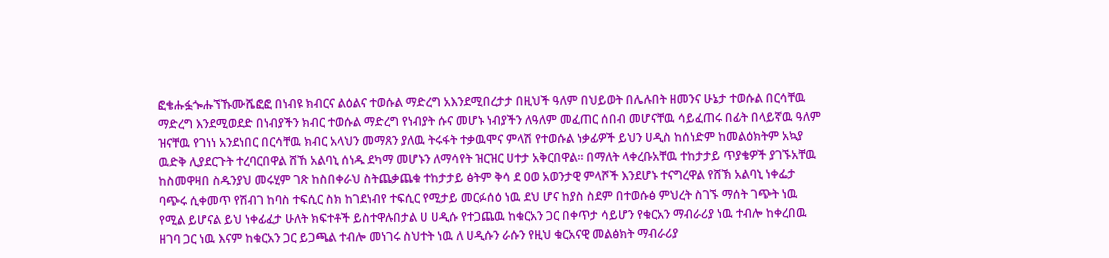ፎቄሑፏጐሑኘኹሙሼፎፎ በነብዩ ክብርና ልዕልና ተወሱል ማድረግ አእንደሚበረታታ በዚህች ዓለም በህይወት በሌሉበት ዘመንና ሁኔታ ተወሱል በርሳቸዉ ማድረግ እንደሚወደድ በነብያችን ክብር ተወሱል ማድረግ የነብያት ሱና መሆኑ ነብያችን ለዓለም መፈጠር ሰበብ መሆናቸዉ ሳይፈጠሩ በፊት በላይኛዉ ዓለም ዝናቸዉ የገነነ አንደነበር በርሳቸዉ ክብር አላህን መማጸን ያለዉ ትሩፋት ተቃዉሞና ምላሽ የተወሱል ነቃፊዎች ይህን ሀዲስ ከሰነድም ከመልዕክትም አኳያ ዉድቅ ሊያደርጉት ተረባርበዋል ሸኸ አልባኒ ሰነዱ ደካማ መሆኑን ለማሳየት ዝርዝር ሀተታ አቅርበዋል። በማለት ላቀረቡአቸዉ ተከታታይ ጥያቄዎች ያገኙአቸዉ ከስመዋዛበ ስዱንያህ መሩሂም ገጽ ከስበቀራህ ስትጨቃጨቁ ተከታታይ ፅትም ቅሳ ደ ዐወ አወንታዊ ምላሾች እንደሆኑ ተናግረዋል የሸኽ አልባኒ ነቀፌታ ባጭሩ ሲቀመጥ የሽብገ ከባስ ተፍሲር ስክ ከገደነብየ ተፍሲር የሚታይ መርፉሰዕ ነዉ ደህ ሆና ከያስ ስደም በተወሱፅ ምህረት ስገኙ ማሰት ገጭት ነዉ የሚል ይሆናል ይህ ነቀፊፈታ ሁለት ክፍተቶች ይስተዋሉበታል ሀ ሀዲሱ የተጋጨዉ ከቁርአን ጋር በቀጥታ ሳይሆን የቁርአን ማብራሪያ ነዉ ተብሎ ከቀረበዉ ዘገባ ጋር ነዉ እናም ከቁርአን ጋር ይጋጫል ተብሎ መነገሩ ስህተት ነዉ ለ ሀዲሱን ራሱን የዚህ ቁርአናዊ መልፅክት ማብራሪያ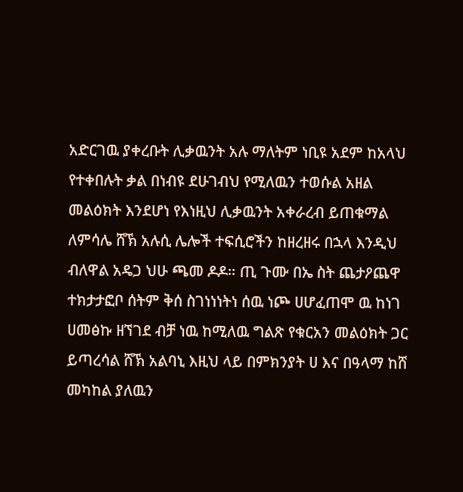አድርገዉ ያቀረቡት ሊቃዉንት አሉ ማለትም ነቢዩ አደም ከአላህ የተቀበሉት ቃል በነብዩ ደሁገብህ የሚለዉን ተወሱል አዘል መልዕክት እንደሆነ የእነዚህ ሊቃዉንት አቀራረብ ይጠቁማል ለምሳሌ ሸኽ አሉሲ ሌሎች ተፍሲሮችን ከዘረዘሩ በኋላ እንዲህ ብለዋል አዴጋ ህሁ ጫመ ዶዶ። ጢ ጉሙ በኤ ስት ጨታዖጨዋ ተክታታፎቦ ሰትም ቅሰ ስገነነነትነ ሰዉ ነጮ ሀሆፈጠሞ ዉ ከነገ ሀመፅኩ ዘኘገደ ብቻ ነዉ ከሚለዉ ግልጽ የቁርአን መልዕክት ጋር ይጣረሳል ሸኽ አልባኒ እዚህ ላይ በምክንያት ሀ እና በዓላማ ከሸ መካከል ያለዉን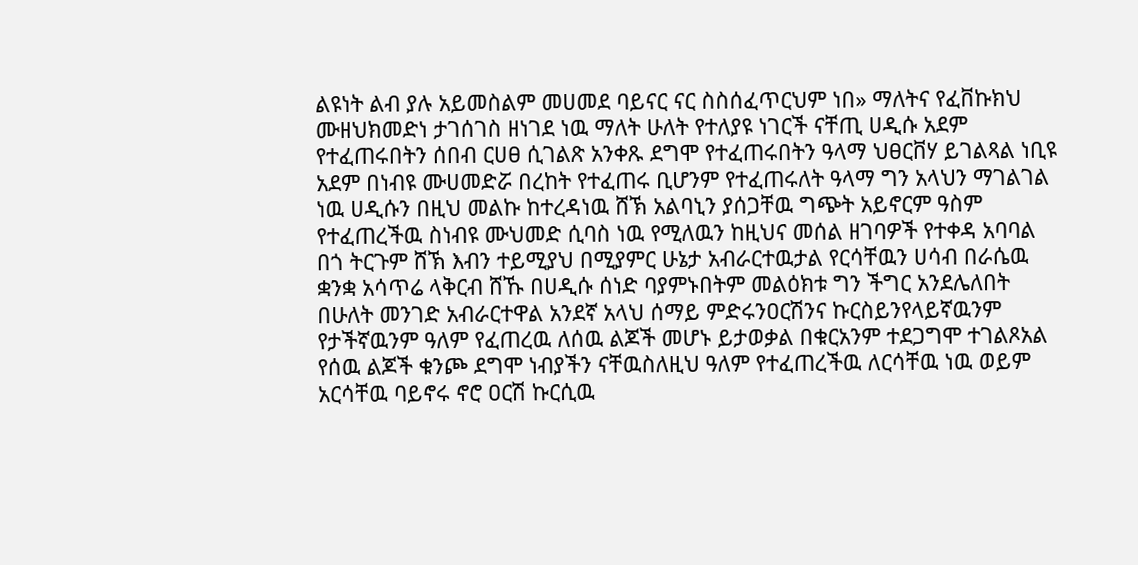ልዩነት ልብ ያሉ አይመስልም መሀመደ ባይናር ናር ስስሰፈጥርህም ነበ» ማለትና የፈቨኩክህ ሙዘህክመድነ ታገሰገስ ዘነገደ ነዉ ማለት ሁለት የተለያዩ ነገርች ናቸጢ ሀዲሱ አደም የተፈጠሩበትን ሰበብ ርሀፀ ሲገልጽ አንቀጹ ደግሞ የተፈጠሩበትን ዓላማ ህፀርቨሃ ይገልጻል ነቢዩ አደም በነብዩ ሙሀመድሯ በረከት የተፈጠሩ ቢሆንም የተፈጠሩለት ዓላማ ግን አላህን ማገልገል ነዉ ሀዲሱን በዚህ መልኩ ከተረዳነዉ ሸኽ አልባኒን ያሰጋቸዉ ግጭት አይኖርም ዓስም የተፈጠረችዉ ስነብዩ ሙህመድ ሲባስ ነዉ የሚለዉን ከዚህና መሰል ዘገባዎች የተቀዳ አባባል በጎ ትርጉም ሸኽ እብን ተይሚያህ በሚያምር ሁኔታ አብራርተዉታል የርሳቸዉን ሀሳብ በራሴዉ ቋንቋ አሳጥሬ ላቅርብ ሸኹ በሀዲሱ ሰነድ ባያምኑበትም መልዕክቱ ግን ችግር አንደሌለበት በሁለት መንገድ አብራርተዋል አንደኛ አላህ ሰማይ ምድሩንዐርሽንና ኩርስይንየላይኛዉንም የታችኛዉንም ዓለም የፈጠረዉ ለሰዉ ልጆች መሆኑ ይታወቃል በቁርአንም ተደጋግሞ ተገልጾአል የሰዉ ልጆች ቁንጮ ደግሞ ነብያችን ናቸዉስለዚህ ዓለም የተፈጠረችዉ ለርሳቸዉ ነዉ ወይም አርሳቸዉ ባይኖሩ ኖሮ ዐርሽ ኩርሲዉ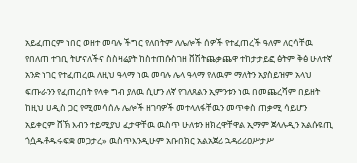አይፈጠርም ነበር ወዘተ መባሉ ችግር የለበትም ለሌሎች ሰዎች የተፈጠረች ዓለም ለርሳቸዉ የበለጠ ተገቢ ትሆናለችና ስስዛሬያት ከስተጠሱስገዘ ቨሽትጨቃጨዋ ተከታታይፎ ፅትም ቅፅ ሁለተኛ አንድ ነገር የተፈጠረዉ ለዚህ ዓላማ ነዉ መባሉ ሌላ ዓላማ የለዉም ማለትን አያስይዝም አላህ ፍጡራንን የፈጠረበት የላቀ ግብ ያለዉ ሲሆን ለኛ የገለጸልን ኢምንቱን ነዉ በመጨረሻም በይዘት ከዚህ ሀዲስ ጋር የሚመሳሰሉ ሌሎች ዘገባዎች መተላለፋቸዉን መጥቀስ ጠቃሚ ሳይሆን አይቀርም ሸኽ እብን ተይሚያህ ፈታዋቸዉ ዉስጥ ሁለቱን ዘክረዋቸዋል ኢማም ጀላሉዲን አልሱዩጢ ጎሷዱቶዱሩፍቋ መጋታረ» ዉስጥእንዲሁም አቡበክር አልአጀሪ ኋዳሪሪዐሥታሥ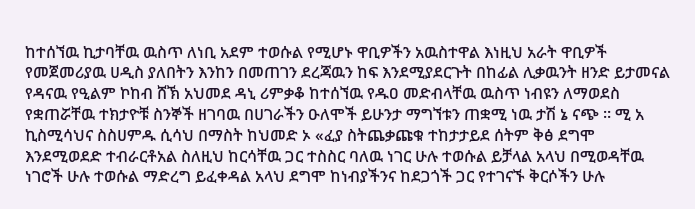ከተሰኘዉ ኪታባቸዉ ዉስጥ ለነቢ አደም ተወሱል የሚሆኑ ዋቢዎችን አዉስተዋል እነዚህ አራት ዋቢዎች የመጀመሪያዉ ሀዲስ ያለበትን እንከን በመጠገን ደረጃዉን ከፍ እንደሚያደርጉት በከፊል ሊቃዉንት ዘንድ ይታመናል የዳናዉ የዒልም ኮከብ ሸኽ አህመደ ዳኒ ሪምቃቆ ከተሰኘዉ የዱዐ መድብላቸዉ ዉስጥ ነብዩን ለማወደስ የቋጠሯቸዉ ተክታዮቹ ስንኞች ዘገባዉ በሀገራችን ዑለሞች ይሁንታ ማግኘቱን ጠቋሚ ነዉ ታሽ ኔ ናጭ ። ሚ አ ኪስሚሳህና ስስሀምዱ ሲሳህ በማስት ከህመድ ኦ «ፈያ ስትጨቃጩቁ ተከታታይደ ሰትም ቅፅ ደግሞ እንደሚወደድ ተብራርቶአል ስለዚህ ከርሳቸዉ ጋር ተስስር ባለዉ ነገር ሁሉ ተወሱል ይቻላል አላህ በሚወዳቸዉ ነገሮች ሁሉ ተወሱል ማድረግ ይፈቀዳል አላህ ደግሞ ከነብያችንና ከደጋጎች ጋር የተገናኙ ቅርሶችን ሁሉ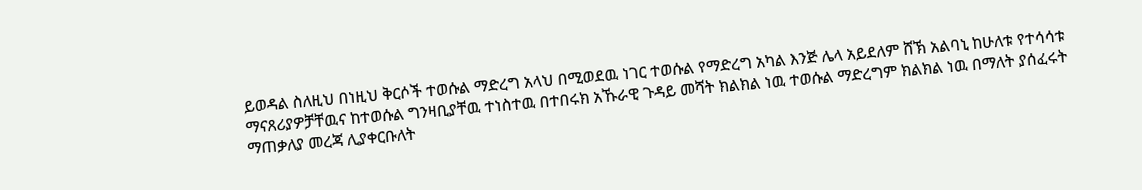ይወዳል ስለዚህ በነዚህ ቅርሶች ተወሱል ማድረግ አላህ በሚወደዉ ነገር ተወሱል የማድረግ አካል እንጅ ሌላ አይደለም ሸኽ አልባኒ ከሁለቱ የተሳሳቱ ማናጸሪያዎቻቸዉና ከተወሱል ግንዛቢያቸዉ ተነስተዉ በተበሩክ አኹራዊ ጉዳይ መሻት ክልክል ነዉ ተወሱል ማድረግም ክልክል ነዉ በማለት ያሰፈሩት ማጠቃለያ መረጃ ሊያቀርቡለት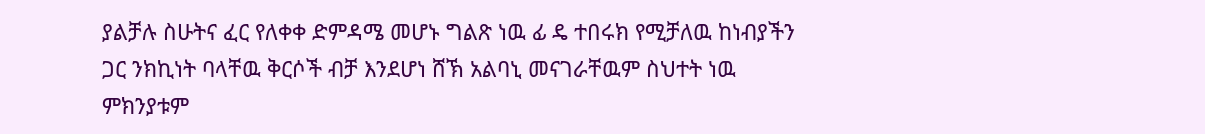ያልቻሉ ስሁትና ፈር የለቀቀ ድምዳሜ መሆኑ ግልጽ ነዉ ፊ ዴ ተበሩክ የሚቻለዉ ከነብያችን ጋር ንክኪነት ባላቸዉ ቅርሶች ብቻ እንደሆነ ሸኽ አልባኒ መናገራቸዉም ስህተት ነዉ ምክንያቱም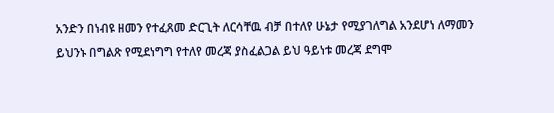አንድን በነብዩ ዘመን የተፈጸመ ድርጊት ለርሳቸዉ ብቻ በተለየ ሁኔታ የሚያገለግል አንደሆነ ለማመን ይህንኑ በግልጽ የሚደነግግ የተለየ መረጃ ያስፈልጋል ይህ ዓይነቱ መረጃ ደግሞ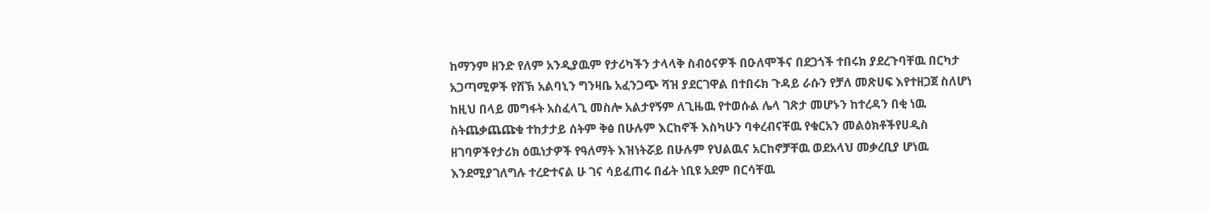ከማንም ዘንድ የለም አንዲያዉም የታሪካችን ታላላቅ ስብዕናዎች በዑለሞችና በደጋጎች ተበሩክ ያደረጉባቸዉ በርካታ አጋጣሚዎች የሸኽ አልባኒን ግንዛቤ አፈንጋጭ ሻዝ ያደርገዋል በተበሩክ ጉዳይ ራሱን የቻለ መጽሀፍ እየተዘጋጀ ስለሆነ ከዚህ በላይ መግፋት አስፈላጊ መስሎ አልታየኝም ለጊዜዉ የተወሱል ሌላ ገጽታ መሆኑን ከተረዳን በቂ ነዉ ስትጨቃጨጩቁ ተከታታይ ሰትም ቅፅ በሁሉም እርከኖች እስካሁን ባቀረብናቸዉ የቁርአን መልዕክቶችየሀዲስ ዘገባዎችየታሪክ ዕዉነታዎች የዓለማት እዝነትሯይ በሁሉም የህልዉና አርከኖቻቸዉ ወደአላህ መቃረቢያ ሆነዉ እንደሚያገለግሉ ተረድተናል ሁ ገና ሳይፈጠሩ በፊት ነቢዩ አደም በርሳቸዉ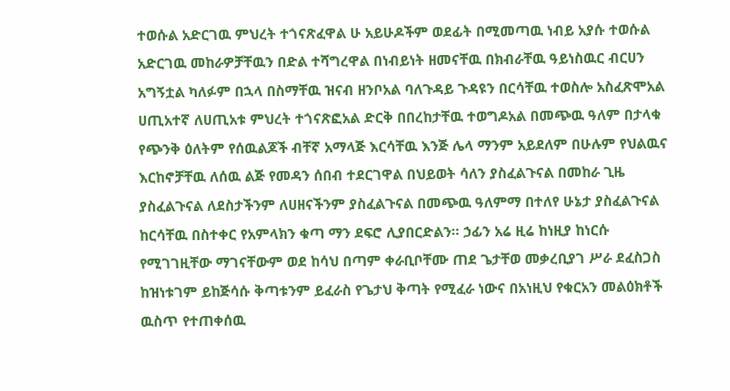ተወሱል አድርገዉ ምህረት ተጎናጽፈዋል ሁ አይሁዶችም ወደፊት በሚመጣዉ ነብይ አያሱ ተወሱል አድርገዉ መከራዎቻቸዉን በድል ተሻግረዋል በነብይነት ዘመናቸዉ በክብራቸዉ ዓይነስዉር ብርሀን አግኝቷል ካለፉም በኋላ በስማቸዉ ዝናብ ዘንቦአል ባለጉዳይ ጉዳዩን በርሳቸዉ ተወስሎ አስፈጽሞአል ሀጢአተኛ ለሀጢአቱ ምህረት ተጎናጽፎአል ድርቅ በበረከታቸዉ ተወግዶአል በመጭዉ ዓለም በታላቁ የጭንቅ ዕለትም የሰዉልጆች ብቸኛ አማላጅ እርሳቸዉ እንጅ ሌላ ማንም አይደለም በሁሉም የህልዉና እርከኖቻቸዉ ለሰዉ ልጅ የመዳን ሰበብ ተደርገዋል በህይወት ሳለን ያስፈልጉናል በመከራ ጊዜ ያስፈልጉናል ለደስታችንም ለሀዘናችንም ያስፈልጉናል በመጭዉ ዓለምማ በተለየ ሁኔታ ያስፈልጉናል ከርሳቸዉ በስተቀር የአምላክን ቁጣ ማን ደፍሮ ሊያበርድልን። ኃፊን አሬ ዚሬ ከነዚያ ከነርሱ የሚገገዚቸው ማገናቸውም ወደ ከሳህ በጣም ቀራቢቦቸሙ ጠደ ጌታቸወ መቃረቢያገ ሥራ ደፈስጋስ ከዝነቱገም ይከጅሳሱ ቅጣቱንም ይፈራስ የጌታህ ቅጣት የሚፈራ ነውና በአነዚህ የቁርአን መልዕክቶች ዉስጥ የተጠቀሰዉ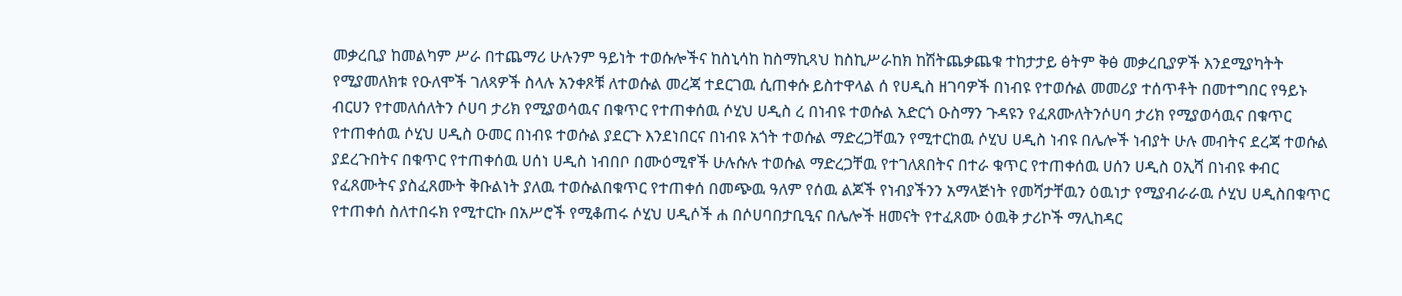መቃረቢያ ከመልካም ሥራ በተጨማሪ ሁሉንም ዓይነት ተወሱሎችና ከስኒሳከ ከስማኪጻህ ከስኪሥራከክ ከሽትጨቃጨቁ ተከታታይ ፅትም ቅፅ መቃረቢያዎች እንደሚያካትት የሚያመለክቱ የዑለሞች ገለጻዎች ስላሉ አንቀጾቹ ለተወሱል መረጃ ተደርገዉ ሲጠቀሱ ይስተዋላል ሰ የሀዲስ ዘገባዎች በነብዩ የተወሱል መመሪያ ተሰጥቶት በመተግበር የዓይኑ ብርሀን የተመለሰለትን ሶሀባ ታሪክ የሚያወሳዉና በቁጥር የተጠቀሰዉ ሶሂህ ሀዲስ ረ በነብዩ ተወሱል አድርጎ ዑስማን ጉዳዩን የፈጸሙለትንሶሀባ ታሪክ የሚያወሳዉና በቁጥር የተጠቀሰዉ ሶሂህ ሀዲስ ዑመር በነብዩ ተወሱል ያደርጉ እንደነበርና በነብዩ አጎት ተወሱል ማድረጋቸዉን የሚተርከዉ ሶሂህ ሀዲስ ነብዩ በሌሎች ነብያት ሁሉ መብትና ደረጃ ተወሱል ያደረጉበትና በቁጥር የተጠቀሰዉ ሀሰነ ሀዲስ ነብበቦ በሙዕሚኖች ሁሉሱሉ ተወሱል ማድረጋቸዉ የተገለጸበትና በተራ ቁጥር የተጠቀሰዉ ሀሰን ሀዲስ ዐኢሻ በነብዩ ቀብር የፈጸሙትና ያስፈጸሙት ቅቡልነት ያለዉ ተወሱልበቁጥር የተጠቀሰ በመጭዉ ዓለም የሰዉ ልጆች የነብያችንን አማላጅነት የመሻታቸዉን ዕዉነታ የሚያብራራዉ ሶሂህ ሀዲስበቁጥር የተጠቀሰ ስለተበሩክ የሚተርኩ በአሥሮች የሚቆጠሩ ሶሂህ ሀዲሶች ሐ በሶሀባበታቢዒና በሌሎች ዘመናት የተፈጸሙ ዕዉቅ ታሪኮች ማሊከዳር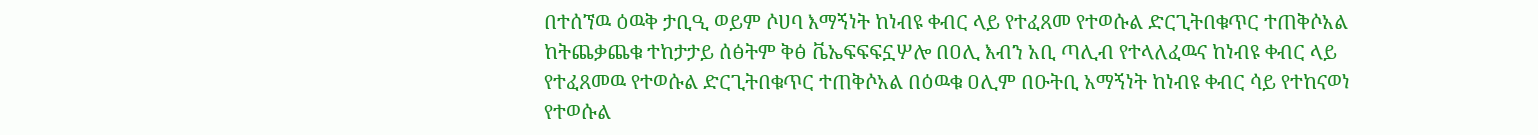በተሰኘዉ ዕዉቅ ታቢዒ ወይም ሶሀባ እማኝነት ከነብዩ ቀብር ላይ የተፈጸመ የተወሱል ድርጊትበቁጥር ተጠቅሶአል ከትጨቃጨቁ ተከታታይ ሰፅትም ቅፅ ቬኤፍፍፍኗሦሎ በዐሊ እብን አቢ ጣሊብ የተላለፈዉና ከነብዩ ቀብር ላይ የተፈጸመዉ የተወሱል ድርጊትበቁጥር ተጠቅሶአል በዕዉቁ ዐሊም በዑትቢ አማኝነት ከነብዩ ቀብር ሳይ የተከናወነ የተወሱል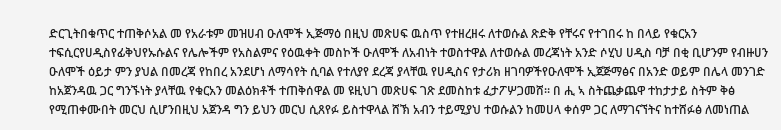ድርጊትበቁጥር ተጠቅሶአል መ የአራቱም መዝሀብ ዑለሞች ኢጅማዕ በዚህ መጽሀፍ ዉስጥ የተዘረዘሩ ለተወሱል ጽድቅ የቸሩና የተገበሩ ከ በላይ የቁርአን ተፍሲርየሀዲስየፊቅህየኡሱልና የሌሎችም የአስልምና የዕዉቀት መስኮች ዑለሞች ለአብነት ተወስተዋል ለተወሱል መረጃነት አንድ ሶሂህ ሀዲስ ባቻ በቂ ቢሆንም የብዙሀን ዑለሞች ዕይታ ምን ያህል በመረጃ የከበረ አንደሆነ ለማሳየት ሲባል የተለያየ ደረጃ ያላቸዉ የሀዲስና የታሪክ ዘገባዎችየዑለሞች ኢጀጅማፅና በአንድ ወይም በሌላ መንገድ ከአጀንዳዉ ጋር ግንኙነት ያላቸዉ የቁርአን መልዕክቶች ተጠቅሰዋል መ ዩዚህገ መጽሀፍ ገጽ ደመስከቱ ፈታፖሦጋመሸ። በ ሒ ኣ ስትጨቃጨዋ ተከታታይ ስትም ቅፅ የሚጠቀሙበት መርህ ሲሆንበዚህ አጀንዳ ግን ይህን መርህ ሲጸየፉ ይስተዋላል ሸኽ አብን ተይሚያህ ተወሱልን ከመሀላ ቀሰም ጋር ለማገናኘትና ከተሸፉፅ ለመነጠል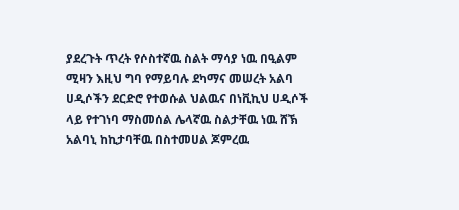ያደረጉት ጥረት የሶስተኛዉ ስልት ማሳያ ነዉ በዒልም ሚዛን እዚህ ግባ የማይባሉ ደካማና መሠረት አልባ ሀዲሶችን ደርድሮ የተወሱል ህልዉና በነቪኪህ ሀዲሶች ላይ የተገነባ ማስመሰል ሌላኛዉ ስልታቸዉ ነዉ ሸኽ አልባኒ ከኪታባቸዉ በስተመሀል ጆምረዉ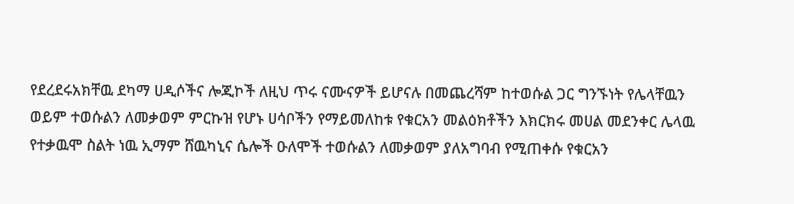የደረደሩአክቸዉ ደካማ ሀዲሶችና ሎጂኮች ለዚህ ጥሩ ናሙናዎች ይሆናሉ በመጨረሻም ከተወሱል ጋር ግንኙነት የሌላቸዉን ወይም ተወሱልን ለመቃወም ምርኩዝ የሆኑ ሀሳቦችን የማይመለከቱ የቁርአን መልዕክቶችን እክርክሩ መሀል መደንቀር ሌላዉ የተቃዉሞ ስልት ነዉ ኢማም ሸዉካኒና ሴሎች ዑለሞች ተወሱልን ለመቃወም ያለአግባብ የሚጠቀሱ የቁርአን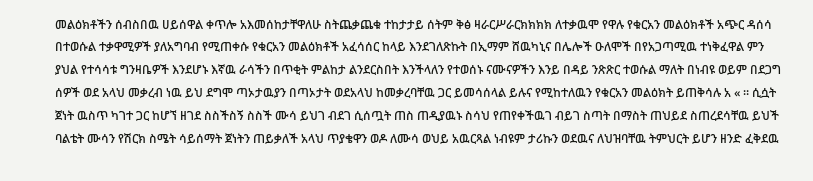መልዕክቶችን ሰብስበዉ ሀይሰዋል ቀጥሎ አእመሰከታቸዋለሁ ስትጨቃጨቁ ተከታታይ ሰትም ቅፅ ዛራርሥራርክክክክ ለተቃዉሞ የዋሉ የቁርአን መልዕክቶች አጭር ዳሰሳ በተወሱል ተቃዋሚዎች ያለአግባብ የሚጠቀሱ የቁርአን መልዕክቶች አፈሳሰር ከላይ እንደገለጽኩት በኢማም ሸዉካኒና በሌሎች ዑለሞች በየአጋጣሚዉ ተነቅፈዋል ምን ያህል የተሳሳቱ ግንዛቤዎች እንደሆኑ እኛዉ ራሳችን በጥቂት ምልከታ ልንደርስበት እንችላለን የተወሰኑ ናሙናዎችን እንይ በዳይ ንጽጽር ተወሱል ማለት በነብዩ ወይም በደጋግ ሰዎች ወደ አላህ መቃረብ ነዉ ይህ ደግሞ ጣኦታዉያን በጣኦታት ወደአላህ ከመቃረባቸዉ ጋር ይመሳሰላል ይሉና የሚከተለዉን የቁርአን መልዕክት ይጠቅሳሉ አ « ። ሲሷት ጀነት ዉስጥ ካገተ ጋር ከሆኘ ዘገደ ስስችስኝ ስስች ሙሳ ይህገ ብደገ ሲሰጧት ጠስ ጠዲያዉኑ ስሳህ የጠየቀችዉገ ብይገ ስጣት በማስት ጠህይደ ስጠረደሳቸዉ ይህች ባልቴት ሙሳን የሽርክ ስሜት ሳይሰማት ጀነትን ጠይቃለች አላህ ጥያቄዋን ወዶ ለሙሳ ወህይ አዉርጻል ነብዩም ታሪኩን ወደዉና ለህዝባቸዉ ትምህርት ይሆን ዘንድ ፈቅደዉ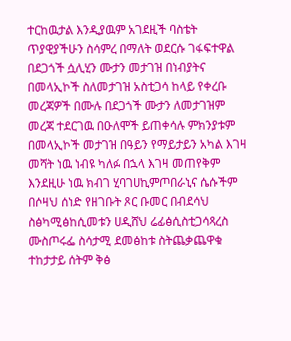ተርከዉታል እንዲያዉም አገደዚች ባስቴት ጥያዊያችሁን ስሳምረ በማለት ወደርሱ ገፋፍተዋል በደጋጎች ሷሊሂን ሙታን መታገዝ በነብያትና በመላኢኮች ስለመታገዝ አስቲጋሳ ከላይ የቀረቡ መረጃዎች በሙሉ በደጋጎች ሙታን ለመታገዝም መረጃ ተደርገዉ በዑለሞች ይጠቀሳሉ ምክንያቱም በመላኢኮች መታገዝ በዓይን የማይታይን አካል እገዛ መሻት ነዉ ነብዩ ካለፉ በኋላ እገዛ መጠየቅም እንደዚሁ ነዉ ክብገ ሂባገሀኪምጦበራኒና ሴሱችም በሶዛህ ሰነድ የዘገቡት ጾር ቡመር በብደሳህ ስፅካሚፅከሲመቱን ሀዲሸህ ሬፊፅሲስቲጋሳጻረስ ሙስጦሩፌ ስሳታሚ ደመፅከቱ ስትጨቃጨዋቁ ተከታታይ ሰትም ቅፅ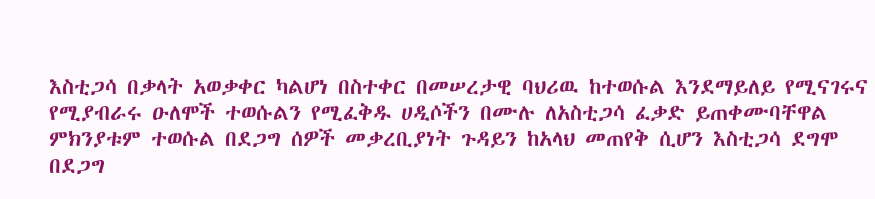እስቲጋሳ በቃላት አወቃቀር ካልሆነ በስተቀር በመሠረታዊ ባህሪዉ ከተወሱል እንደማይለይ የሚናገሩና የሚያብራሩ ዑለሞች ተወሱልን የሚፈቅዱ ሀዲሶችን በሙሉ ለአስቲጋሳ ፈቃድ ይጠቀሙባቸዋል ምክንያቱም ተወሱል በደጋግ ሰዎች መቃረቢያነት ጉዳይን ከአላህ መጠየቅ ሲሆን እስቲጋሳ ደግሞ በደጋግ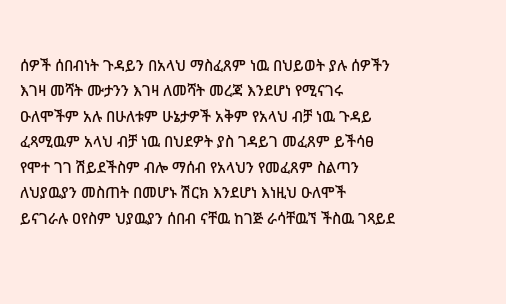ሰዎች ሰበብነት ጉዳይን በአላህ ማስፈጸም ነዉ በህይወት ያሉ ሰዎችን እገዛ መሻት ሙታንን እገዛ ለመሻት መረጃ እንደሆነ የሚናገሩ ዑለሞችም አሉ በሁለቱም ሁኔታዎች አቅም የአላህ ብቻ ነዉ ጉዳይ ፈጻሚዉም አላህ ብቻ ነዉ በህደዎት ያስ ገዳይገ መፈጸም ይችሳፀ የሞተ ገገ ሽይደችስም ብሎ ማሰብ የአላህን የመፈጸም ስልጣን ለህያዉያን መስጠት በመሆኑ ሽርክ እንደሆነ እነዚህ ዑለሞች ይናገራሉ ዐየስም ህያዉያን ሰበብ ናቸዉ ከገጅ ራሳቸዉኘ ችስዉ ገጻይደ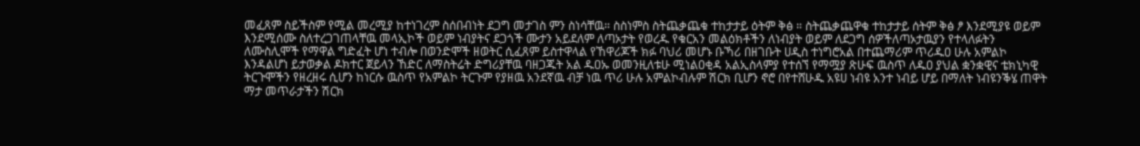መፈጸም ስይችስም የሚል መረሚያ ከተነገረም ስሰበብነት ደጋግ መታገስ ምን ስነሳቸዉ። ስስነምስ ስትጨቃጨቁ ተከታታይ ዕትም ቅፅ ። ስትጨቃጨዋቁ ተከታታይ ሰትም ቅፅ ፆ እንደሚያዩ ወይም እንደሚሰሙ ስለተረጋገጠላቸዉ መላኢኮች ወይም ነብያትና ደጋጎች ሙታን አይደለም ለጣኦታት የወረዱ የቁርአን መልዕክቶችን ለነብያት ወይም ለደጋግ ሰዎችለጣኦታዉያን የተላለፉትን ለሙስሊሞች የማዋል ግድፈት ሆነ ተብሎ በወንድሞች ዘወትር ሲፈጸም ይስተዋላል የኸዋሪጆች ክፉ ባህሪ መሆኑ ቡኻሪ በዘገቡት ሀዲስ ተነግሮአል በተጨማሪም ጥሪዱዐ ሁሉ አምልኮ እንዳልሆነ ይታወቃል ዶክተር ጀይላን ኸድር ለማስትሬት ድግሪያቸዉ ባዘጋጁት አል ዱዐኡ ወመንዚለቱሁ ሚነልዐቂዳ አልኢስላምያ የተሰኘ የማሟያ ጽሁፍ ዉስጥ ለዱዐ ያህል ቋንቋዊና ቴክኒካዊ ትርጉሞችን የዘረዘሩ ሲሆን ከነርሱ ዉስጥ የአምልኮ ትርጉም የያዘዉ አንደኛዉ ብቻ ነዉ ጥሪ ሁሉ አምልኮብሉም ሽርክ ቢሆን ኖሮ በየተሸሁዱ አዩሀ ነብዩ አንተ ነብይ ሆይ በማለት ነብዩንቕሄ ጠዋት ማታ መጥራታችን ሽርክ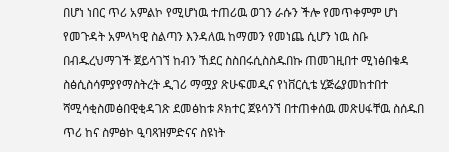በሆነ ነበር ጥሪ አምልኮ የሚሆነዉ ተጠሪዉ ወገን ራሱን ችሎ የመጥቀምም ሆነ የመጉዳት አምላካዊ ስልጣን እንዳለዉ ከማመን የመነጨ ሲሆን ነዉ ስቡ በብዱረህማገች ጀይሳገኘ ከብን ኸደር ስስበሩሲስስዱበኩ ጠመገዚበተ ሚነፅበቁዳ ስፅሲስሳምያየማስትረት ዲገሪ ማሟያ ጽሁፍመዲና የነቨርሲቴ ሂጅሬያመከተበተ ሻሚሳቂስመፅበዊቂዳገጽ ደመፅከቱ ጾክተር ጀዩሳንኘ በተጠቀሰዉ መጽሀፋቸዉ ስሰዱበ ጥሪ ከና ስምፅኮ ዒባጻዝምድናና ስዩነት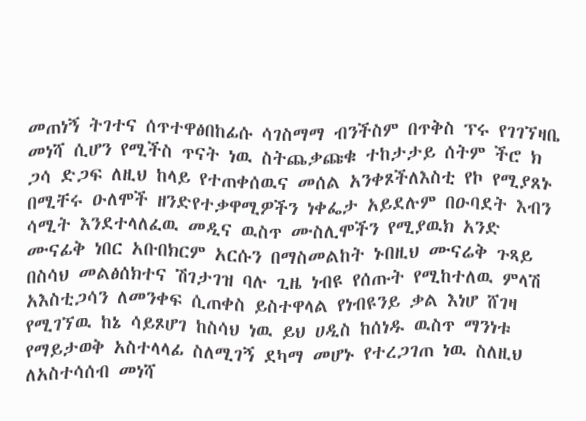መጠነኝ ትገተና ሰጥተዋፅበከፊሱ ሳገስማማ ብንችስም በጥቅስ ፕሩ የገገኘዛቤ መነሻ ሲሆን የሚችስ ጥናት ነዉ ስትጨቃጩቁ ተከታታይ ሰትም ችሮ ክ ጋሳ ድጋፍ ለዚህ ከላይ የተጠቀሰዉና መሰል አንቀጾችለእስቲ የኮ የሚያጸኑ በሚቸሩ ዑለሞች ዘንድየተቃዋሚዎችን ነቀፌታ አይደሉም በዑባደት እብን ሳሚት እንደተላለፈዉ መዲና ዉስጥ ሙስሊሞችን የሚያዉክ አንድ ሙናፊቅ ነበር አቡበክርም አርሱን በማስመልከት ኑበዚህ ሙናሬቅ ጉጻይ በስሳህ መልፅሰክተና ሽገታገዝ ባሉ ጊዜ ነብዩ የሰጡት የሚከተለዉ ምላሽ አእስቲጋሳን ለመንቀፍ ሲጠቀስ ይስተዋላል የነብዩንይ ቃል እነሆ ሸገዛ የሚገኘዉ ከኔ ሳይጾሆገ ከስሳህ ነዉ ይህ ሀዲስ ከሰነዱ ዉስጥ ማንነቱ የማይታወቅ አስተላላፊ ስለሚገኝ ደካማ መሆኑ የተረጋገጠ ነዉ ስለዚህ ለአስተሳሰብ መነሻ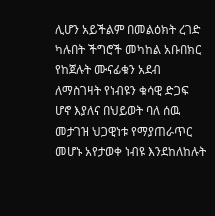ሊሆን አይችልም በመልዕክት ረገድ ካሉበት ችግሮች መካከል አቡበክር የከጀሉት ሙናፊቁን አደብ ለማስገዛት የነብዩን ቁሳዊ ድጋፍ ሆኖ እያለና በህይወት ባለ ሰዉ መታገዝ ህጋዊነቱ የማያጠራጥር መሆኑ አየታወቀ ነብዩ እንደከለከሉት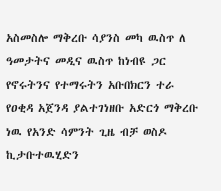አስመስሎ ማቅረቡ ሳያንስ መካ ዉስጥ ለ ዓመታትና መዲና ዉስጥ ከነብዩ ጋር የኖሩትንና የተማሩትን አቡበክርን ተራ የዐቂዳ አጀንዳ ያልተገነዘቡ አድርጎ ማቅረቡ ነዉ የአንድ ሳምንት ጊዜ ብቻ ወስዶ ኪታቡተዉሂድን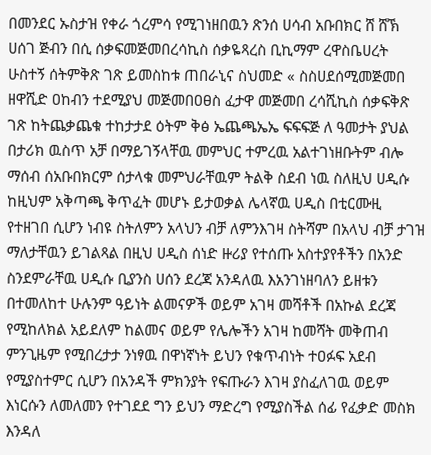በመንደር ኡስታዝ የቀራ ጎረምሳ የሚገነዘበዉን ጽንሰ ሀሳብ አቡበክር ሸ ሸኽ ሀሰገ ጅብን በሲ ሰቃፍመጅመበረሳኪስ ሰቃዬጻረስ ቢኪማም ረዋስቤሀረት ሁስተኝ ሰትምቅጽ ገጽ ይመስከቱ ጠበራኒና ስህመድ « ስስሀደሰሚመጅመበ ዘዋሺድ ዐከብን ተደሚያህ መጅመበዐፀስ ፈታዋ መጅመበ ረሳሺኪስ ሰቃፍቅጽ ገጽ ከትጨቃጨቁ ተከታታደ ዕትም ቅፅ ኤጨጫኤኤ ፍፍፍጅ ለ ዓመታት ያህል በታሪክ ዉስጥ አቻ በማይገኝላቸዉ መምህር ተምረዉ አልተገነዘቡትም ብሎ ማሰብ ሰአቡበክርም ሰታላቁ መምህራቸዉም ትልቅ ስደብ ነዉ ስለዚህ ሀዲሱ ከዚህም አቅጣጫ ቅጥፈት መሆኑ ይታወቃል ሌላኛዉ ሀዲስ በቲርሙዚ የተዘገበ ሲሆን ነብዩ ስትለምን አላህን ብቻ ለምንእገዛ ስትሻም በአላህ ብቻ ታገዝ ማለታቸዉን ይገልጻል በዚህ ሀዲስ ሰነድ ዙሪያ የተሰጡ አስተያየቶችን በአንድ ስንደምራቸዉ ሀዲሱ ቢያንስ ሀሰን ደረጃ አንዳለዉ እአንገነዘባለን ይዘቱን በተመለከተ ሁሉንም ዓይነት ልመናዎች ወይም አገዛ መሻቶች በአኩል ደረጃ የሚከለክል አይደለም ከልመና ወይም የሌሎችን አገዛ ከመሻት መቅጠብ ምንጊዜም የሚበረታታ ንነፃዉ በዋነኛነት ይህን የቁጥብነት ተዐፉፍ አደብ የሚያስተምር ሲሆን በአንዳች ምክንያት የፍጡራን እገዛ ያስፈለገዉ ወይም እነርሱን ለመለመን የተገደደ ግን ይህን ማድረግ የሚያስችል ሰፊ የፈቃድ መስክ እንዳለ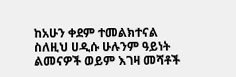ከአሁን ቀደም ተመልክተናል ስለዚህ ሀዲሱ ሁሉንም ዓይነት ልመናዎች ወይም እገዛ መሻቶች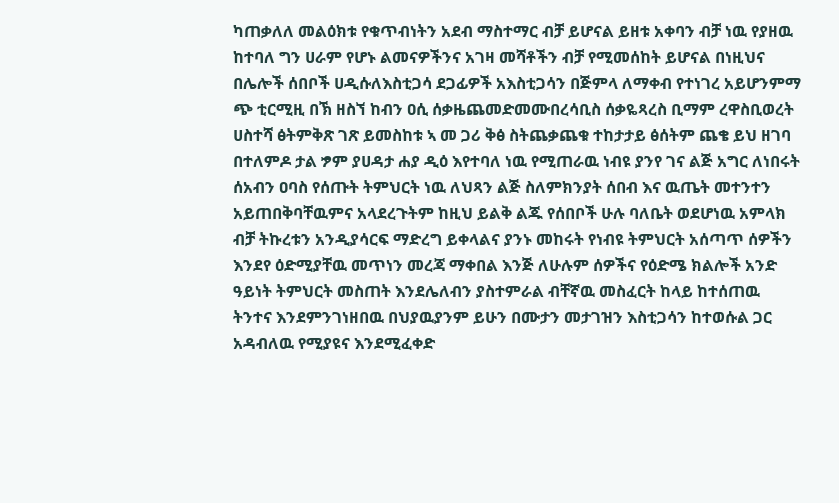ካጠቃለለ መልዕክቱ የቁጥብነትን አደብ ማስተማር ብቻ ይሆናል ይዘቱ አቀባን ብቻ ነዉ የያዘዉ ከተባለ ግን ሀራም የሆኑ ልመናዎችንና አገዛ መሻቶችን ብቻ የሚመሰከት ይሆናል በነዚህና በሌሎች ሰበቦች ሀዲሱለእስቲጋሳ ደጋፊዎች አእስቲጋሳን በጅምላ ለማቀብ የተነገረ አይሆንምማ ጭ ቲርሚዚ በኽ ዘስኘ ከብን ዐሲ ሰቃዜጨመድመሙበረሳቢስ ሰቃዬጻረስ ቢማም ረዋስቢወረት ሀስተሻ ፅትምቅጽ ገጽ ይመስከቱ ኣ መ ጋሪ ቅፅ ስትጨቃጨቁ ተከታታይ ፅሰትም ጨቄ ይህ ዘገባ በተለምዶ ታል ፇም ያሀዳታ ሐያ ዲዕ እየተባለ ነዉ የሚጠራዉ ነብዩ ያንየ ገና ልጅ አግር ለነበሩት ሰአብን ዐባስ የሰጡት ትምህርት ነዉ ለህጻን ልጅ ስለምክንያት ሰበብ እና ዉጤት መተንተን አይጠበቅባቸዉምና አላደረጉትም ከዚህ ይልቅ ልጁ የሰበቦች ሁሉ ባለቤት ወደሆነዉ አምላክ ብቻ ትኩረቱን አንዲያሳርፍ ማድረግ ይቀላልና ያንኑ መከሩት የነብዩ ትምህርት አሰጣጥ ሰዎችን እንደየ ዕድሚያቸዉ መጥነን መረጃ ማቀበል እንጅ ለሁሉም ሰዎችና የዕድሜ ክልሎች አንድ ዓይነት ትምህርት መስጠት እንደሌለብን ያስተምራል ብቸኛዉ መስፈርት ከላይ ከተሰጠዉ ትንተና እንደምንገነዘበዉ በህያዉያንም ይሁን በሙታን መታገዝን እስቲጋሳን ከተወሱል ጋር አዳብለዉ የሚያዩና እንደሚፈቀድ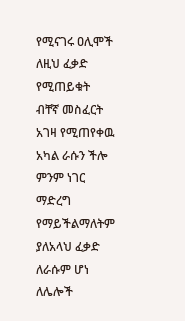የሚናገሩ ዐሊሞች ለዚህ ፈቃድ የሚጠይቁት ብቸኛ መስፈርት አገዛ የሚጠየቀዉ አካል ራሱን ችሎ ምንም ነገር ማድረግ የማይችልማለትም ያለአላህ ፈቃድ ለራሱም ሆነ ለሌሎች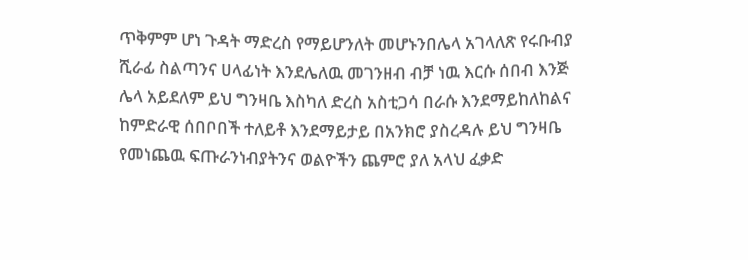ጥቅምም ሆነ ጉዳት ማድረስ የማይሆንለት መሆኑንበሌላ አገላለጽ የሩቡብያ ሺራፊ ስልጣንና ሀላፊነት እንደሌለዉ መገንዘብ ብቻ ነዉ እርሱ ሰበብ እንጅ ሌላ አይደለም ይህ ግንዛቤ እስካለ ድረስ አስቲጋሳ በራሱ እንደማይከለከልና ከምድራዊ ሰበቦበች ተለይቶ እንደማይታይ በአንክሮ ያስረዳሉ ይህ ግንዛቤ የመነጨዉ ፍጡራንነብያትንና ወልዮችን ጨምሮ ያለ አላህ ፈቃድ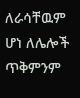ለራሳቸዉም ሆነ ለሌሎች ጥቅምንም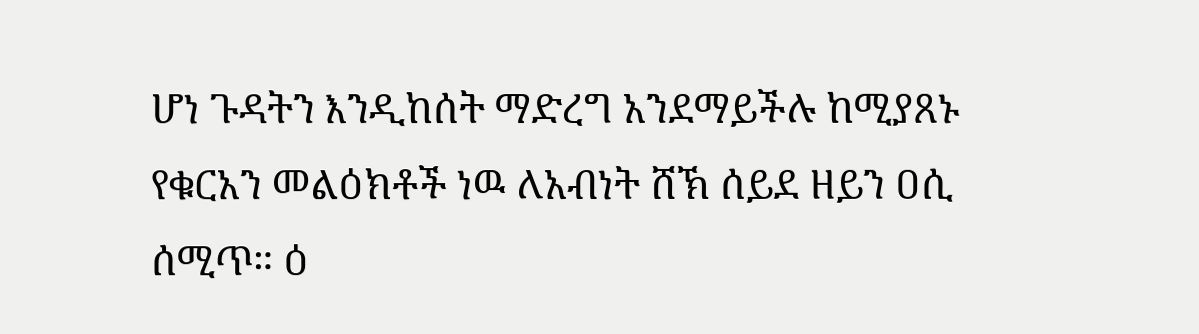ሆነ ጉዳትን እንዲከሰት ማድረግ አንደማይችሉ ከሚያጸኑ የቁርአን መልዕክቶች ነዉ ለአብነት ሸኽ ሰይደ ዘይን ዐሲ ሰሚጥ። ዕ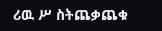ሪዉ ሥ ስትጨቃጨቁ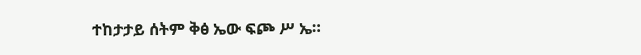ተከታታይ ሰትም ቅፅ ኤው ፍጮ ሥ ኤ።